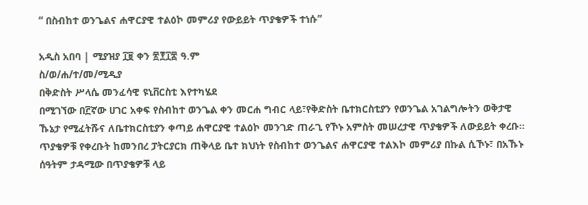“ በስብከተ ወንጌልና ሐዋርያዊ ተልዕኮ መምሪያ የውይይት ጥያቄዎች ተነሱ”

አዲስ አበባ | ሚያዝያ ፲፱ ቀን ፳፻፲፰ ዓ.ም
ስ/ወ/ሐ/ተ/መ/ሚዲያ
በቅድስት ሥላሴ መንፈሳዊ ዩኒቨርስቲ እየተካሄደ
በሚገኘው በ፫ኛው ሀገር አቀፍ የስብከተ ወንጌል ቀን መርሐ ግብር ላይ፣የቅድስት ቤተክርስቲያን የወንጌል አገልግሎትን ወቅታዊ ኹኔታ የሚፈትሹና ለቤተክርስቲያን ቀጣይ ሐዋርያዊ ተልዕኮ መንገድ ጠራጊ የኾኑ አምስት መሠረታዊ ጥያቄዎች ለውይይት ቀረቡ።
ጥያቄዎቹ የቀረቡት ከመንበረ ፓትርያርክ ጠቅላይ ቤተ ክህነት የስብከተ ወንጌልና ሐዋርያዊ ተልእኮ መምሪያ በኩል ሲኾኑ፣ በአኹኑ ሰዓትም ታዳሚው በጥያቄዎቹ ላይ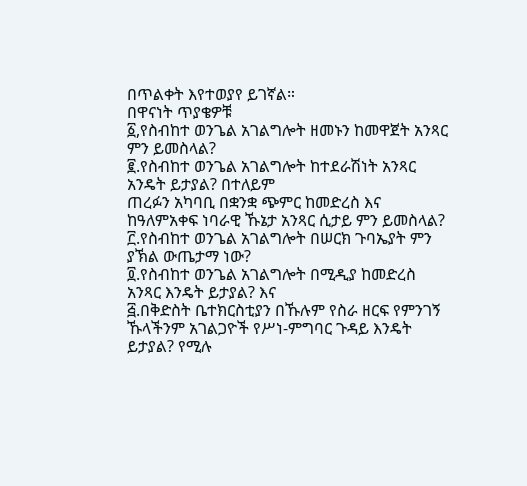በጥልቀት እየተወያየ ይገኛል።
በዋናነት ጥያቄዎቹ
፩,የስብከተ ወንጌል አገልግሎት ዘመኑን ከመዋጀት አንጻር ምን ይመስላል?
፪.የስብከተ ወንጌል አገልግሎት ከተደራሽነት አንጻር አንዴት ይታያል? በተለይም
ጠረፉን አካባቢ በቋንቋ ጭምር ከመድረስ እና ከዓለምአቀፍ ነባራዊ ኹኔታ አንጻር ሲታይ ምን ይመስላል?
፫.የስብከተ ወንጌል አገልግሎት በሠርክ ጉባኤያት ምን ያኽል ውጤታማ ነው?
፬.የስብከተ ወንጌል አገልግሎት በሚዲያ ከመድረስ አንጻር እንዴት ይታያል? እና
፭.በቅድስት ቤተክርስቲያን በኹሉም የስራ ዘርፍ የምንገኝ ኹላችንም አገልጋዮች የሥነ-ምግባር ጉዳይ እንዴት ይታያል? የሚሉ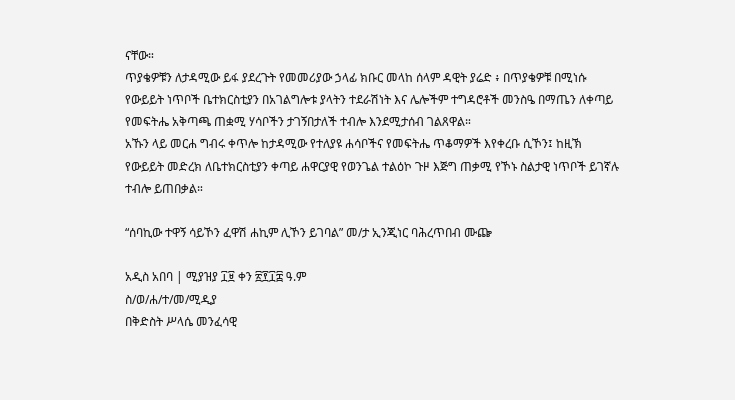ናቸው።
ጥያቄዎቹን ለታዳሚው ይፋ ያደረጉት የመመሪያው ኃላፊ ክቡር መላከ ሰላም ዳዊት ያሬድ ፥ በጥያቄዎቹ በሚነሱ የውይይት ነጥቦች ቤተክርስቲያን በአገልግሎቱ ያላትን ተደራሽነት እና ሌሎችም ተግዳሮቶች መንስዔ በማጤን ለቀጣይ የመፍትሔ አቅጣጫ ጠቋሚ ሃሳቦችን ታገኝበታለች ተብሎ እንደሚታሰብ ገልጸዋል።
አኹን ላይ መርሐ ግብሩ ቀጥሎ ከታዳሚው የተለያዩ ሐሳቦችና የመፍትሔ ጥቆማዎች እየቀረቡ ሲኾን፤ ከዚኽ የውይይት መድረክ ለቤተክርስቲያን ቀጣይ ሐዋርያዊ የወንጌል ተልዕኮ ጉዞ እጅግ ጠቃሚ የኾኑ ስልታዊ ነጥቦች ይገኛሉ ተብሎ ይጠበቃል።

“ሰባኪው ተዋኝ ሳይኾን ፈዋሽ ሐኪም ሊኾን ይገባል” መ/ታ ኢንጂነር ባሕረጥበብ ሙጬ

አዲስ አበባ | ሚያዝያ ፲፱ ቀን ፳፻፲፰ ዓ.ም
ስ/ወ/ሐ/ተ/መ/ሚዲያ
በቅድስት ሥላሴ መንፈሳዊ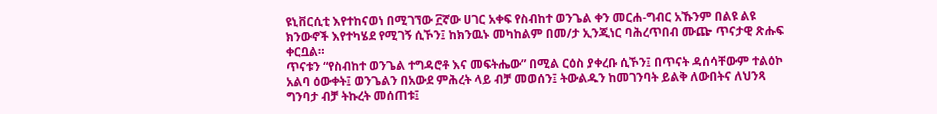ዩኒቨርሲቲ እየተከናወነ በሚገኘው ፫ኛው ሀገር አቀፍ የስብከተ ወንጌል ቀን መርሐ-ግብር አኹንም በልዩ ልዩ ክንውኖች እየተካሄደ የሚገኝ ሲኾን፤ ከክንዉኑ መካከልም በመ/ታ ኢንጂነር ባሕረጥበብ ሙጬ ጥናታዊ ጽሑፍ ቀርቧል።
ጥናቱን “የስብከተ ወንጌል ተግዳሮቶ እና መፍትሔው” በሚል ርዕስ ያቀረቡ ሲኾን፤ በጥናት ዳሰሳቸውም ተልዕኮ አልባ ዕውቀት፤ ወንጌልን በአውደ ምሕረት ላይ ብቻ መወሰን፤ ትውልዱን ከመገንባት ይልቅ ለውበትና ለህንጻ ግንባታ ብቻ ትኩረት መሰጠቱ፤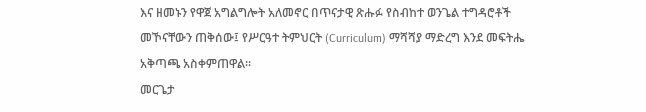እና ዘመኑን የዋጀ አግልግሎት አለመኖር በጥናታዊ ጽሑፉ የስብከተ ወንጌል ተግዳሮቶች መኾናቸውን ጠቅሰው፤ የሥርዓተ ትምህርት (Curriculum) ማሻሻያ ማድረግ እንደ መፍትሔ አቅጣጫ አስቀምጠዋል።
መርጌታ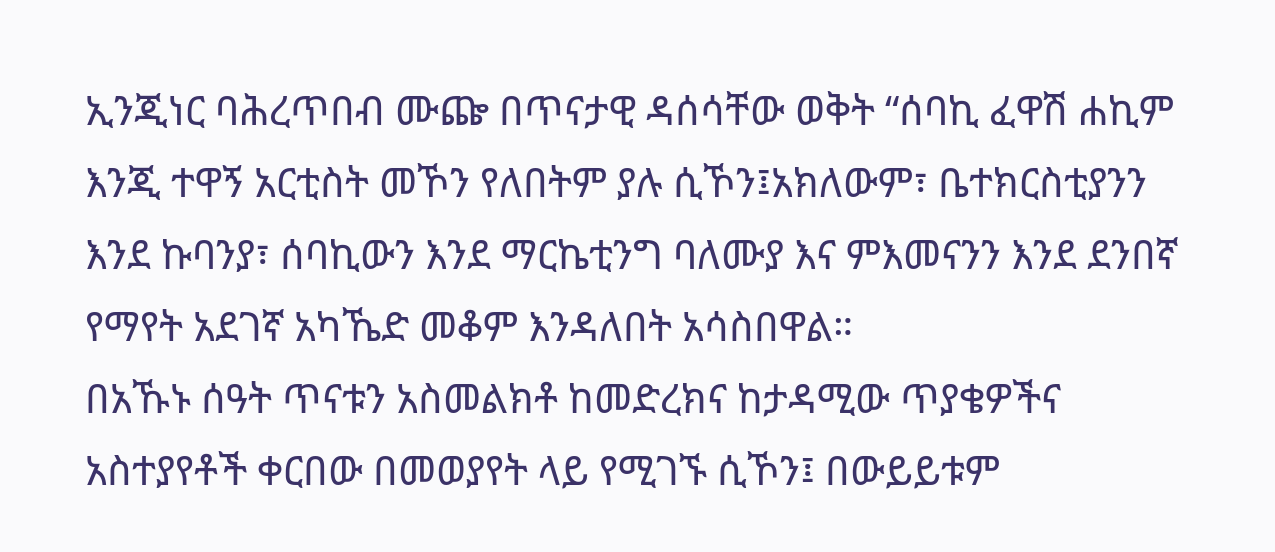ኢንጂነር ባሕረጥበብ ሙጬ በጥናታዊ ዳሰሳቸው ወቅት “ሰባኪ ፈዋሽ ሐኪም እንጂ ተዋኝ አርቲስት መኾን የለበትም ያሉ ሲኾን፤አክለውም፣ ቤተክርስቲያንን እንደ ኩባንያ፣ ሰባኪውን እንደ ማርኬቲንግ ባለሙያ እና ምእመናንን እንደ ደንበኛ የማየት አደገኛ አካኼድ መቆም እንዳለበት አሳስበዋል።
በአኹኑ ሰዓት ጥናቱን አስመልክቶ ከመድረክና ከታዳሚው ጥያቄዎችና አስተያየቶች ቀርበው በመወያየት ላይ የሚገኙ ሲኾን፤ በውይይቱም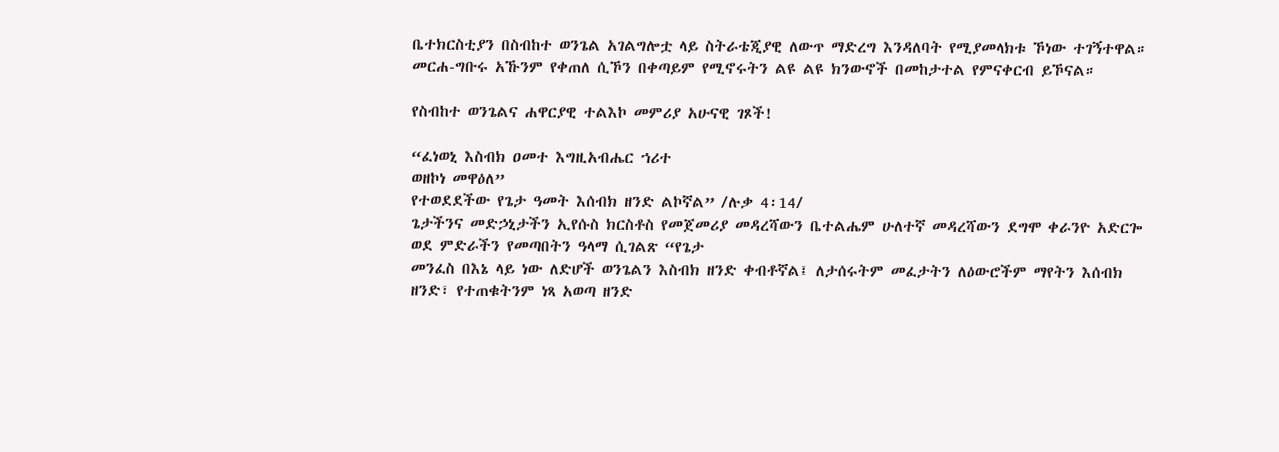ቤተክርስቲያን በስብከተ ወንጌል አገልግሎቷ ላይ ስትራቴጂያዊ ለውጥ ማድረግ እንዳለባት የሚያመላክቱ ኾነው ተገኝተዋል።
መርሐ-ግቡሩ አኹንም የቀጠለ ሲኾን በቀጣይም የሚኖሩትን ልዩ ልዩ ክንውኖች በመከታተል የምናቀርብ ይኾናል።

የስብከተ ወንጌልና ሐዋርያዊ ተልእኮ መምሪያ አሁናዊ ገጾች!

“ፈነወኒ እስብክ ዐመተ እግዚአብሔር ኀሪተ
ወዘኮነ መዋዕለ”
የተወደደችው የጌታ ዓመት እሰብክ ዘንድ ልኮኛል” /ሉቃ 4፡14/
ጌታችንና መድኃኒታችን ኢየሱስ ክርስቶስ የመጀመሪያ መዳረሻውን ቤተልሔም ሁለተኛ መዳረሻውን ደግሞ ቀራንዮ አድርጐ ወደ ምድራችን የመጣበትን ዓላማ ሲገልጽ “የጌታ
መንፈስ በእኔ ላይ ነው ለድሆች ወንጌልን እስብክ ዘንድ ቀብቶኛል፤ ለታሰሩትም መፈታትን ለዕውሮችም ማየትን እሰብክ ዘንድ፣ የተጠቁትንም ነጻ አወጣ ዘንድ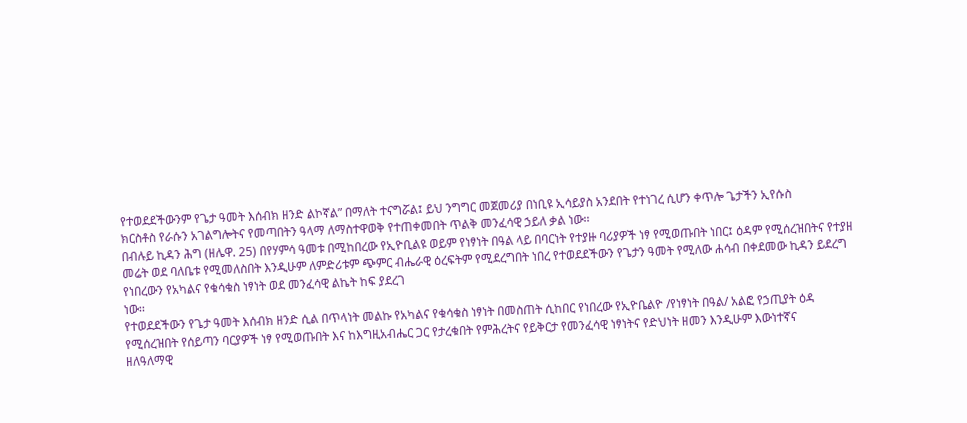የተወደደችውንም የጌታ ዓመት እሰብክ ዘንድ ልኮኛል” በማለት ተናግሯል፤ ይህ ንግግር መጀመሪያ በነቢዩ ኢሳይያስ አንደበት የተነገረ ሲሆን ቀጥሎ ጌታችን ኢየሱስ
ክርስቶስ የራሱን አገልግሎትና የመጣበትን ዓላማ ለማስተዋወቅ የተጠቀመበት ጥልቅ መንፈሳዊ ኃይለ ቃል ነው፡፡
በብሉይ ኪዳን ሕግ (ዘሌዋ. 25) በየሃምሳ ዓመቱ በሚከበረው የኢዮቢልዩ ወይም የነፃነት በዓል ላይ በባርነት የተያዙ ባሪያዎች ነፃ የሚወጡበት ነበር፤ ዕዳም የሚሰረዝበትና የተያዘ መሬት ወደ ባለቤቱ የሚመለስበት እንዲሁም ለምድሪቱም ጭምር ብሔራዊ ዕረፍትም የሚደረግበት ነበረ የተወደደችውን የጌታን ዓመት የሚለው ሐሳብ በቀደመው ኪዳን ይደረግ የነበረውን የአካልና የቁሳቁስ ነፃነት ወደ መንፈሳዊ ልኬት ከፍ ያደረገ
ነው፡፡
የተወደደችውን የጌታ ዓመት እሰብክ ዘንድ ሲል በጥላነት መልኩ የአካልና የቁሳቁስ ነፃነት በመስጠት ሲከበር የነበረው የኢዮቤልዮ /የነፃነት በዓል/ አልፎ የኃጢያት ዕዳ
የሚሰረዝበት የሰይጣን ባርያዎች ነፃ የሚወጡበት እና ከእግዚአብሔር ጋር የታረቁበት የምሕረትና የይቅርታ የመንፈሳዊ ነፃነትና የድህነት ዘመን እንዲሁም እውነተኛና
ዘለዓለማዊ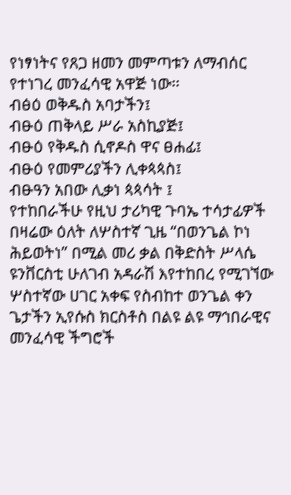የነፃነትና የጸጋ ዘመን መምጣቱን ለማብሰር የተነገረ መንፈሳዊ አዋጅ ነው፡፡
ብፅዕ ወቅዱስ አባታችን፤
ብፁዕ ጠቅላይ ሥራ አስኪያጅ፤
ብፁዕ የቅዱስ ሲኖዶስ ዋና ፀሐፊ፤
ብፁዕ የመምሪያችን ሊቀጳጳስ፤
ብፁዓን አበው ሊቃነ ጳጳሳት ፤
የተከበራችሁ የዚህ ታሪካዊ ጉባኤ ተሳታፊዎች
በዛሬው ዕለት ለሦስተኛ ጊዜ “በወንጌል ኮነ ሕይወትነ” በሚል መሪ ቃል በቅድስት ሥላሴ ዩንቨርስቲ ሁለገብ አዳራሽ እየተከበረ የሚገኘው ሦስተኛው ሀገር አቀፍ የስብከተ ወንጌል ቀን ጌታችን ኢየሱስ ክርስቶስ በልዩ ልዩ ማኅበራዊና መንፈሳዊ ችግሮች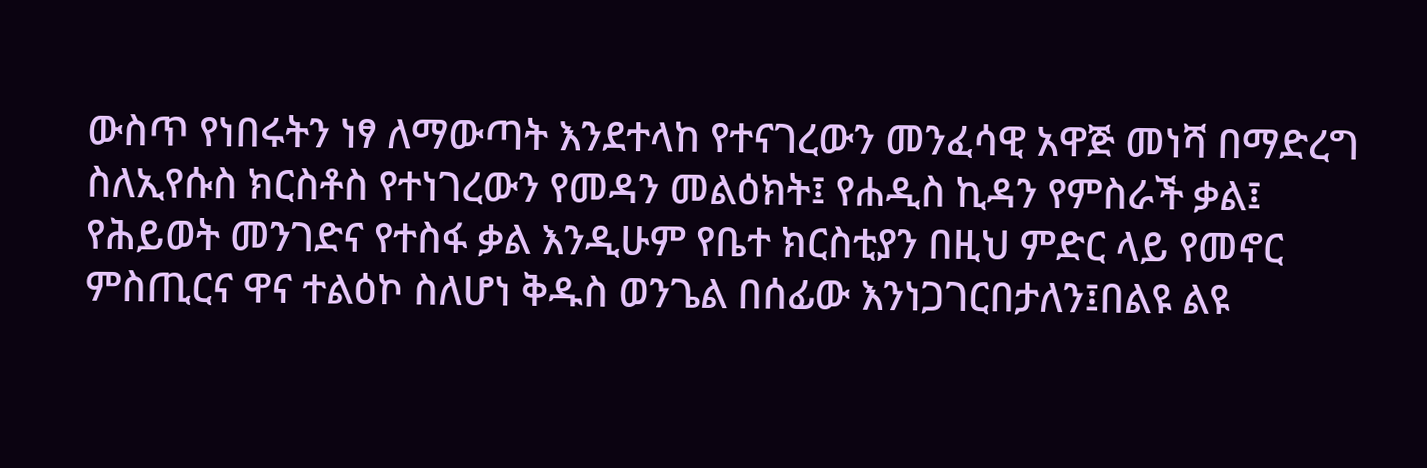ውስጥ የነበሩትን ነፃ ለማውጣት እንደተላከ የተናገረውን መንፈሳዊ አዋጅ መነሻ በማድረግ ስለኢየሱስ ክርስቶስ የተነገረውን የመዳን መልዕክት፤ የሐዲስ ኪዳን የምስራች ቃል፤ የሕይወት መንገድና የተስፋ ቃል እንዲሁም የቤተ ክርስቲያን በዚህ ምድር ላይ የመኖር ምስጢርና ዋና ተልዕኮ ስለሆነ ቅዱስ ወንጌል በሰፊው እንነጋገርበታለን፤በልዩ ልዩ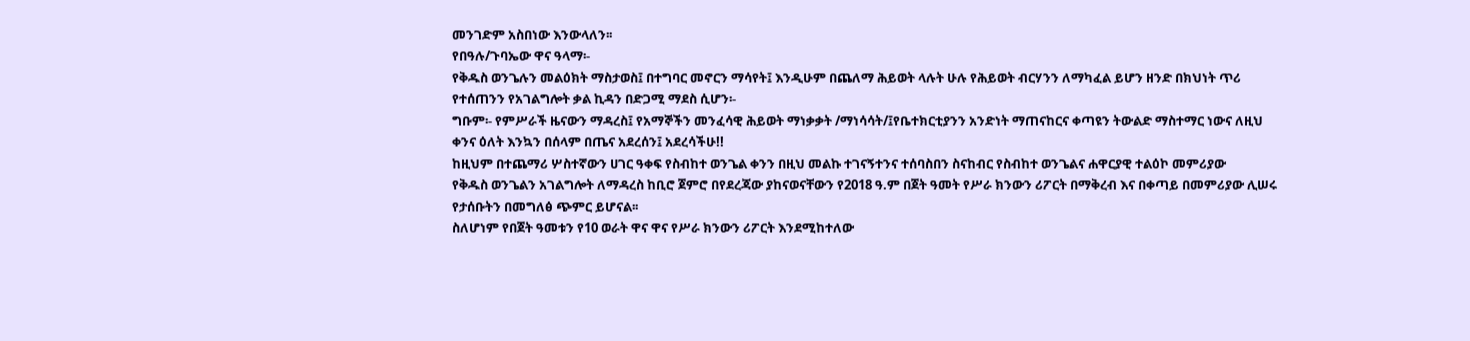መንገድም አስበነው እንውላለን፡፡
የበዓሉ/ጉባኤው ዋና ዓላማ፡-
የቅዱስ ወንጌሉን መልዕክት ማስታወስ፤ በተግባር መኖርን ማሳየት፤ እንዲሁም በጨለማ ሕይወት ላሉት ሁሉ የሕይወት ብርሃንን ለማካፈል ይሆን ዘንድ በክህነት ጥሪ
የተሰጠንን የአገልግሎት ቃል ኪዳን በድጋሚ ማደስ ሲሆን፡-
ግቡም፡- የምሥራች ዜናውን ማዳረስ፤ የአማኞችን መንፈሳዊ ሕይወት ማነቃቃት /ማነሳሳት/፤የቤተክርቲያንን አንድነት ማጠናከርና ቀጣዩን ትውልድ ማስተማር ነውና ለዚህ ቀንና ዕለት እንኳን በሰላም በጤና አደረሰን፤ አደረሳችሁ!!
ከዚህም በተጨማሪ ሦስተኛውን ሀገር ዓቀፍ የስብከተ ወንጌል ቀንን በዚህ መልኩ ተገናኝተንና ተሰባስበን ስናከብር የስብከተ ወንጌልና ሐዋርያዊ ተልዕኮ መምሪያው
የቅዱስ ወንጌልን አገልግሎት ለማዳረስ ከቢሮ ጀምሮ በየደረጃው ያከናወናቸውን የ2018 ዓ.ም በጀት ዓመት የሥራ ክንውን ሪፖርት በማቅረብ እና በቀጣይ በመምሪያው ሊሠሩ
የታሰቡትን በመግለፅ ጭምር ይሆናል፡፡
ስለሆነም የበጀት ዓመቱን የ10 ወራት ዋና ዋና የሥራ ክንውን ሪፖርት እንደሚከተለው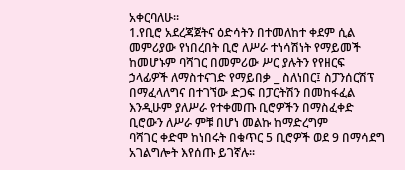አቀርባለሁ፡፡
1.የቢሮ አደረጃጀትና ዕድሳትን በተመለከተ ቀደም ሲል መምሪያው የነበረበት ቢሮ ለሥራ ተነሳሽነት የማይመች ከመሆኑም ባሻገር በመምሪው ሥር ያሉትን የየዘርፍ ኃላፊዎች ለማስተናገድ የማይበቃ _ ስለነበር፤ ስፓንሰርሽፕ በማፈላለግና በተገኘው ድጋፍ በፓርትሽን በመከፋፈል እንዲሁም ያለሥራ የተቀመጡ ቢሮዎችን በማስፈቀድ ቢሮውን ለሥራ ምቹ በሆነ መልኩ ከማድረግም
ባሻገር ቀድሞ ከነበሩት በቁጥር 5 ቢሮዎች ወደ 9 በማሳደግ አገልግሎት እየሰጡ ይገኛሉ፡፡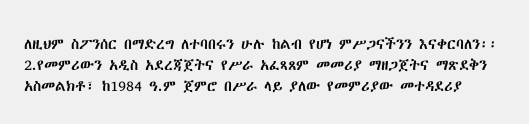ለዚህም ስፖንሰር በማድረግ ለተባበሩን ሁሉ ከልብ የሆነ ምሥጋናችንን እናቀርባለን፡፡
2.የመምሪውን አዲስ አደረጃጀትና የሥራ አፈጻጸም መመሪያ ማዘጋጀትና ማጽደቅን አስመልክቶ፣ ከ1984 ዓ.ም ጀምሮ በሥራ ላይ ያለው የመምሪያው መተዳደሪያ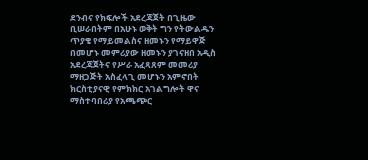ደንብና የክፍሎች አደረጃጀት በጊዜው ቢሠራበትም በአሁኑ ወቅት ግን የትውልዱን ጥያቄ የማይመልስና ዘመኑን የማይዋጅ በመሆኑ መምሪያው ዘመኑን ያገናዘበ አዲስ አደረጃጀትና የሥራ አፈጻጸም መመሪያ ማዘጋጅት አስፈላጊ መሆኑን አምኖበት ክርስቲያናዊ የምክክር አገልግሎት ዋና ማስተባበሪያ የአጫጭር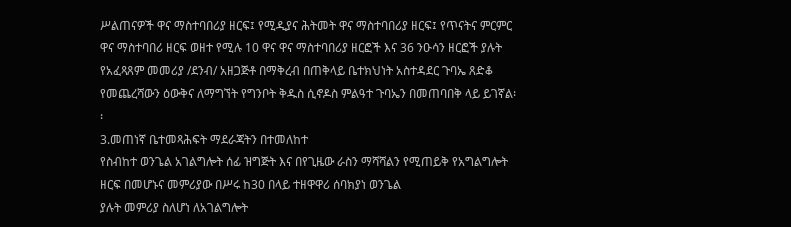ሥልጠናዎች ዋና ማስተባበሪያ ዘርፍ፤ የሚዲያና ሕትመት ዋና ማስተባበሪያ ዘርፍ፤ የጥናትና ምርምር ዋና ማስተባበሪ ዘርፍ ወዘተ የሚሉ 10 ዋና ዋና ማስተባበሪያ ዘርፎች እና 36 ንዑሳን ዘርፎች ያሉት
የአፈጻጸም መመሪያ /ደንብ/ አዘጋጅቶ በማቅረብ በጠቅላይ ቤተክህነት አስተዳደር ጉባኤ ጸድቆ የመጨረሻውን ዕውቅና ለማግኘት የግንቦት ቅዱስ ሲኖዶስ ምልዓተ ጉባኤን በመጠባበቅ ላይ ይገኛል፡፡
3.መጠነኛ ቤተመጻሕፍት ማደራጃትን በተመለከተ
የስብከተ ወንጌል አገልግሎት ሰፊ ዝግጅት እና በየጊዜው ራስን ማሻሻልን የሚጠይቅ የአግልግሎት ዘርፍ በመሆኑና መምሪያው በሥሩ ከ30 በላይ ተዘዋዋሪ ሰባክያነ ወንጌል
ያሉት መምሪያ ስለሆነ ለአገልግሎት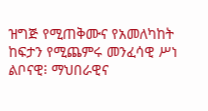ዝግጅ የሚጠቅሙና የአመለካከት ከፍታን የሚጨምሩ መንፈሳዊ ሥነ ልቦናዊ፧ ማህበራዊና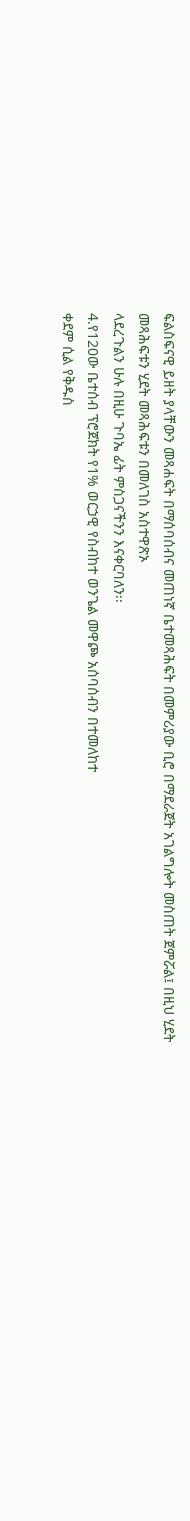ፍልስፍናዊ ይዘት ያላቸውን መጻሐፍት በማሰባሰብና መጠነኛ ቤተመጻሕፍት በመምሪያው ቢሮ በማደራጀት አገልግሎት መስጠት ጀምሯል፤ በዚህ ሂደት መጻሕፍቱን ሂደት መጻሕፍቱን በመለገስ አስተዋጽኦ
ላደረጉልን ሁሉ በዚሁ ጉባኤ ፊት ምስጋናችንን እናቀርባለን፡፡
4.የ120ው ቤተሰብ ፕሮጀክት የ1% ወርኃዊ የስብከተ ወንጌል መዋጮ አሰባሰብን በተመለከተ
ቀደም ሲል የቅዱስ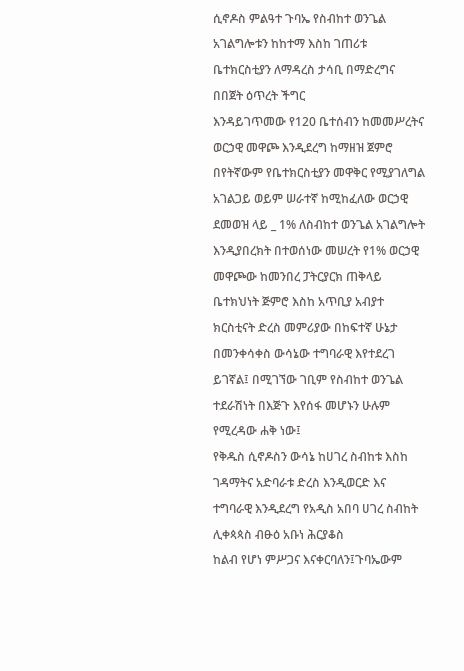ሲኖዶስ ምልዓተ ጉባኤ የስብከተ ወንጌል አገልግሎቱን ከከተማ እስከ ገጠሪቱ ቤተክርስቲያን ለማዳረስ ታሳቢ በማድረግና በበጀት ዕጥረት ችግር
እንዳይገጥመው የ120 ቤተሰብን ከመመሥረትና ወርኃዊ መዋጮ እንዲደረግ ከማዘዝ ጀምሮ በየትኛውም የቤተክርስቲያን መዋቅር የሚያገለግል አገልጋይ ወይም ሠራተኛ ከሚከፈለው ወርኃዊ ደመወዝ ላይ _ 1% ለስብከተ ወንጌል አገልግሎት እንዲያበረክት በተወሰነው መሠረት የ1% ወርኃዊ መዋጮው ከመንበረ ፓትርያርክ ጠቅላይ ቤተክህነት ጅምሮ እስከ አጥቢያ አብያተ ክርስቲናት ድረስ መምሪያው በከፍተኛ ሁኔታ በመንቀሳቀስ ውሳኔው ተግባራዊ እየተደረገ ይገኛል፤ በሚገኘው ገቢም የስብከተ ወንጌል ተደራሽነት በእጅጉ እየሰፋ መሆኑን ሁሉም የሚረዳው ሐቅ ነው፤
የቅዱስ ሲኖዶስን ውሳኔ ከሀገረ ስብከቱ እስከ ገዳማትና አድባራቱ ድረስ እንዲወርድ እና ተግባራዊ እንዲደረግ የአዲስ አበባ ሀገረ ስብከት ሊቀጳጳስ ብፁዕ አቡነ ሕርያቆስ
ከልብ የሆነ ምሥጋና እናቀርባለን፤ጉባኤውም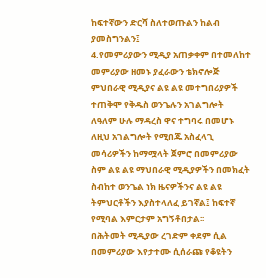ከፍተኛውን ድርሻ ስለተወጡልን ከልብ ያመስግንልን፤
4.የመምሪያውን ሚዲያ አጠቃቀም በተመለከተ
መምሪያው ዘመኑ ያፈራውን ቴክኖሎጅ ምህበራዊ ሚዲያና ልዩ ልዩ መተግበሪያዎች ተጠቅሞ የቅዱስ ወንጌሉን አገልግሎት ለዓለም ሁሉ ማዳረስ ዋና ተግባሩ በመሆኑ
ለዚህ አገልግሎት የሚበጁ አስፈላጊ መሳሪዎችን ከማሟላት ጀምሮ በመምሪያው ስም ልዩ ልዩ ማህበራዊ ሚዲያዎችን በመክፈት ስብከተ ወንጌል ነክ ዜናዎችንና ልዩ ልዩ ትምህርቶችን እያስተላለፈ ይገኛል፤ ከፍተኛ የሚባል እምርታም አግኝቶበታል፡፡
በሕትመት ሚዲያው ረገድም ቀደም ሲል በመምሪያው እየታተሙ ሲሰራጩ የቆዩትን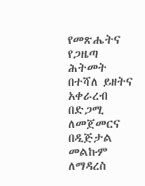የመጽሔትና የጋዜጣ ሕትመት በተሻለ ይዘትና አቀራረብ በድጋሚ ለመጀመርና በዲጅታል መልኩም ለማዳረስ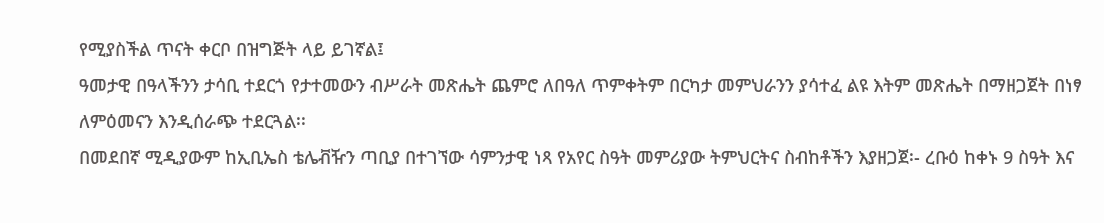የሚያስችል ጥናት ቀርቦ በዝግጅት ላይ ይገኛል፤
ዓመታዊ በዓላችንን ታሳቢ ተደርጎ የታተመውን ብሥራት መጽሔት ጨምሮ ለበዓለ ጥምቀትም በርካታ መምህራንን ያሳተፈ ልዩ እትም መጽሔት በማዘጋጀት በነፃ
ለምዕመናን እንዲሰራጭ ተደርጓል፡፡
በመደበኛ ሚዲያውም ከኢቢኤስ ቴሌቭዥን ጣቢያ በተገኘው ሳምንታዊ ነጻ የአየር ስዓት መምሪያው ትምህርትና ስብከቶችን እያዘጋጀ፡- ረቡዕ ከቀኑ 9 ስዓት እና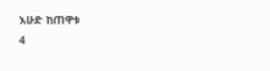እሁድ ከጠዋቱ
4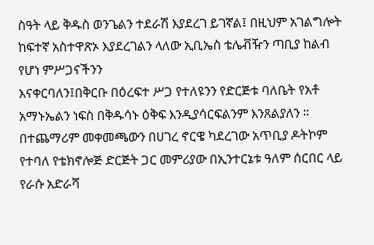ስዓት ላይ ቅዱስ ወንጌልን ተደራሽ እያደረገ ይገኛል፤ በዚህም አገልግሎት ከፍተኛ አስተዋጽኦ እያደረገልን ላለው ኢቢኤስ ቴሌቭዥን ጣቢያ ከልብ የሆነ ምሥጋናችንን
እናቀርባለን፤በቅርቡ በዕረፍተ ሥጋ የተለዩንን የድርጅቱ ባለቤት የአቶ አማኑኤልን ነፍስ በቅዱሳኑ ዕቅፍ እንዲያሳርፍልንም እንጸልያለን ፡፡
በተጨማሪም መቀመጫውን በሀገረ ኖርዌ ካደረገው አጥቢያ ዶትኮም የተባለ የቴክኖሎጅ ድርጅት ጋር መምሪያው በኢንተርኔቱ ዓለም ሰርበር ላይ የራሱ አድራሻ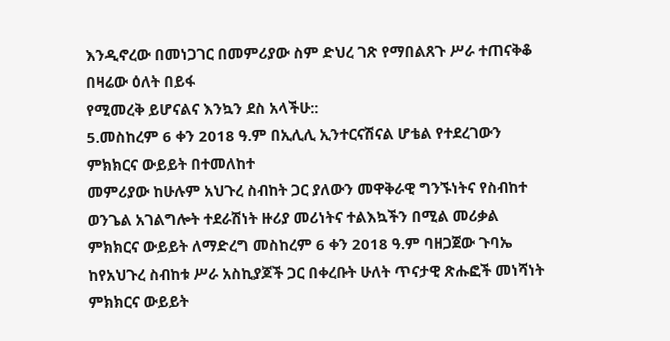እንዲኖረው በመነጋገር በመምሪያው ስም ድህረ ገጽ የማበልጸጉ ሥራ ተጠናቅቆ በዛሬው ዕለት በይፋ
የሚመረቅ ይሆናልና እንኳን ደስ አላችሁ::
5.መስከረም 6 ቀን 2018 ዓ.ም በኢሊሊ ኢንተርናሽናል ሆቴል የተደረገውን ምክክርና ውይይት በተመለከተ
መምሪያው ከሁሉም አህጉረ ስብከት ጋር ያለውን መዋቅራዊ ግንኙነትና የስብከተ ወንጌል አገልግሎት ተደራሽነት ዙሪያ መሪነትና ተልእኳችን በሚል መሪቃል ምክክርና ውይይት ለማድረግ መስከረም 6 ቀን 2018 ዓ.ም ባዘጋጀው ጉባኤ ከየአህጉረ ስብከቱ ሥራ አስኪያጆች ጋር በቀረቡት ሁለት ጥናታዊ ጽሑፎች መነሻነት ምክክርና ውይይት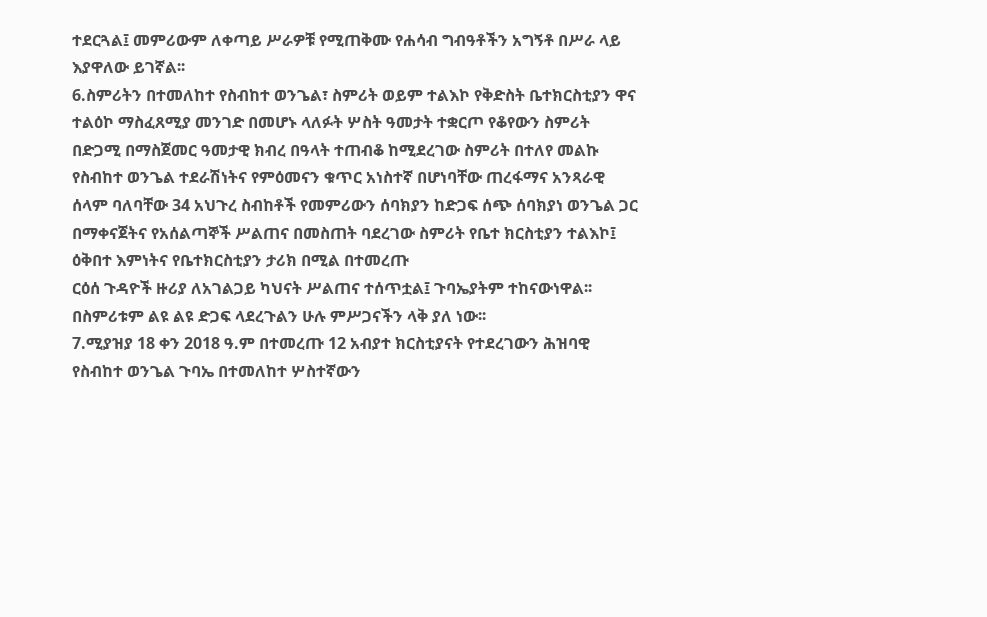ተደርጓል፤ መምሪውም ለቀጣይ ሥራዎቹ የሚጠቅሙ የሐሳብ ግብዓቶችን አግኝቶ በሥራ ላይ እያዋለው ይገኛል፡፡
6.ስምሪትን በተመለከተ የስብከተ ወንጌል፣ ስምሪት ወይም ተልእኮ የቅድስት ቤተክርስቲያን ዋና ተልዕኮ ማስፈጸሚያ መንገድ በመሆኑ ላለፉት ሦስት ዓመታት ተቋርጦ የቆየውን ስምሪት በድጋሚ በማስጀመር ዓመታዊ ክብረ በዓላት ተጠብቆ ከሚደረገው ስምሪት በተለየ መልኩ የስብከተ ወንጌል ተደራሽነትና የምዕመናን ቁጥር አነስተኛ በሆነባቸው ጠረፋማና አንጻራዊ ሰላም ባለባቸው 34 አህጉረ ስብከቶች የመምሪውን ሰባክያን ከድጋፍ ሰጭ ሰባክያነ ወንጌል ጋር በማቀናጀትና የአሰልጣኞች ሥልጠና በመስጠት ባደረገው ስምሪት የቤተ ክርስቲያን ተልእኮ፤ ዕቅበተ እምነትና የቤተክርስቲያን ታሪክ በሚል በተመረጡ
ርዕሰ ጉዳዮች ዙሪያ ለአገልጋይ ካህናት ሥልጠና ተሰጥቷል፤ ጉባኤያትም ተከናውነዋል፡፡ በስምሪቱም ልዩ ልዩ ድጋፍ ላደረጉልን ሁሉ ምሥጋናችን ላቅ ያለ ነው፡፡
7.ሚያዝያ 18 ቀን 2018 ዓ.ም በተመረጡ 12 አብያተ ክርስቲያናት የተደረገውን ሕዝባዊ የስብከተ ወንጌል ጉባኤ በተመለከተ ሦስተኛውን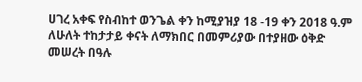ሀገረ አቀፍ የስብከተ ወንጌል ቀን ከሚያዝያ 18 -19 ቀን 2018 ዓ.ም ለሁለት ተከታታይ ቀናት ለማክበር በመምሪያው በተያዘው ዕቅድ መሠረት በዓሉ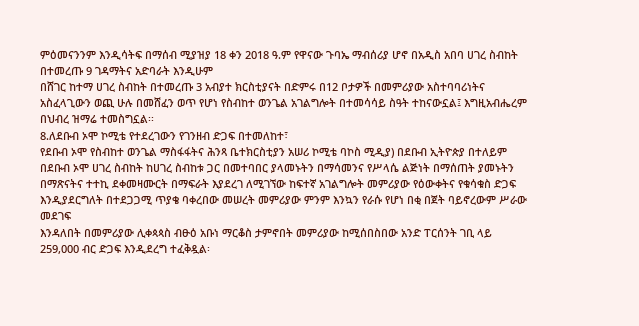ምዕመናንንም እንዲሳትፍ በማሰብ ሚያዝያ 18 ቀን 2018 ዓ.ም የዋናው ጉባኤ ማብሰሪያ ሆኖ በአዲስ አበባ ሀገረ ስብከት በተመረጡ 9 ገዳማትና አድባራት እንዲሁም
በሸገር ከተማ ሀገረ ስብከት በተመረጡ 3 አብያተ ክርስቲያናት በድምሩ በ12 ቦታዎች በመምሪያው አስተባባሪነትና አስፈላጊውን ወጪ ሁሉ በመሸፈን ወጥ የሆነ የስብከተ ወንጌል አገልግሎት በተመሳሳይ ስዓት ተከናውኗል፤ እግዚአብሔረም በህብረ ዝማሬ ተመስግኗል፡፡
8.ለደቡብ ኦሞ ኮሚቴ የተደረገውን የገንዘብ ድጋፍ በተመለከተ፣
የደቡብ ኦሞ የስብከተ ወንጌል ማስፋፋትና ሕንጻ ቤተክርስቲያን አሠሪ ኮሚቴ ባኮስ ሚዲያ) በደቡብ ኢትዮጵያ በተለይም በደቡብ ኦሞ ሀገረ ስብከት ከሀገረ ስብከቱ ጋር በመተባበር ያላመኑትን በማሳመንና የሥላሴ ልጅነት በማሰጠት ያመኑትን በማጽናትና ተተኪ ደቀመዛሙርት በማፍራት እያደረገ ለሚገኘው ከፍተኛ አገልግሎት መምሪያው የዕውቀትና የቁሳቁስ ድጋፍ እንዲያደርግለት በተደጋጋሚ ጥያቄ ባቀረበው መሠረት መምሪያው ምንም እንኳን የራሱ የሆነ በቂ በጀት ባይኖረውም ሥራው መደገፍ
እንዳለበት በመምሪያው ሊቀጳጳስ ብፁዕ አቡነ ማርቆስ ታምኖበት መምሪያው ከሚሰበስበው አንድ ፐርሰንት ገቢ ላይ 259,000 ብር ድጋፍ እንዲደረግ ተፈቅዷል፡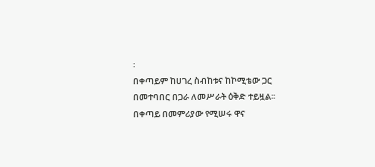፡
በቀጣይም ከሀገረ ስብከቱና ከኮሚቴው ጋር በመተባበር በጋራ ለመሥራት ዕቅድ ተይዟል፡፡
በቀጣይ በመምሪያው የሚሠሩ ዋና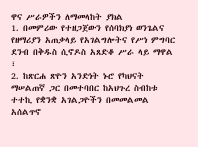ዋና ሥራዎችን ለማመላከት ያክል
1. በመምሪው የተዘጋጀውን የሰባክያነ ወንጌልና የዘማሪያን አጠቃላይ የአገልግሎትና የሥነ ምግባር ደንብ በቅዱስ ሲኖዶስ አጸድቆ ሥራ ላይ ማዋል ፣
2. ከጽርሐ ጽዮን አንድነት ኑሮ የካህናት ማሠልጠኛ ጋር በመተባበር ከአህጉረ ስብከቱ ተተኪ የቋንቋ አገልጋዮችን በመመልመል አሰልጥኖ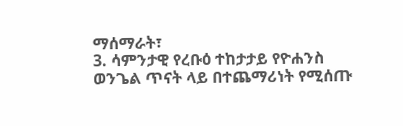ማሰማራት፣
3. ሳምንታዊ የረቡዕ ተከታታይ የዮሐንስ ወንጌል ጥናት ላይ በተጨማሪነት የሚሰጡ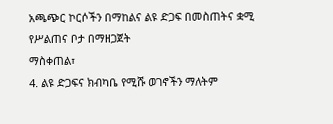አጫጭር ኮርሶችን በማከልና ልዩ ድጋፍ በመስጠትና ቋሚ የሥልጠና ቦታ በማዘጋጀት
ማስቀጠል፣
4. ልዩ ድጋፍና ክብካቤ የሚሹ ወገኖችን ማለትም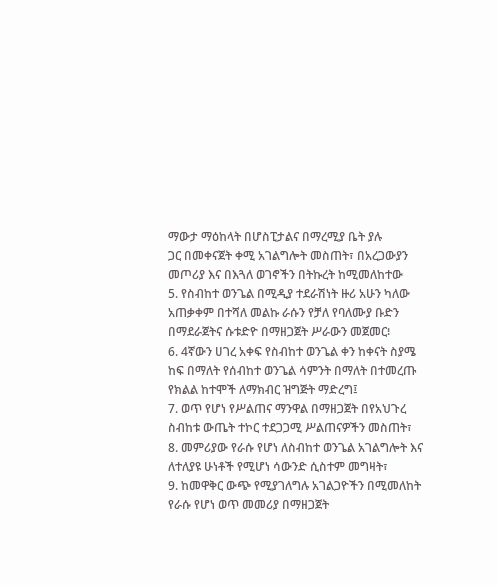ማውታ ማዕከላት በሆስፒታልና በማረሚያ ቤት ያሉ
ጋር በመቀናጀት ቀሚ አገልግሎት መስጠት፣ በአረጋውያን መጦሪያ እና በእጓለ ወገኖችን በትኩረት ከሚመለከተው
5. የስብከተ ወንጌል በሚዲያ ተደራሽነት ዙሪ አሁን ካለው አጠቃቀም በተሻለ መልኩ ራሱን የቻለ የባለሙያ ቡድን በማደራጀትና ሱቱድዮ በማዘጋጀት ሥራውን መጀመር፧
6. 4ኛውን ሀገረ አቀፍ የስብከተ ወንጌል ቀን ከቀናት ስያሜ ከፍ በማለት የሰብከተ ወንጌል ሳምንት በማለት በተመረጡ የክልል ከተሞች ለማክብር ዝግጅት ማድረግ፤
7. ወጥ የሆነ የሥልጠና ማንዋል በማዘጋጀት በየአህጉረ ስብከቱ ውጤት ተኮር ተደጋጋሚ ሥልጠናዎችን መስጠት፣
8. መምሪያው የራሱ የሆነ ለስብከተ ወንጌል አገልግሎት እና ለተለያዩ ሁነቶች የሚሆነ ሳውንድ ሲስተም መግዛት፣
9. ከመዋቅር ውጭ የሚያገለግሉ አገልጋዮችን በሚመለከት የራሱ የሆነ ወጥ መመሪያ በማዘጋጀት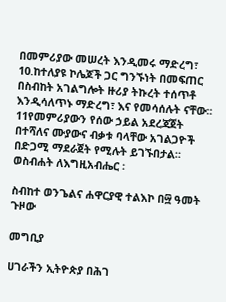በመምሪያው መሠረት እንዲመሩ ማድረግ፣
10.ከተለያዩ ኮሌጆች ጋር ግንኙነት በመፍጠር በስብከት አገልግሎት ዙሪያ ትኩረት ተሰጥቶ እንዲሳለጥኑ ማድረግ፣ እና የመሳሰሉት ናቸው፡፡
11የመምሪያውን የሰው ኃይል አደረጃጀት በተሻለና ሙያውና ብቃቱ ባላቸው አገልጋዮች በድጋሚ ማደራጀት የሚሉት ይገኙበታል።
ወስብሐት ለእግዚአብሔር ፡

ስብከተ ወንጌልና ሐዋርያዊ ተልእኮ በ፵ ዓመት ጉዞው

መግቢያ

ሀገራችን ኢትዮጵያ በሕገ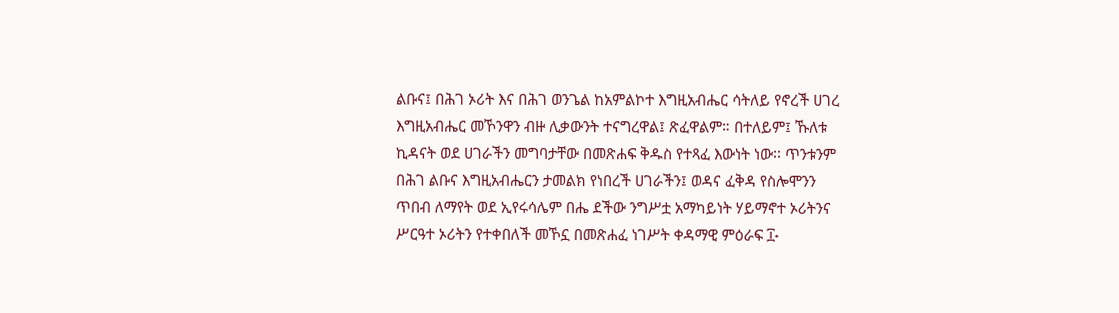ልቡና፤ በሕገ ኦሪት እና በሕገ ወንጌል ከአምልኮተ እግዚአብሔር ሳትለይ የኖረች ሀገረ እግዚአብሔር መኾንዋን ብዙ ሊቃውንት ተናግረዋል፤ ጽፈዋልም። በተለይም፤ ኹለቱ ኪዳናት ወደ ሀገራችን መግባታቸው በመጽሐፍ ቅዱስ የተጻፈ እውነት ነው፡፡ ጥንቱንም በሕገ ልቡና እግዚአብሔርን ታመልክ የነበረች ሀገራችን፤ ወዳና ፈቅዳ የስሎሞንን ጥበብ ለማየት ወደ ኢየሩሳሌም በሔ ደችው ንግሥቷ አማካይነት ሃይማኖተ ኦሪትንና ሥርዓተ ኦሪትን የተቀበለች መኾኗ በመጽሐፈ ነገሥት ቀዳማዊ ምዕራፍ ፲˖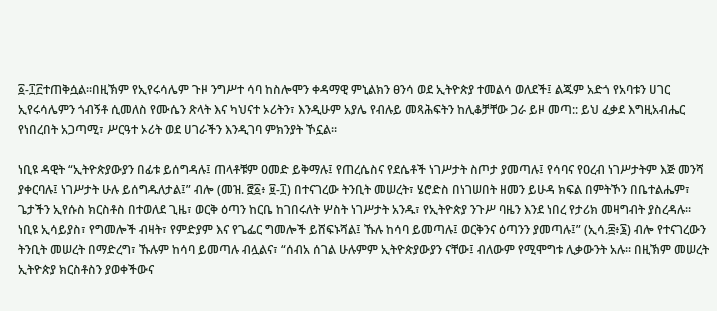፩-፲፫ተጠቅሷል፡፡በዚኽም የኢየሩሳሌም ጉዞ ንግሥተ ሳባ ከስሎሞን ቀዳማዊ ምኒልክን ፀንሳ ወደ ኢትዮጵያ ተመልሳ ወለደች፤ ልጁም አድጎ የአባቱን ሀገር ኢየሩሳሌምን ጎብኝቶ ሲመለስ የሙሴን ጽላት እና ካህናተ ኦሪትን፣ እንዲሁም አያሌ የብሉይ መጻሕፍትን ከሊቆቻቸው ጋራ ይዞ መጣ:: ይህ ፈቃደ እግዚአብሔር የነበረበት አጋጣሚ፣ ሥርዓተ ኦሪት ወደ ሀገራችን እንዲገባ ምክንያት ኾኗል፡፡

ነቢዩ ዳዊት “ኢትዮጵያውያን በፊቱ ይሰግዳሉ፤ ጠላቶቹም ዐመድ ይቅማሉ፤ የጠረሴስና የደሴቶች ነገሥታት ስጦታ ያመጣሉ፤ የሳባና የዐረብ ነገሥታትም እጅ መንሻ ያቀርባሉ፤ ነገሥታት ሁሉ ይሰግዱለታል፤” ብሎ (መዝ. ፸፩፥ ፱-፲) በተናገረው ትንቢት መሠረት፣ ሄሮድስ በነገሠበት ዘመን ይሁዳ ክፍል በምትኾን በቤተልሔም፣ ጌታችን ኢየሱስ ክርስቶስ በተወለደ ጊዜ፣ ወርቅ ዕጣን ከርቤ ከገበሩለት ሦስት ነገሥታት አንዱ፣ የኢትዮጵያ ንጉሥ ባዜን እንደ ነበረ የታሪክ መዛግብት ያስረዳሉ፡፡ ነቢዩ ኢሳይያስ፣ የግመሎች ብዛት፣ የምድያም እና የጌፌር ግመሎች ይሸፍኑሻል፤ ኹሉ ከሳባ ይመጣሉ፤ ወርቅንና ዕጣንን ያመጣሉ፤” (ኢሳ.፰፥፮) ብሎ የተናገረውን ትንቢት መሠረት በማድረግ፣ ኹሉም ከሳባ ይመጣሉ ብሏልና፣ “ሰብአ ሰገል ሁሉምም ኢትዮጵያውያን ናቸው፤ ብለውም የሚሞግቱ ሊቃውንት አሉ፡፡ በዚኽም መሠረት ኢትዮጵያ ክርስቶስን ያወቀችውና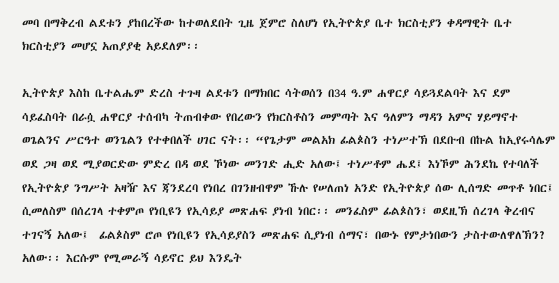መባ በማቅረብ ልደቱን ያከበረችው ከተወለደበት ጊዜ ጀምሮ ስለሆነ የኢትዮጵያ ቤተ ክርስቲያን ቀዳማዊት ቤተ ክርስቲያን መሆኗ አጠያያቂ አይደለም፡፡

ኢትዮጵያ እስከ ቤተልሔም ድረስ ተጉዛ ልደቱን በማክበር ሳትወሰን በ34 ዓ.ም ሐዋርያ ሳይጓደልባት እና ደም ሳይፈስባት በራሷ ሐዋርያ ተሰብካ ትጠብቀው የበረውን የክርስቶስን መምጣት እና ዓለምን ማዳን አምና ሃይማኖተ ወጌልንና ሥርዓተ ወንጌልን የተቀበለች ሀገር ናት፡፡ “የጌታም መልአክ ፊልጶስን ተነሥተኽ በደቡብ በኩል ከኢየሩሳሌም ወደ ጋዛ ወደ ሚያወርድው ምድረ በዳ ወደ ኾነው መንገድ ሒድ አለው፤ ተነሥቶም ሔደ፤ እነኾም ሕንደኬ የተባለች የኢትዮጵያ ንግሥት አዛዥ እና ጃንደረባ የነበረ በገንዘብዋም ኹሉ የሠለጠነ አንድ የኢትዮጵያ ሰው ሊሰግድ መጥቶ ነበር፤ ሲመለስም በሰረገላ ተቀምጦ የነቢዩን የኢሳይያ መጽሐፍ ያነብ ነበር፡፡ መንፈስም ፊልጶስን፣ ወደዚኽ ሰረገላ ቅረብና ተገናኝ አለው፤  ፊልጶስም ሮጦ የነቢዩን የኢሳይያስን መጽሐፍ ሲያነብ ሰማና፣ በውኑ የምታነበውን ታስተውለዋለኽን? አለው፡፡ እርሱም የሚመራኝ ሳይኖር ይህ እንዴት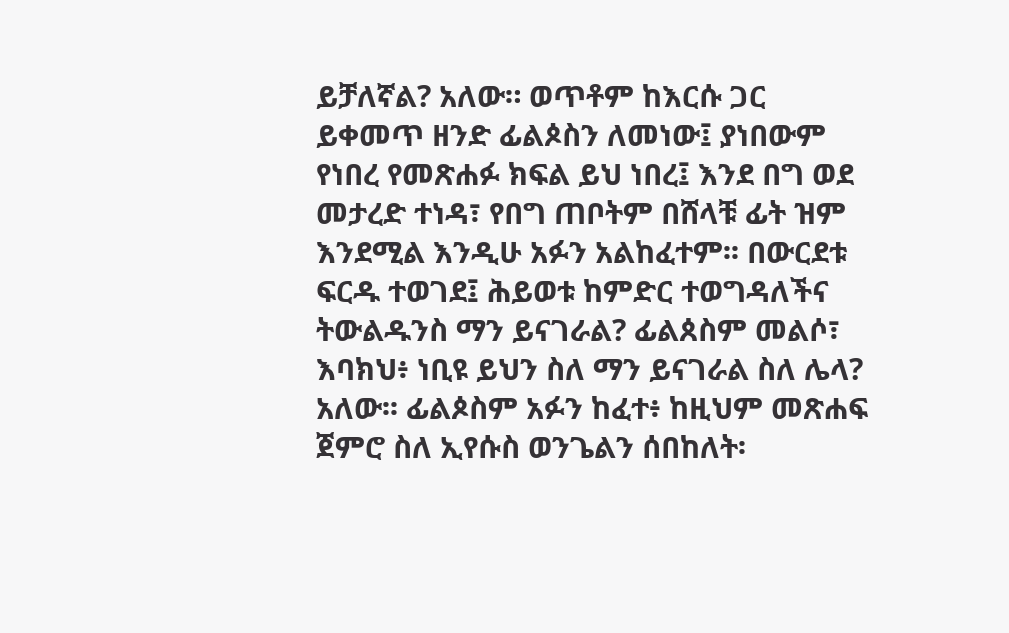ይቻለኛል? አለው። ወጥቶም ከእርሱ ጋር ይቀመጥ ዘንድ ፊልጶስን ለመነው፤ ያነበውም የነበረ የመጽሐፉ ክፍል ይህ ነበረ፤ እንደ በግ ወደ መታረድ ተነዳ፣ የበግ ጠቦትም በሸላቹ ፊት ዝም እንደሚል እንዲሁ አፉን አልከፈተም፡፡ በውርደቱ ፍርዱ ተወገደ፤ ሕይወቱ ከምድር ተወግዳለችና ትውልዱንስ ማን ይናገራል? ፊልጰስም መልሶ፣ እባክህ፥ ነቢዩ ይህን ስለ ማን ይናገራል ስለ ሌላ? አለው፡፡ ፊልጶስም አፉን ከፈተ፥ ከዚህም መጽሐፍ ጀምሮ ስለ ኢየሱስ ወንጌልን ሰበከለት፡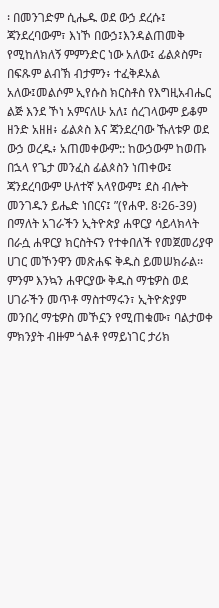፡ በመንገድም ሲሔዱ ወደ ውኃ ደረሱ፤ ጃንደረባውም፣ እነኾ በውኃ፤እንዳልጠመቅ የሚከለክለኝ ምምንድር ነው አለው፤ ፊልጶስም፣ በፍጹም ልብኽ ብታምን፥ ተፈቅዶአል አለው፤መልሶም ኢየሱስ ክርስቶስ የእግዚአብሔር ልጅ እንደ ኾነ አምናለሁ አለ፤ ሰረገላውም ይቆም ዘንድ አዘዘ፥ ፊልጶስ እና ጃንደረባው ኹለቱዎ ወደ ውኃ ወረዱ፥ አጠመቀውም:: ከውኃውም ከወጡ በኋላ የጌታ መንፈስ ፊልጶስን ነጠቀው፤ ጃንደረባውም ሁለተኛ አላየውም፤ ደስ ብሎት መንገዱን ይሔድ ነበርና፤ ”(የሐዋ. 8፡26-39) በማለት አገራችን ኢትዮጵያ ሐዋርያ ሳይላክላት በራሷ ሐዋርያ ክርስትናን የተቀበለች የመጀመሪያዋ ሀገር መኾንዋን መጽሐፍ ቅዱስ ይመሠክራል፡፡ ምንም እንኳን ሐዋርያው ቅዱስ ማቴዎስ ወደ ሀገራችን መጥቶ ማስተማሩን፣ ኢትዮጵያም መንበረ ማቴዎስ መኾኗን የሚጠቁሙ፣ ባልታወቀ ምክንያት ብዙም ጎልቶ የማይነገር ታሪክ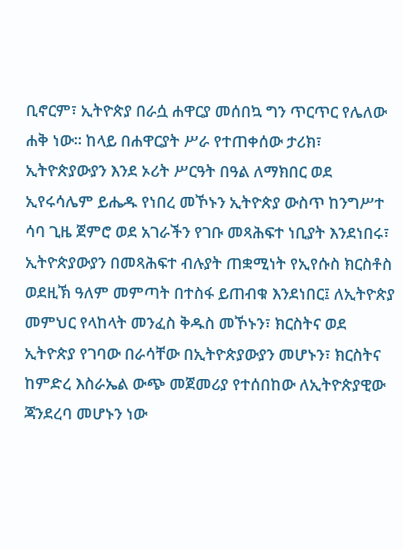ቢኖርም፣ ኢትዮጵያ በራሷ ሐዋርያ መሰበኳ ግን ጥርጥር የሌለው ሐቅ ነው፡፡ ከላይ በሐዋርያት ሥራ የተጠቀሰው ታሪክ፣ ኢትዮጵያውያን እንደ ኦሪት ሥርዓት በዓል ለማክበር ወደ ኢየሩሳሌም ይሔዱ የነበረ መኾኑን ኢትዮጵያ ውስጥ ከንግሥተ ሳባ ጊዜ ጀምሮ ወደ አገራችን የገቡ መጻሕፍተ ነቢያት እንደነበሩ፣ ኢትዮጵያውያን በመጻሕፍተ ብሉያት ጠቋሚነት የኢየሱስ ክርስቶስ ወደዚኽ ዓለም መምጣት በተስፋ ይጠብቁ እንደነበር፤ ለኢትዮጵያ መምህር የላከላት መንፈስ ቅዱስ መኾኑን፣ ክርስትና ወደ ኢትዮጵያ የገባው በራሳቸው በኢትዮጵያውያን መሆኑን፣ ክርስትና ከምድረ እስራኤል ውጭ መጀመሪያ የተሰበከው ለኢትዮጵያዊው ጃንደረባ መሆኑን ነው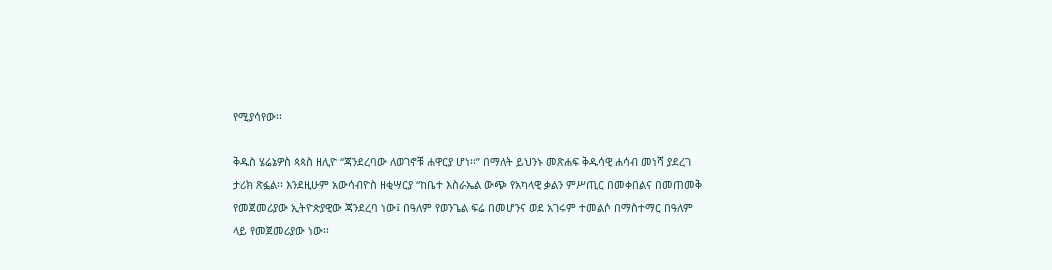የሚያሳየው፡፡

ቅዱስ ሄሬኔዎስ ጳጳስ ዘሊዮ “ጃንደረባው ለወገኖቹ ሐዋርያ ሆነ፡፡” በማለት ይህንኑ መጽሐፍ ቅዱሳዊ ሐሳብ መነሻ ያደረገ ታሪክ ጽፏል፡፡ እንደዚሁም አውሳብዮስ ዘቂሣርያ “ከቤተ እስራኤል ውጭ የአካላዊ ቃልን ምሥጢር በመቀበልና በመጠመቅ የመጀመሪያው ኢትዮጵያዊው ጃንደረባ ነው፤ በዓለም የወንጌል ፍሬ በመሆንና ወደ አገሩም ተመልሶ በማስተማር በዓለም ላይ የመጀመሪያው ነው፡፡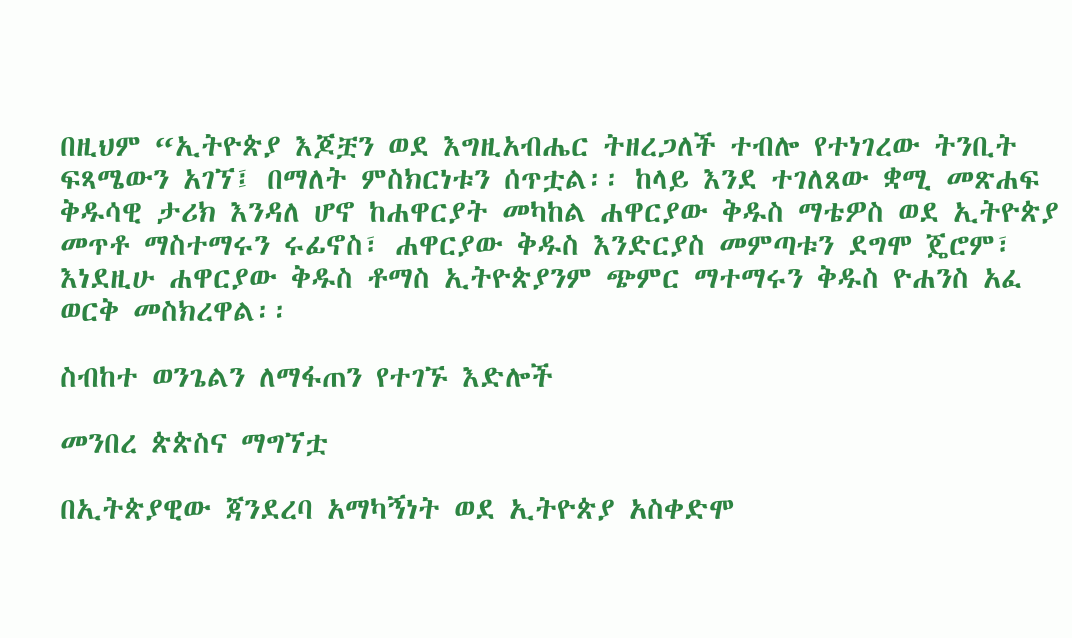በዚህም “ኢትዮጵያ እጆቿን ወደ እግዚአብሔር ትዘረጋለች ተብሎ የተነገረው ትንቢት ፍጻሜውን አገኘ፤ በማለት ምስክርነቱን ሰጥቷል፡፡ ከላይ እንደ ተገለጸው ቋሚ መጽሐፍ ቅዱሳዊ ታሪክ እንዳለ ሆኖ ከሐዋርያት መካከል ሐዋርያው ቅዱስ ማቴዎስ ወደ ኢትዮጵያ መጥቶ ማስተማሩን ሩፊኖስ፣ ሐዋርያው ቅዱስ እንድርያስ መምጣቱን ደግሞ ጄሮም፣ እነደዚሁ ሐዋርያው ቅዱስ ቶማስ ኢትዮጵያንም ጭምር ማተማሩን ቅዱስ ዮሐንስ አፈ ወርቅ መስክረዋል፡፡

ስብከተ ወንጌልን ለማፋጠን የተገኙ እድሎች

መንበረ ጵጵስና ማግኘቷ

በኢትጵያዊው ጃንደረባ አማካኝነት ወደ ኢትዮጵያ አስቀድሞ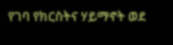የገባ የክርስትና ሃይማኖት ወደ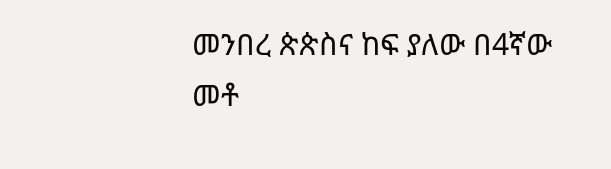መንበረ ጵጵስና ከፍ ያለው በ4ኛው መቶ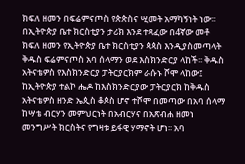ክፍለ ዘመን በፍሬምናጦስ የጵጵስና ሢመት አማካኝነት ነው፡፡ በኢትዮጵያ ቤተ ክርስቲያን ታሪክ እንደ ተጻፈው በ4ኛው መቶ ክፍለ ዘመን የኢትዮጵያ ቤተ ክርስቲያን ጳጳስ እንዲያስመጣላት ቅዱስ ፍሬምናጦስ አባ ሰላማን ወደ እስክንድርያ ላከች፡፡ ቅዱስ አትናቴዎስ የእስክንድርያ ፓትርያርክም ራሱኑ ሾሞ ላከው፤ ከኢትዮጵያ ተልኮ ሔዶ ከእስክንድርያው ፓትርያርክ ከቅዱስ አትናቴዎስ ዘንድ ኤጲስ ቆጶስ ሆኖ ተሾሞ በመጣው በአባ ሰላማ ከሣቴ ብርሃን መምህርነት በአብርሃና በአጽብሐ ዘመነ መንግሥት ክርስትና የግዛቱ ይፋዊ ሃማኖት ሆነ፡፡ አባ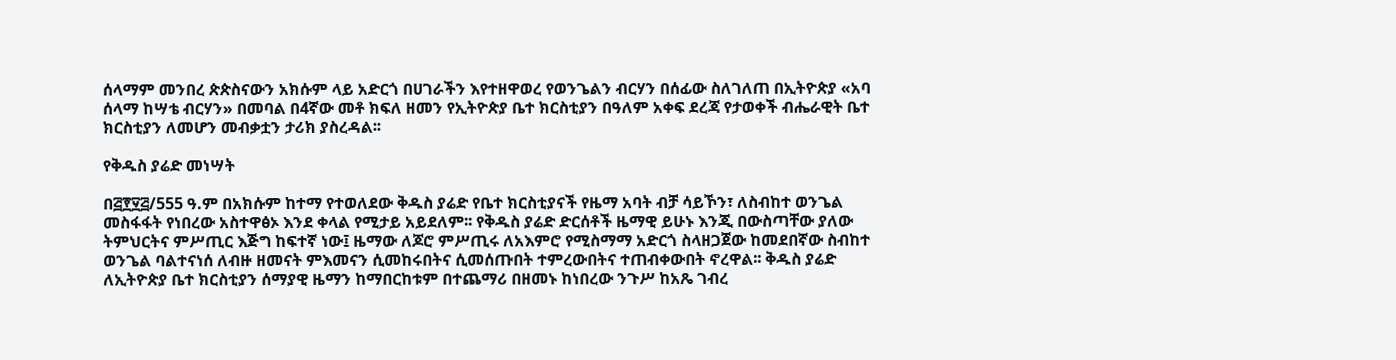ሰላማም መንበረ ጵጵስናውን አክሱም ላይ አድርጎ በሀገራችን እየተዘዋወረ የወንጌልን ብርሃን በሰፊው ስለገለጠ በኢትዮጵያ «አባ ሰላማ ከሣቴ ብርሃን» በመባል በ4ኛው መቶ ክፍለ ዘመን የኢትዮጵያ ቤተ ክርስቲያን በዓለም አቀፍ ደረጃ የታወቀች ብሔራዊት ቤተ ክርስቲያን ለመሆን መብቃቷን ታሪክ ያስረዳል፡፡

የቅዱስ ያሬድ መነሣት

በ፭፻፶፭/555 ዓ.ም በአክሱም ከተማ የተወለደው ቅዱስ ያሬድ የቤተ ክርስቲያናች የዜማ አባት ብቻ ሳይኾን፣ ለስብከተ ወንጌል መስፋፋት የነበረው አስተዋፅኦ እንደ ቀላል የሚታይ አይደለም፡፡ የቅዱስ ያሬድ ድርሰቶች ዜማዊ ይሁኑ እንጂ በውስጣቸው ያለው ትምህርትና ምሥጢር እጅግ ከፍተኛ ነው፤ ዜማው ለጆሮ ምሥጢሩ ለአእምሮ የሚስማማ አድርጎ ስላዘጋጀው ከመደበኛው ስብከተ ወንጌል ባልተናነሰ ለብዙ ዘመናት ምእመናን ሲመከሩበትና ሲመሰጡበት ተምረውበትና ተጠብቀውበት ኖረዋል፡፡ ቅዱስ ያሬድ ለኢትዮጵያ ቤተ ክርስቲያን ሰማያዊ ዜማን ከማበርከቱም በተጨማሪ በዘመኑ ከነበረው ንጉሥ ከአጼ ገብረ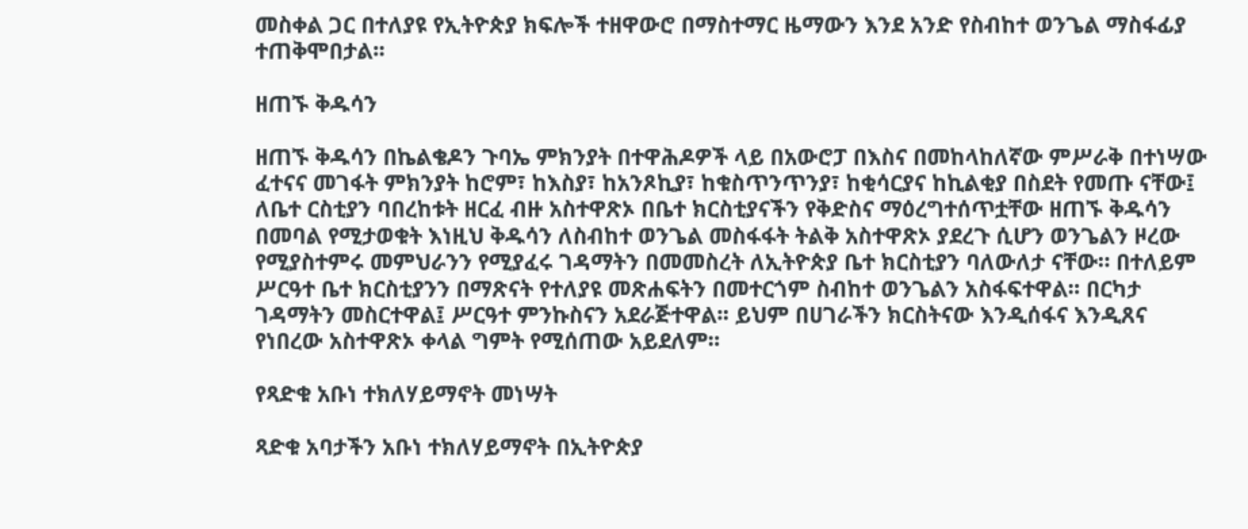መስቀል ጋር በተለያዩ የኢትዮጵያ ክፍሎች ተዘዋውሮ በማስተማር ዜማውን እንደ አንድ የስብከተ ወንጌል ማስፋፊያ ተጠቅሞበታል፡፡

ዘጠኙ ቅዱሳን

ዘጠኙ ቅዱሳን በኬልቄዶን ጉባኤ ምክንያት በተዋሕዶዎች ላይ በአውሮፓ በእስና በመከላከለኛው ምሥራቅ በተነሣው ፈተናና መገፋት ምክንያት ከሮም፣ ከእስያ፣ ከአንጾኪያ፣ ከቁስጥንጥንያ፣ ከቂሳርያና ከኪልቂያ በስደት የመጡ ናቸው፤ ለቤተ ርስቲያን ባበረከቱት ዘርፈ ብዙ አስተዋጽኦ በቤተ ክርስቲያናችን የቅድስና ማዕረግተሰጥቷቸው ዘጠኙ ቅዱሳን በመባል የሚታወቁት እነዚህ ቅዱሳን ለስብከተ ወንጌል መስፋፋት ትልቅ አስተዋጽኦ ያደረጉ ሲሆን ወንጌልን ዞረው የሚያስተምሩ መምህራንን የሚያፈሩ ገዳማትን በመመስረት ለኢትዮጵያ ቤተ ክርስቲያን ባለውለታ ናቸው። በተለይም ሥርዓተ ቤተ ክርስቲያንን በማጽናት የተለያዩ መጽሐፍትን በመተርጎም ስብከተ ወንጌልን አስፋፍተዋል፡፡ በርካታ ገዳማትን መስርተዋል፤ ሥርዓተ ምንኩስናን አደራጅተዋል፡፡ ይህም በሀገራችን ክርስትናው እንዲሰፋና እንዲጸና የነበረው አስተዋጽኦ ቀላል ግምት የሚሰጠው አይደለም፡፡

የጻድቁ አቡነ ተክለሃይማኖት መነሣት

ጻድቁ አባታችን አቡነ ተክለሃይማኖት በኢትዮጵያ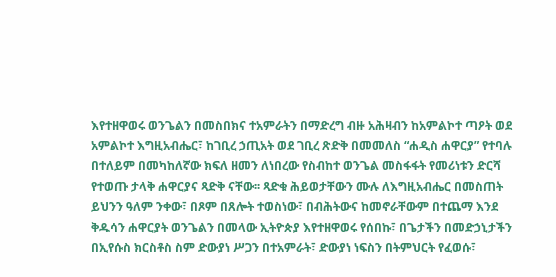እየተዘዋወሩ ወንጌልን በመስበክና ተአምራትን በማድረግ ብዙ አሕዛብን ከአምልኮተ ጣዖት ወደ አምልኮተ እግዚአብሔር፣ ከገቢረ ኃጢአት ወደ ገቢረ ጽድቅ በመመለስ “ሐዲስ ሐዋርያ” የተባሉ በተለይም በመካከለኛው ክፍለ ዘመን ለነበረው የስብከተ ወንጌል መስፋፋት የመሪነቱን ድርሻ የተወጡ ታላቅ ሐዋርያና ጻድቅ ናቸው፡፡ ጻድቁ ሕይወታቸውን ሙሉ ለእግዚአብሔር በመስጠት ይህንን ዓለም ንቀው፣ በጾም በጸሎት ተወስነው፣ በብሕትውና ከመኖራቸውም በተጨማ እንደ ቅዱሳን ሐዋርያት ወንጌልን በመላው ኢትዮጵያ እየተዘዋወሩ የሰበኩ፣ በጌታችን በመድኃኒታችን በኢየሱስ ክርስቶስ ስም ድውያነ ሥጋን በተአምራት፣ ድውያነ ነፍስን በትምህርት የፈወሱ፣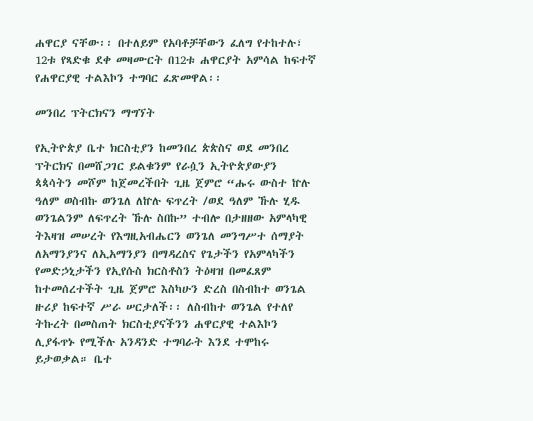ሐዋርያ ናቸው፡፡ በተለይም የአባቶቻቸውን ፈለግ የተከተሉ፣ 12ቱ የጻድቁ ደቀ መዛሙርት በ12ቱ ሐዋርያት አምሳል ከፍተኛ የሐዋርያዊ ተልእኮን ተግባር ፈጽመዋል፡፡

መንበረ ፕትርክናን ማግኘት

የኢትዮጵያ ቤተ ክርስቲያን ከመንበረ ጵጵስና ወደ መንበረ ፕትርክና በመሸጋገር ይልቁንም የራሷን ኢትዮጵያውያን ጳጳሳትን መሾም ከጀመረችበት ጊዜ ጀምሮ “ሑሩ ውስተ ኵሉ ዓለም ወስብኩ ወንጌለ ለኵሉ ፍጥረት /ወደ ዓለም ኹሉ ሂዱ ወንጌልንም ለፍጥረት ኹሉ ስበኩ” ተብሎ በታዘዘው አምላካዊ ትእዛዝ መሠረት የእግዚአብሔርን ወንጌለ መንግሥተ ሰማያት ለአማንያንና ለኢአማንያን በማዳረስና የጌታችን የአምላካችን የመድኃኒታችን የኢየሱስ ክርስቶስን ትዕዛዝ በመፈጸም ከተመሰረተችት ጊዜ ጀምሮ እስካሁን ድረስ በስብከተ ወንጌል ዙሪያ ከፍተኛ ሥራ ሠርታለች፡፡ ለስብከተ ወንጌል የተለየ ትኩረት በመስጠት ክርስቲያናችንን ሐዋርያዊ ተልእኮን ሊያፋጥኑ የሚችሉ አንዳንድ ተግባራት እንደ ተሞከሩ ይታወቃል። ቤተ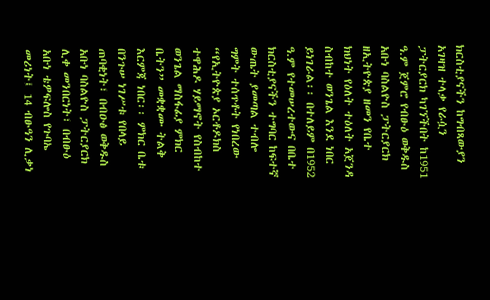ክርስቲያናችን ከግብጻውያን አገዛዝ ተላቃ የራሷን ፓትርያርክ ካገኘችበት ከ1951 ዓ.ም ጀምሮ የብፁዕ ወቅዱስ አቡነ ባስልዮስ ፓትርያርክ ዘኢትዮጵያ ዘመን የቤተ ክህነት የዕለት ተዕለት አጀንዳ ስብከተ ወንጌል እንደ ነበር ይነገራል፡፡ በተለይም በ1952 ዓ.ም የተመሠረተውና በቤተ ክርስቲያናችን ተግባር ከፍተኛ ውጤት ያመጣል ተብሎ ግምት ተሰጥቶት የነበረው “የኢትዮጵያ ኦርቶዶክስ ተዋሕዶ ሃይማኖት የስብከተ ወንጌል ማስፋፊያ ምክር ቤትን” መቋቋሙ ትልቅ እርምጃ ነበር፡፡ ምክር ቤቱ በንጉሠ ነገሥቱ የበላይ ጠባቂነት፣ በብዑፅ ወቅዱስ አቡነ ባስልዮስ ፓትርያርክ ሊቀ መንበርነት፣ በብፁዕ አቡነ ቴዎፍሎስ የጉባኤ መሪነት፤ 14 ብፁዓን ሊቃነ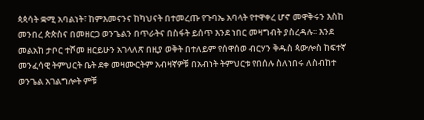ጳጳሳት ቋሚ አባልነት፣ ከምእመናንና ከካህናት በተመረጡ የጉባኤ አባላት የተዋቀረ ሆኖ መዋቅሩን እስከ መንበረ ጵጵስና በመዘርጋ ወንጌልን በጥራትና በስፋት ይሰጥ እንደ ነበር መዛግብት ያስረዳሉ፡፡ እንደ መልአከ ታቦር ተሾመ ዘርይሁን አገላለጽ በዚያ ወቅት በተለይም የሰዋሰወ ብርሃን ቅዱስ ጳውሎስ ከፍተኛ መንፈሳዊ ትምህርት ቤት ደቀ መዛሙርትም አብዛኛዎቹ በአብነት ትምህርቱ የበሰሉ ስለነበሩ ለስብከተ ወንጌል አገልግሎት ምቹ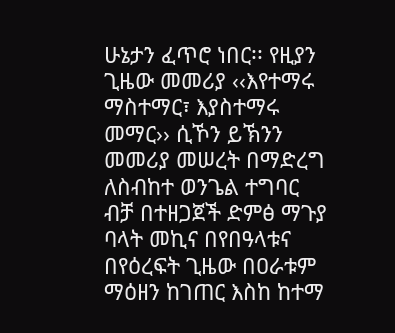ሁኔታን ፈጥሮ ነበር፡፡ የዚያን ጊዜው መመሪያ ‹‹እየተማሩ ማስተማር፣ እያስተማሩ መማር›› ሲኾን ይኽንን መመሪያ መሠረት በማድረግ ለስብከተ ወንጌል ተግባር ብቻ በተዘጋጀች ድምፅ ማጉያ ባላት መኪና በየበዓላቱና በየዕረፍት ጊዜው በዐራቱም ማዕዘን ከገጠር እስከ ከተማ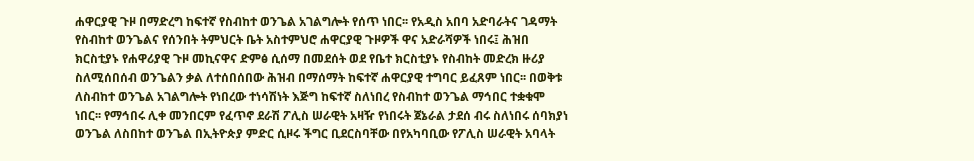ሐዋርያዊ ጉዞ በማድረግ ከፍተኛ የስብከተ ወንጌል አገልግሎት የሰጥ ነበር፡፡ የአዲስ አበባ አድባራትና ገዳማት የስብከተ ወንጌልና የሰንበት ትምህርት ቤት አስተምህሮ ሐዋርያዊ ጉዞዎች ዋና አድራሻዎች ነበሩ፤ ሕዝበ ክርስቲያኑ የሐዋሪያዊ ጉዞ መኪናዋና ድምፅ ሲሰማ በመደሰት ወደ የቤተ ክርስቲያኑ የስብከት መድረክ ዙሪያ ስለሚሰበሰብ ወንጌልን ቃል ለተሰበሰበው ሕዝብ በማሰማት ከፍተኛ ሐዋርያዊ ተግባር ይፈጸም ነበር፡፡ በወቅቱ ለስብከተ ወንጌል አገልግሎት የነበረው ተነሳሽነት እጅግ ከፍተኛ ስለነበረ የስብከተ ወንጌል ማኅበር ተቋቁሞ ነበር፡፡ የማኅበሩ ሊቀ መንበርም የፈጥኖ ደራሽ ፖሊስ ሠራዊት አዛዥ የነበሩት ጀኔራል ታደሰ ብሩ ስለነበሩ ሰባክያነ ወንጌል ለስበከተ ወንጌል በኢትዮጵያ ምድር ሲዞሩ ችግር ቢደርስባቸው በየአካባቢው የፖሊስ ሠራዊት አባላት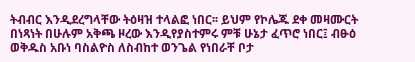ትብብር እንዲደረግላቸው ትዕዛዝ ተላልፎ ነበር፡፡ ይህም የኮሌጁ ደቀ መዛሙርት በነጻነት በሁሉም አቅጫ ዞረው እንዲየያስተምሩ ምቹ ሁኔታ ፈጥሮ ነበር፤ ብፁዕ ወቅዱስ አቡነ ባስልዮስ ለስብከተ ወንጌል የነበራቸ ቦታ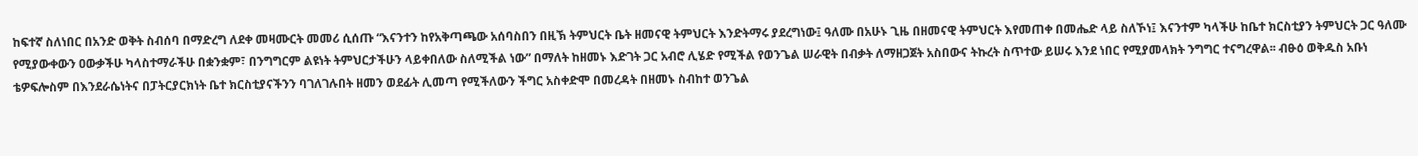ከፍተኛ ስለነበር በአንድ ወቅት ስብሰባ በማድረግ ለደቀ መዛሙርት መመሪ ሲሰጡ “እናንተን ከየአቅጣጫው አሰባስበን በዚኽ ትምህርት ቤት ዘመናዊ ትምህርት እንድትማሩ ያደረግነው፤ ዓለሙ በአሁኑ ጊዜ በዘመናዊ ትምህርት እየመጠቀ በመሔድ ላይ ስለኾነ፤ እናንተም ካላችሁ ከቤተ ክርስቲያን ትምህርት ጋር ዓለሙ የሚያውቀውን ዐውቃችሁ ካላስተማራችሁ በቋንቋም፣ በንግግርም ልዩነት ትምህርታችሁን ላይቀበለው ስለሚችል ነው” በማለት ከዘመኑ እድገት ጋር አብሮ ሊሄድ የሚችል የወንጌል ሠራዊት በብቃት ለማዘጋጀት አስበውና ትኩረት ስጥተው ይሠሩ እንደ ነበር የሚያመላክት ንግግር ተናግረዋል፡፡ ብፁዕ ወቅዱስ አቡነ ቴዎፍሎስም በእንደራሴነትና በፓትርያርክነት ቤተ ክርስቲያናችንን ባገለገሉበት ዘመን ወደፊት ሊመጣ የሚችለውን ችግር አስቀድሞ በመረዳት በዘመኑ ስብከተ ወንጌል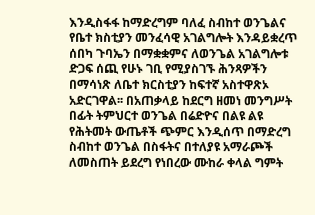እንዲስፋፋ ከማድረግም ባለፈ ስብከተ ወንጌልና የቤተ ክስቲያን መንፈሳዊ አገልግሎት እንዳይቋረጥ ሰበካ ጉባኤን በማቋቋምና ለወንጌል አገልግሎቱ ድጋፍ ሰጪ የሁኑ ገቢ የሚያስገኙ ሕንጻዎችን በማሳነጽ ለቤተ ክርስቲያን ከፍተኛ አስተዋጽኦ አድርገዋል፡፡ በአጠቃላይ ከደርግ ዘመነ መንግሥት በፊት ትምህርተ ወንጌል በሬድዮና በልዩ ልዩ የሕትመት ውጤቶች ጭምር እንዲሰጥ በማድረግ ስብከተ ወንጌል በስፋትና በተለያዩ አማራጮች ለመስጠት ይደረግ የነበረው ሙከራ ቀላል ግምት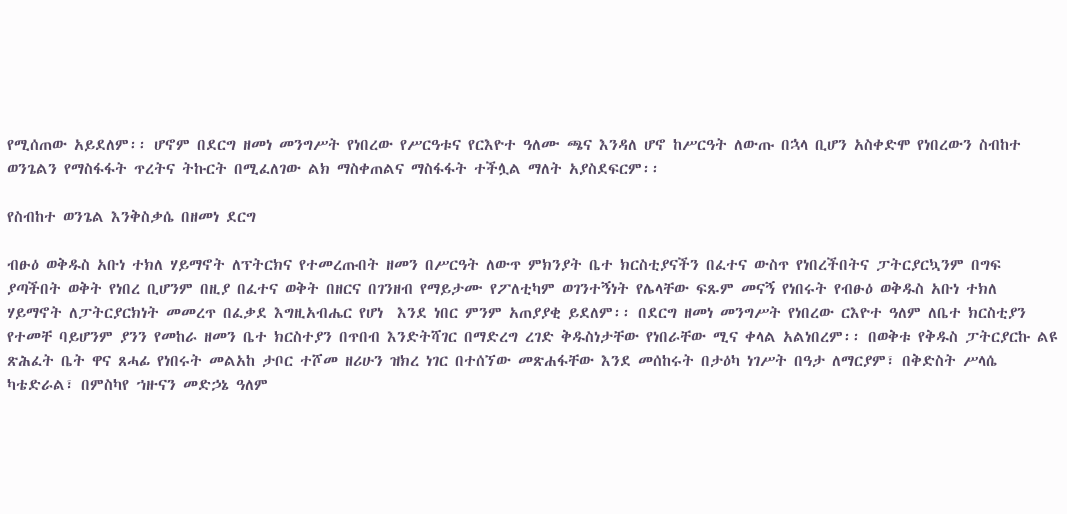የሚሰጠው አይደለም፡፡ ሆኖም በደርግ ዘመነ መንግሥት የነበረው የሥርዓቱና የርእዮተ ዓለሙ ጫና እንዳለ ሆኖ ከሥርዓት ለውጡ በኋላ ቢሆን አስቀድሞ የነበረውን ስብከተ ወንጌልን የማስፋፋት ጥረትና ትኩርት በሚፈለገው ልክ ማስቀጠልና ማስፋፋት ተችሏል ማለት አያስደፍርም፡፡

የስብከተ ወንጌል እንቅስቃሴ በዘመነ ደርግ

ብፁዕ ወቅዱስ አቡነ ተክለ ሃይማኖት ለፕትርክና የተመረጡበት ዘመን በሥርዓት ለውጥ ምክንያት ቤተ ክርስቲያናችን በፈተና ውስጥ የነበረችበትና ፓትርያርኳንም በግፍ ያጣችበት ወቅት የነበረ ቢሆንም በዚያ በፈተና ወቅት በዘርና በገንዘብ የማይታሙ የፖለቲካም ወገንተኝነት የሌላቸው ፍጹም መናኝ የነበሩት የብፁዕ ወቅዱስ አቡነ ተክለ ሃይማኖት ለፓትርያርክነት መመረጥ በፈቃደ እግዚአብሔር የሆነ  እንደ ነበር ምንም አጠያያቂ ይደለም፡፡ በደርግ ዘመነ መንግሥት የነበረው ርእዮተ ዓለም ለቤተ ክርስቲያን የተመቸ ባይሆንም ያንን የመከራ ዘመን ቤተ ክርስተያን በጥበብ እንድትሻገር በማድረግ ረገድ ቅዱስነታቸው የነበራቸው ሚና ቀላል አልነበረም፡፡ በወቅቱ የቅዱስ ፓትርያርኩ ልዩ ጽሕፈት ቤት ዋና ጸሓፊ የነበሩት መልአከ ታቦር ተሾመ ዘሪሁን ዝክረ ነገር በተሰኘው መጽሐፋቸው እንደ መሰከሩት በታዕካ ነገሥት በዓታ ለማርያም፣ በቅድስት ሥላሴ ካቴድራል፣ በምስካየ ኀዙናን መድኃኔ ዓለም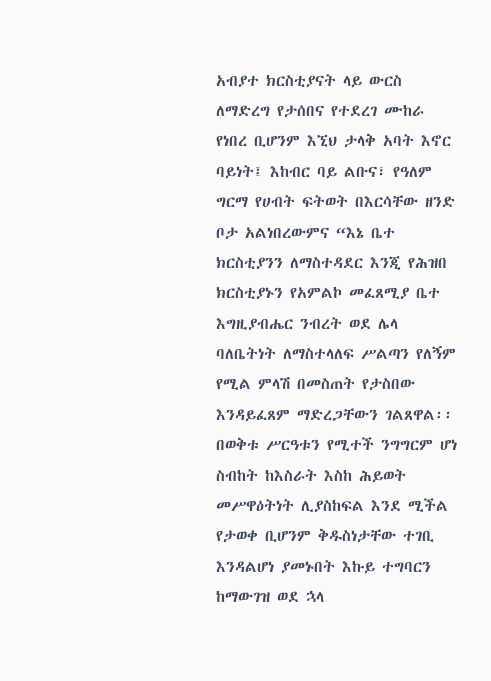አብያተ ክርስቲያናት ላይ ውርስ ለማድረግ የታሰበና የተደረገ ሙከራ የነበረ ቢሆንም እኚህ ታላቅ አባት እኖር ባይነት፤ እከብር ባይ ልቡና፣ የዓለም ግርማ የሀብት ፍትወት በእርሳቸው ዘንድ ቦታ አልነበረውምና “እኔ ቤተ ክርስቲያንን ለማስተዳደር እንጂ የሕዝበ ክርስቲያኑን የአምልኮ መፈጸሚያ ቤተ እግዚያብሔር ንብረት ወደ ሌላ ባለቤትነት ለማስተላለፍ ሥልጣን የለኝም የሚል ምላሽ በመስጠት የታስበው እንዳይፈጸም ማድረጋቸውን ገልጸዋል፡፡                       በወቅቱ ሥርዓቱን የሚተች ንግግርም ሆነ ስብከት ከእስራት እስከ ሕይወት መሥዋዕትነት ሊያስከፍል እንደ ሚችል የታወቀ ቢሆንም ቅዱስነታቸው ተገቢ እንዳልሆነ ያመኑበት እኩይ ተግባርን ከማውገዝ ወደ ኋላ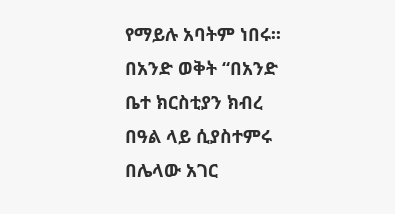የማይሉ አባትም ነበሩ፡፡ በአንድ ወቅት “በአንድ ቤተ ክርስቲያን ክብረ በዓል ላይ ሲያስተምሩ በሌላው አገር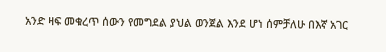አንድ ዛፍ መቁረጥ ሰውን የመግደል ያህል ወንጀል እንደ ሆነ ሰምቻለሁ በእኛ አገር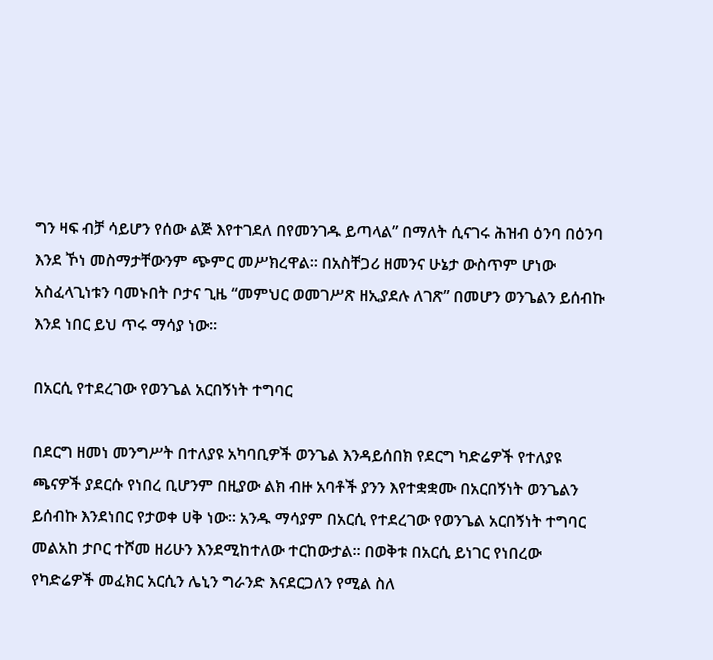ግን ዛፍ ብቻ ሳይሆን የሰው ልጅ እየተገደለ በየመንገዱ ይጣላል” በማለት ሲናገሩ ሕዝብ ዕንባ በዕንባ እንደ ኾነ መስማታቸውንም ጭምር መሥክረዋል፡፡ በአስቸጋሪ ዘመንና ሁኔታ ውስጥም ሆነው አስፈላጊነቱን ባመኑበት ቦታና ጊዜ “መምህር ወመገሥጽ ዘኢያደሉ ለገጽ” በመሆን ወንጌልን ይሰብኩ እንደ ነበር ይህ ጥሩ ማሳያ ነው፡፡

በአርሲ የተደረገው የወንጌል አርበኝነት ተግባር

በደርግ ዘመነ መንግሥት በተለያዩ አካባቢዎች ወንጌል እንዳይሰበክ የደርግ ካድሬዎች የተለያዩ ጫናዎች ያደርሱ የነበረ ቢሆንም በዚያው ልክ ብዙ አባቶች ያንን እየተቋቋሙ በአርበኝነት ወንጌልን ይሰብኩ እንደነበር የታወቀ ሀቅ ነው፡፡ አንዱ ማሳያም በአርሲ የተደረገው የወንጌል አርበኝነት ተግባር መልአከ ታቦር ተሾመ ዘሪሁን እንደሚከተለው ተርከውታል፡፡ በወቅቱ በአርሲ ይነገር የነበረው የካድሬዎች መፈክር አርሲን ሌኒን ግራንድ እናደርጋለን የሚል ስለ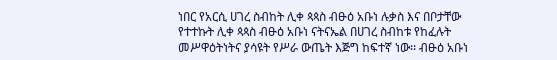ነበር የአርሲ ሀገረ ስብከት ሊቀ ጳጳስ ብፁዕ አቡነ ሉቃስ እና በቦታቸው የተተኩት ሊቀ ጳጳስ ብፁዕ አቡነ ናትናኤል በሀገረ ስብከቱ የከፈሉት መሥዋዕትነትና ያሳዩት የሥራ ውጤት እጅግ ከፍተኛ ነው፡፡ ብፁዕ አቡነ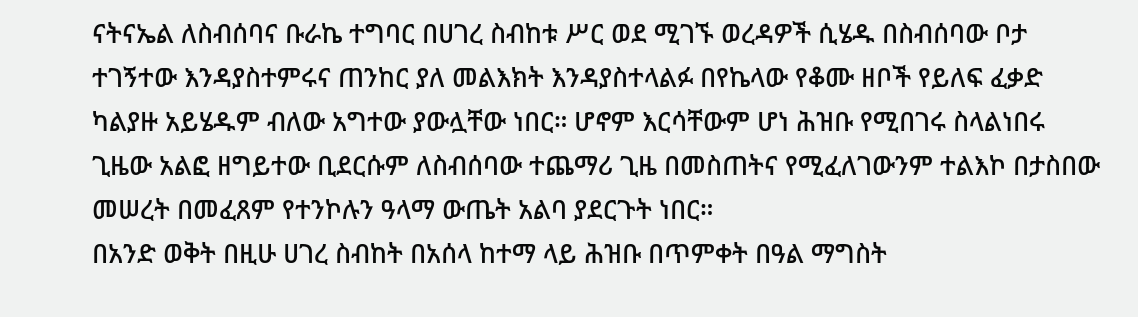ናትናኤል ለስብሰባና ቡራኬ ተግባር በሀገረ ስብከቱ ሥር ወደ ሚገኙ ወረዳዎች ሲሄዱ በስብሰባው ቦታ ተገኝተው እንዳያስተምሩና ጠንከር ያለ መልእክት እንዳያስተላልፉ በየኬላው የቆሙ ዘቦች የይለፍ ፈቃድ ካልያዙ አይሄዱም ብለው አግተው ያውሏቸው ነበር። ሆኖም እርሳቸውም ሆነ ሕዝቡ የሚበገሩ ስላልነበሩ ጊዜው አልፎ ዘግይተው ቢደርሱም ለስብሰባው ተጨማሪ ጊዜ በመስጠትና የሚፈለገውንም ተልእኮ በታስበው መሠረት በመፈጸም የተንኮሉን ዓላማ ውጤት አልባ ያደርጉት ነበር።                                                   በአንድ ወቅት በዚሁ ሀገረ ስብከት በአሰላ ከተማ ላይ ሕዝቡ በጥምቀት በዓል ማግስት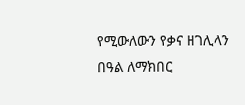የሚውለውን የቃና ዘገሊላን በዓል ለማክበር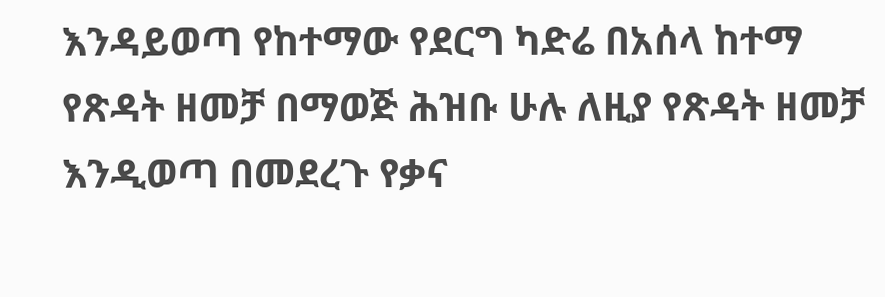እንዳይወጣ የከተማው የደርግ ካድሬ በአሰላ ከተማ የጽዳት ዘመቻ በማወጅ ሕዝቡ ሁሉ ለዚያ የጽዳት ዘመቻ እንዲወጣ በመደረጉ የቃና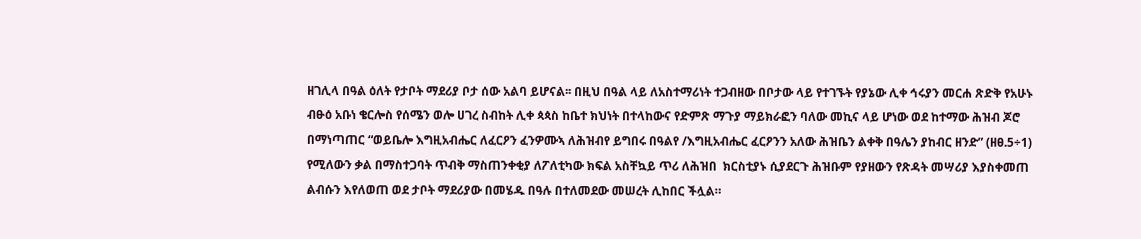ዘገሊላ በዓል ዕለት የታቦት ማደሪያ ቦታ ሰው አልባ ይሆናል፡፡ በዚህ በዓል ላይ ለአስተማሪነት ተጋብዘው በቦታው ላይ የተገኙት የያኔው ሊቀ ኅሩያን መርሐ ጽድቅ የአሁኑ ብፁዕ አቡነ ቄርሎስ የሰሜን ወሎ ሀገረ ስብከት ሊቀ ጳጳስ ከቤተ ክህነት በተላከውና የድምጽ ማጉያ ማይክራፎን ባለው መኪና ላይ ሆነው ወደ ከተማው ሕዝብ ጆሮ በማነጣጠር “ወይቤሎ እግዚአብሔር ለፈርዖን ፈንዎሙኣ ለሕዝብየ ይግበሩ በዓልየ /እግዚአብሔር ፈርዖንን አለው ሕዝቤን ልቀቅ በዓሌን ያከብር ዘንድ” (ዘፀ.5÷1) የሚለውን ቃል በማስተጋባት ጥብቅ ማስጠንቀቂያ ለፖለቲካው ክፍል አስቸኳይ ጥሪ ለሕዝበ  ክርስቲያኑ ሲያደርጉ ሕዝቡም የያዘውን የጽዳት መሣሪያ እያስቀመጠ ልብሱን እየለወጠ ወደ ታቦት ማደሪያው በመሄዱ በዓሉ በተለመደው መሠረት ሊከበር ችሏል።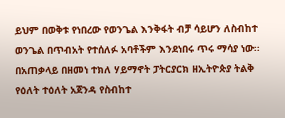ይህም በወቅቱ የነበረው የወንጌል እንቅፋት ብቻ ሳይሆን ለስብከተ ወንጌል በጥብአት የተሰለፉ አባቶችም እንደነበሩ ጥሩ ማሳያ ነው፡፡                                 በአጠቃላይ በዘመነ ተክለ ሃይማኖት ፓትርያርክ ዘኢትዮጵያ ትልቅ የዕለት ተዕለት አጀንዳ የስብከተ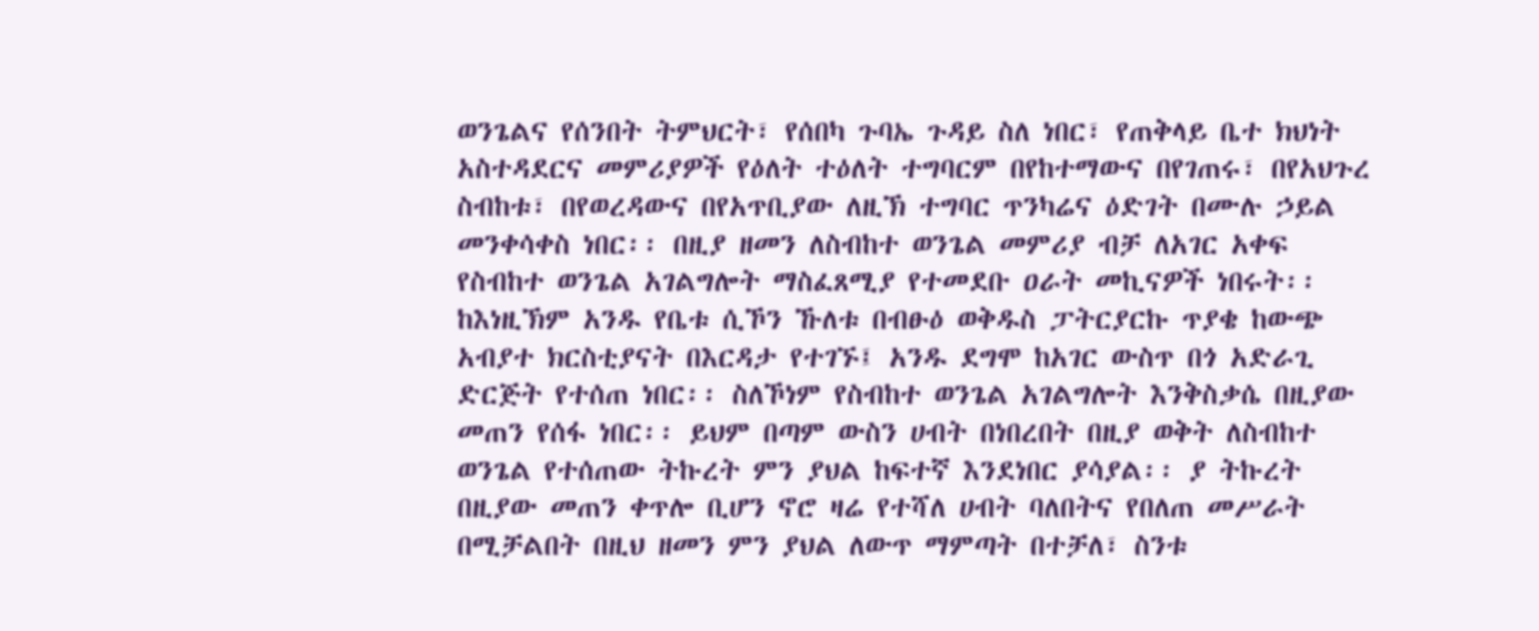ወንጌልና የሰንበት ትምህርት፣ የሰበካ ጉባኤ ጉዳይ ስለ ነበር፣ የጠቅላይ ቤተ ክህነት አስተዳደርና መምሪያዎች የዕለት ተዕለት ተግባርም በየከተማውና በየገጠሩ፣ በየአህጉረ ስብከቱ፣ በየወረዳውና በየአጥቢያው ለዚኽ ተግባር ጥንካሬና ዕድገት በሙሉ ኃይል መንቀሳቀስ ነበር፡፡ በዚያ ዘመን ለስብከተ ወንጌል መምሪያ ብቻ ለአገር አቀፍ የስብከተ ወንጌል አገልግሎት ማስፈጸሚያ የተመደቡ ዐራት መኪናዎች ነበሩት፡፡ ከእነዚኽም አንዱ የቤቱ ሲኾን ኹለቱ በብፁዕ ወቅዱስ ፓትርያርኩ ጥያቄ ከውጭ አብያተ ክርስቲያናት በእርዳታ የተገኙ፤ አንዱ ደግሞ ከአገር ውስጥ በጎ አድራጊ ድርጅት የተሰጠ ነበር፡፡ ስለኾነም የስብከተ ወንጌል አገልግሎት እንቅስቃሴ በዚያው መጠን የሰፋ ነበር፡፡ ይህም በጣም ውስን ሀብት በነበረበት በዚያ ወቅት ለስብከተ ወንጌል የተሰጠው ትኩረት ምን ያህል ከፍተኛ እንደነበር ያሳያል፡፡ ያ ትኩረት በዚያው መጠን ቀጥሎ ቢሆን ኖሮ ዛሬ የተሻለ ሀብት ባለበትና የበለጠ መሥራት በሚቻልበት በዚህ ዘመን ምን ያህል ለውጥ ማምጣት በተቻለ፣ ስንቱ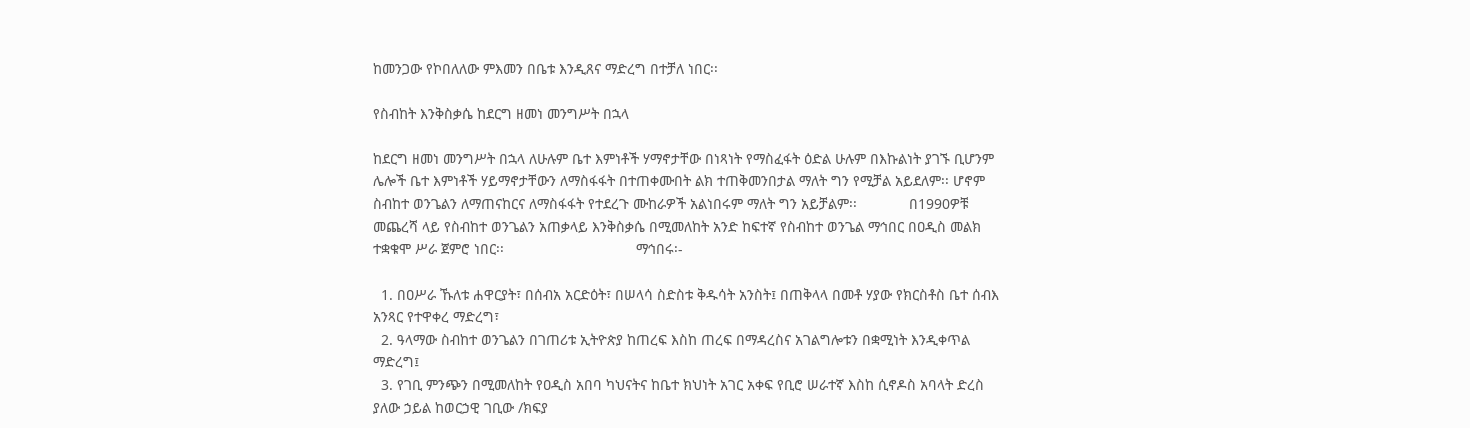ከመንጋው የኮበለለው ምእመን በቤቱ እንዲጸና ማድረግ በተቻለ ነበር፡፡

የስብከት እንቅስቃሴ ከደርግ ዘመነ መንግሥት በኋላ

ከደርግ ዘመነ መንግሥት በኋላ ለሁሉም ቤተ እምነቶች ሃማኖታቸው በነጻነት የማስፈፋት ዕድል ሁሉም በእኩልነት ያገኙ ቢሆንም ሌሎች ቤተ እምነቶች ሃይማኖታቸውን ለማስፋፋት በተጠቀሙበት ልክ ተጠቅመንበታል ማለት ግን የሚቻል አይደለም፡፡ ሆኖም ስብከተ ወንጌልን ለማጠናከርና ለማስፋፋት የተደረጉ ሙከራዎች አልነበሩም ማለት ግን አይቻልም፡፡             በ1990ዎቹ መጨረሻ ላይ የስብከተ ወንጌልን አጠቃላይ እንቅስቃሴ በሚመለከት አንድ ከፍተኛ የስብከተ ወንጌል ማኅበር በዐዲስ መልክ ተቋቁሞ ሥራ ጀምሮ ነበር፡፡                                 ማኅበሩ፡-

  1. በዐሥራ ኹለቱ ሐዋርያት፣ በሰብአ አርድዕት፣ በሠላሳ ስድስቱ ቅዱሳት አንስት፤ በጠቅላላ በመቶ ሃያው የክርስቶስ ቤተ ሰብእ አንጻር የተዋቀረ ማድረግ፣
  2. ዓላማው ስብከተ ወንጌልን በገጠሪቱ ኢትዮጵያ ከጠረፍ እስከ ጠረፍ በማዳረስና አገልግሎቱን በቋሚነት እንዲቀጥል ማድረግ፤
  3. የገቢ ምንጭን በሚመለከት የዐዲስ አበባ ካህናትና ከቤተ ክህነት አገር አቀፍ የቢሮ ሠራተኛ እስከ ሲኖዶስ አባላት ድረስ ያለው ኃይል ከወርኃዊ ገቢው /ክፍያ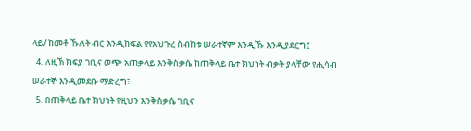ላይ/ ከመቶ ኹለት ብር እንዲከፍል የየአህጉረ ስብከቱ ሠራተኛም እንዲኹ እንዲያደርግ፤
  4. ለዚኽ ክፍያ ገቢና ወጭ አጠቃላይ እንቅስቃሴ ከጠቅላይ ቤተ ክህነት ብቃት ያላቸው የሒሳብ ሠራተኞ እንዲመደቡ ማድረግ፣
  5. በጠቅላይ ቤተ ክህነት የዚህን እንቅስቃሴ ገቢና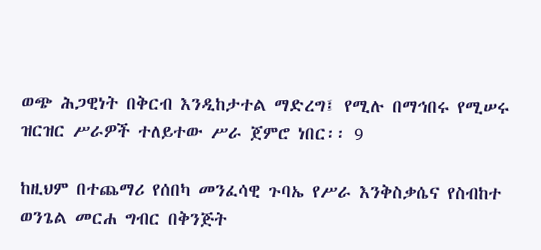ወጭ ሕጋዊነት በቅርብ እንዲከታተል ማድረግ፤ የሚሉ በማኅበሩ የሚሠሩ ዝርዝር ሥራዎች ተለይተው ሥራ ጀምሮ ነበር፡፡ 9

ከዚህም በተጨማሪ የሰበካ መንፈሳዊ ጉባኤ የሥራ እንቅስቃሴና የስብከተ ወንጌል መርሐ ግብር በቅንጅት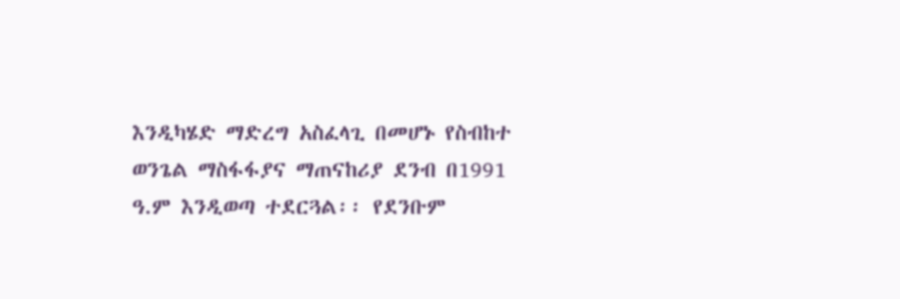እንዲካሄድ ማድረግ አስፈላጊ በመሆኑ የስብከተ ወንጌል ማስፋፋያና ማጠናከሪያ ደንብ በ1991 ዓ.ም እንዲወጣ ተደርጓል፡፡ የደንቡም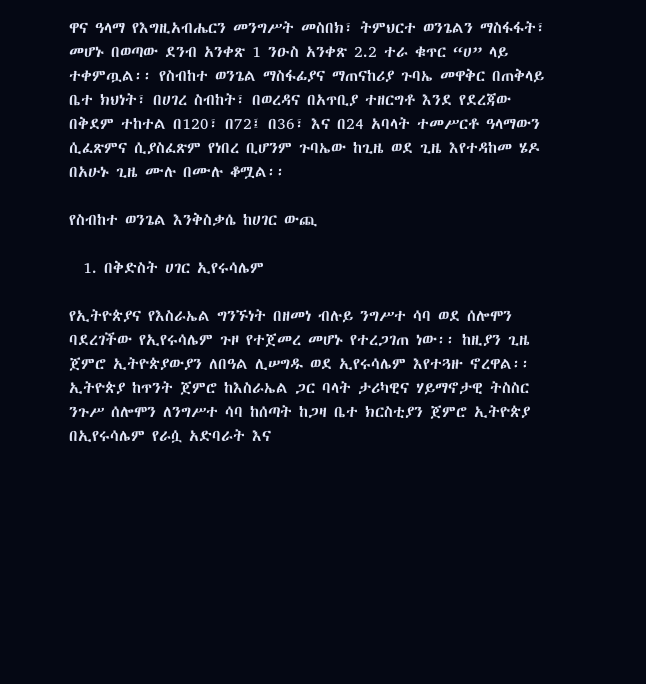ዋና ዓላማ የእግዚአብሔርን መንግሥት መስበክ፣ ትምህርተ ወንጌልን ማስፋፋት፣ መሆኑ በወጣው ደንብ አንቀጽ 1 ንዑስ አንቀጽ 2.2 ተራ ቁጥር “ሀ” ላይ ተቀምጧል፡፡ የስብከተ ወንጌል ማስፋፊያና ማጠናከሪያ ጉባኤ መዋቅር በጠቅላይ ቤተ ክህነት፣ በሀገረ ስብከት፣ በወረዳና በአጥቢያ ተዘርግቶ እንደ የደረጃው በቅደም ተከተል በ120፣ በ72፤ በ36፣ እና በ24 አባላት ተመሥርቶ ዓላማውን ሲፈጽምና ሲያስፈጽም የነበረ ቢሆንም ጉባኤው ከጊዜ ወደ ጊዜ እየተዳከመ ሄዶ በአሁኑ ጊዜ ሙሉ በሙሉ ቆሟል፡፡

የስብከተ ወንጌል እንቅስቃሴ ከሀገር ውጪ

  1. በቅድስት ሀገር ኢየሩሳሌም

የኢትዮጵያና የእስራኤል ግንኙነት በዘመነ ብሉይ ንግሥተ ሳባ ወደ ሰሎሞን ባደረገችው የኢየሩሳሌም ጉዞ የተጀመረ መሆኑ የተረጋገጠ ነው፡፡ ከዚያን ጊዜ ጀምሮ ኢትዮጵያውያን ለበዓል ሊሠግዱ ወደ ኢየሩሳሌም እየተጓዙ ኖረዋል፡፡ ኢትዮጵያ ከጥንት ጀምሮ ከእስራኤል ጋር ባላት ታሪካዊና ሃይማኖታዊ ትስስር ንጉሥ ሰሎሞን ለንግሥተ ሳባ ከሰጣት ከጋዛ ቤተ ክርስቲያን ጀምሮ ኢትዮጵያ በኢየሩሳሌም የራሷ አድባራት እና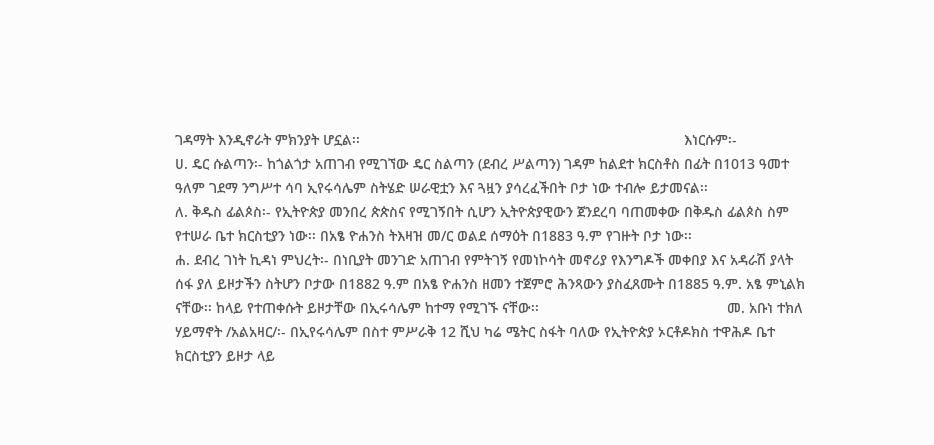ገዳማት እንዲኖራት ምክንያት ሆኗል፡፡                                                                                 እነርሱም፡-                                                                              ሀ. ዴር ሱልጣን፡- ከጎልጎታ አጠገብ የሚገኘው ዴር ስልጣን (ደብረ ሥልጣን) ገዳም ከልደተ ክርስቶስ በፊት በ1013 ዓመተ ዓለም ገደማ ንግሥተ ሳባ ኢየሩሳሌም ስትሄድ ሠራዊቷን እና ጓዟን ያሳረፈችበት ቦታ ነው ተብሎ ይታመናል፡፡                                                             ለ. ቅዱስ ፊልጶስ፡- የኢትዮጵያ መንበረ ጵጵስና የሚገኝበት ሲሆን ኢትዮጵያዊውን ጀንደረባ ባጠመቀው በቅዱስ ፊልጶስ ስም የተሠራ ቤተ ክርስቲያን ነው፡፡ በአፄ ዮሐንስ ትእዛዝ መ/ር ወልደ ሰማዕት በ1883 ዓ.ም የገዙት ቦታ ነው፡፡                                                            ሐ. ደብረ ገነት ኪዳነ ምህረት፡- በነቢያት መንገድ አጠገብ የምትገኝ የመነኮሳት መኖሪያ የእንግዶች መቀበያ እና አዳራሽ ያላት ሰፋ ያለ ይዞታችን ስትሆን ቦታው በ1882 ዓ.ም በአፄ ዮሐንስ ዘመን ተጀምሮ ሕንጻውን ያስፈጸሙት በ1885 ዓ.ም. አፄ ምኒልክ ናቸው፡፡ ከላይ የተጠቀሱት ይዞታቸው በኢሩሳሌም ከተማ የሚገኙ ናቸው፡፡                                               መ. አቡነ ተክለ ሃይማኖት /አልአዛር/፡- በኢየሩሳሌም በስተ ምሥራቅ 12 ሺህ ካሬ ሜትር ስፋት ባለው የኢትዮጵያ ኦርቶዶክስ ተዋሕዶ ቤተ ክርስቲያን ይዞታ ላይ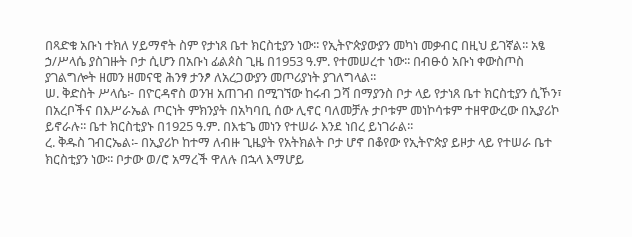በጻድቁ አቡነ ተክለ ሃይማኖት ስም የታነጸ ቤተ ክርስቲያን ነው፡፡ የኢትዮጵያውያን መካነ መቃብር በዚህ ይገኛል፡፡ አፄ ኃ/ሥላሴ ያስገዙት ቦታ ሲሆን በአቡነ ፊልጶስ ጊዜ በ1953 ዓ.ም. የተመሠረተ ነው፡፡ በብፁዕ አቡነ ቀውስጦስ ያገልግሎት ዘመን ዘመናዊ ሕንፃ ታንፆ ለአረጋውያን መጦሪያነት ያገለግላል፡፡                                                                                               ሠ. ቅድስት ሥላሴ፦ በዮርዳኖስ ወንዝ አጠገብ በሚገኘው ከሩብ ጋሻ በማያንስ ቦታ ላይ የታነጸ ቤተ ክርስቲያን ሲኾን፣ በአረቦችና በእሥራኤል ጦርነት ምክንያት በአካባቢ ሰው ሊኖር ባለመቻሉ ታቦቱም መነኮሳቱም ተዘዋውረው በኢያሪኮ ይኖራሉ፡፡ ቤተ ክርስቲያኑ በ1925 ዓ.ም. በእቴጌ መነን የተሠራ እንደ ነበረ ይነገራል፡፡                                                                    ረ. ቅዱስ ገብርኤል፡- በኢያሪኮ ከተማ ለብዙ ጊዜያት የአትክልት ቦታ ሆኖ በቆየው የኢትዮጵያ ይዞታ ላይ የተሠራ ቤተ ክርስቲያን ነው፡፡ ቦታው ወ/ሮ አማረች ዋለሉ በኋላ እማሆይ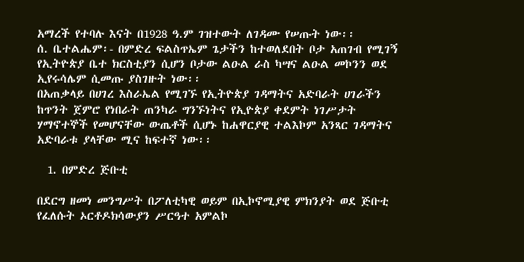አማረች የተባሉ እናት በ1928 ዓ.ም ገዝተውት ለገዳሙ የሠጡት ነው፡፡                                                       ሰ. ቤተልሔም፡- በምድረ ፍልስጥኤም ጌታችን ከተወለደበት ቦታ አጠገብ የሚገኝ የኢትዮጵያ ቤተ ክርስቲያን ሲሆን ቦታው ልዑል ራስ ካሣና ልዑል መኮንን ወደ ኢየሩሳሌም ሲመጡ ያስገዙት ነው፡፡                                                                                 በአጠቃላይ በሀገረ እስራኤል የሚገኙ የኢትዮጵያ ገዳማትና አድባራት ሀገራችን ከጥንት ጀምሮ የነበራት ጠንካራ ግንኙነትና የኢዮጵያ ቀደምት ነገሥታት ሃማኖተኞች የመሆናቸው ውጤቶች ሲሆኑ ከሐዋርያዊ ተልእኮም አንጻር ገዳማትና አድባራቱ ያላቸው ሚና ከፍተኛ ነው፡፡

  1. በምድረ ጅቡቲ

በደርግ ዘመነ መንግሥት በፖለቲካዊ ወይም በኢኮኖሚያዊ ምክንያት ወደ ጅቡቲ የፈለሱት ኦርቶዶክሳውያን ሥርዓተ አምልኮ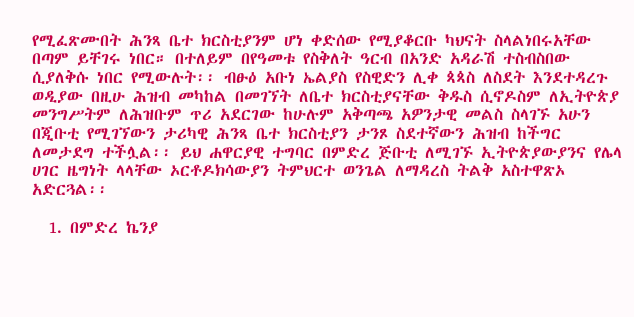የሚፈጽሙበት ሕንጻ ቤተ ክርስቲያንም ሆነ ቀድሰው የሚያቆርቡ ካህናት ስላልነበሩአቸው በጣም ይቸገሩ ነበር። በተለይም በየዓመቱ የስቅለት ዓርብ በአንድ አዳራሽ ተስብስበው ሲያለቅሱ ነበር የሚውሉት፡፡ ብፁዕ አቡነ ኤልያስ የስዊድን ሊቀ ጳጳስ ለስደት እንደተዳረጉ ወዲያው በዚሁ ሕዝብ መካከል በመገኘት ለቤተ ክርስቲያናቸው ቅዱስ ሲኖዶስም ለኢትዮጵያ መንግሥትም ለሕዝቡም ጥሪ አደርገው ከሁሉም አቅጣጫ አዎንታዊ መልስ ስላገኙ አሁን በጂቡቲ የሚገኘውን ታሪካዊ ሕንጻ ቤተ ክርስቲያን ታንጾ ስደተኛውን ሕዝብ ከችግር ለመታደግ ተችሏል፡፡ ይህ ሐዋርያዊ ተግባር በምድረ ጅቡቲ ለሚገኙ ኢትዮጵያውያንና የሌላ ሀገር ዜግነት ላላቸው ኦርቶዶክሳውያን ትምህርተ ወንጌል ለማዳረስ ትልቅ አስተዋጽኦ አድርጓል፡፡

  1. በምድረ ኬንያ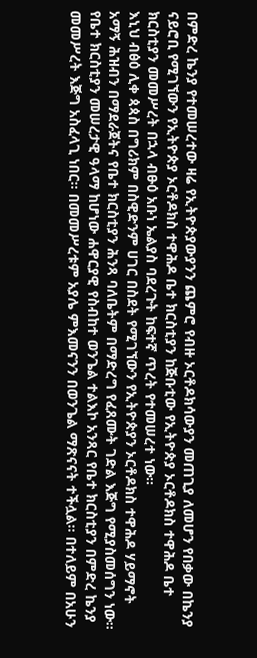በምድረ ኬንያ የተመሠረተው ዛሬ የኢትዮጵያውያንን ጨምሮ የብዙ ኦርቶዶክሳውያን መጠጊያ ለመሆን የበቃው በኬንያ ናይሮቢ የሚገኘውን የኢትዮጵያ ኦርቶዶክስ ተዋሕዶ ቤተ ክርስቲያን ከጅቡቲው የኢትዮጵያ ኦርቶዶክስ ተዋሕዶ ቤተ ክርስቲያን መመሥረት በኋላ ብፁዕ አቡነ ኤልያስ ባደረጉት ከፍተኛ ጥረት የተመሠረተ ነው፡፡                                                   እኒህ ብፅዕ ሊቀ ጳጳስ በግሪክም በስዊድንም ሀገር በስደት የሚገኘውን የኢትዮጵያን ኦርቶዶክስ ተዋሕዶ ሃይማኖት አማኝ ሕዝብን በማደራጀትና የቤተ ክርስቲያን ሕንጻ ባለቤትም በማድረግ የፈጸሙት ገድል እጅግ የሚያስመሰግን ነው፡፡ የቤተ ክርስቲያን መሠረታዊ ዓላማ ከሆነው ሐዋርያዊ የስብከተ ወንጌል ተልእኮ አንጻር የቤተ ክርስቲያን በምድረ ኬንያ መመሥረት እጅግ አስፈላጊ ነበር፡፡ በመመሥረቱም አያሌ ምእመናንን በወንጌል ማጽናናት ተችሏል፡፡ በተለይም በአሁን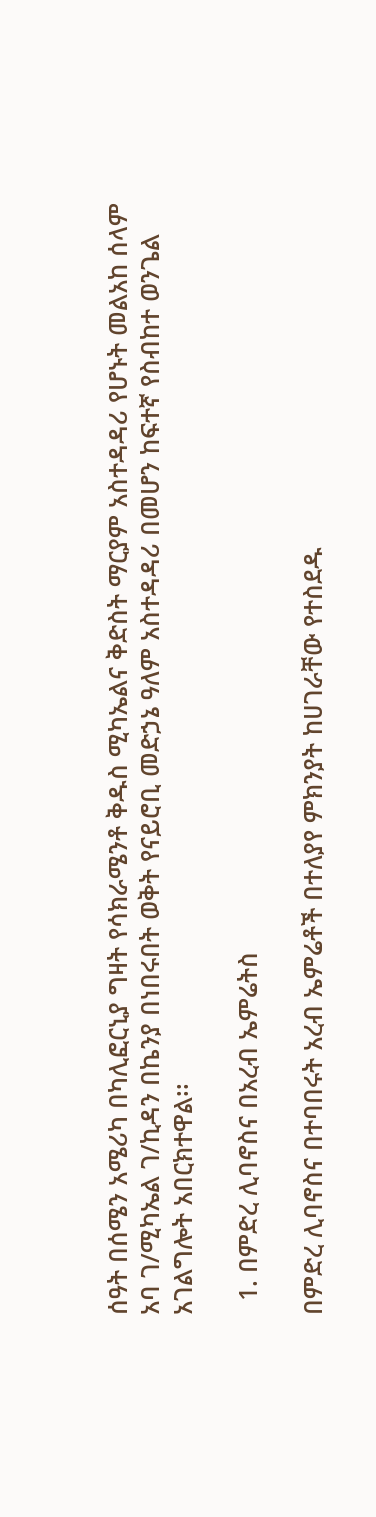ሰዓት በሰሜን አሜሪካ በካሊፎርኒያ ግዛት የሳክራሜንቶ ቅዱስ ሚካኤልና ቅድስት ማርያም አስተዳዳሪ የሆኑት መልአከ ሰላም አባ ገ/ሚካኤል ገ/ኪዳን በኬንያ በነበሩበት ወቅት የናይሮቢ መድኃኔ ዓለም አስተዳዳሪ በመሆን ከፍተኛ የስብከተ ወንጌል አገልግሎት አበርክተዋል፡፡

  1. በምድረ ሊባኖስና በአረብ ኤምሬትስ

በምድረ ሊባኖስና በተባበሩት አረብ ኤምሬቶች በተለያየ ምክንያት ከሀገራቸው የተስደዱ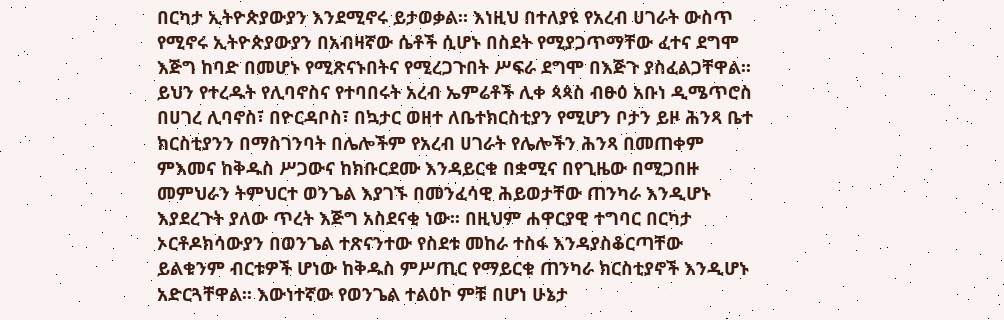በርካታ ኢትዮጵያውያን እንደሚኖሩ ይታወቃል። እነዚህ በተለያዩ የአረብ ሀገራት ውስጥ የሚኖሩ ኢትዮጵያውያን በአብዛኛው ሴቶች ሲሆኑ በስደት የሚያጋጥማቸው ፈተና ደግሞ እጅግ ከባድ በመሆኑ የሚጽናኑበትና የሚረጋጉበት ሥፍራ ደግሞ በእጅጉ ያስፈልጋቸዋል፡፡ ይህን የተረዱት የሊባኖስና የተባበሩት አረብ ኤምሬቶች ሊቀ ጳጳስ ብፁዕ አቡነ ዲሜጥሮስ በሀገረ ሊባኖስ፣ በዮርዳቦስ፣ በኳታር ወዘተ ለቤተክርስቲያን የሚሆን ቦታን ይዞ ሕንጻ ቤተ ክርስቲያንን በማስገንባት በሌሎችም የአረብ ሀገራት የሌሎችን ሕንጻ በመጠቀም ምእመና ከቅዱስ ሥጋውና ከክቡርደሙ እንዳይርቁ በቋሚና በየጊዜው በሚጋበዙ መምህራን ትምህርተ ወንጌል እያገኙ በመንፈሳዊ ሕይወታቸው ጠንካራ እንዲሆኑ እያደረጉት ያለው ጥረት እጅግ አስደናቂ ነው፡፡ በዚህም ሐዋርያዊ ተግባር በርካታ ኦርቶዶክሳውያን በወንጌል ተጽናንተው የስደቱ መከራ ተስፋ እንዳያስቆርጣቸው ይልቁንም ብርቱዎች ሆነው ከቅዱስ ምሥጢር የማይርቁ ጠንካራ ክርስቲያኖች እንዲሆኑ አድርጓቸዋል፡፡ እውነተኛው የወንጌል ተልዕኮ ምቹ በሆነ ሁኔታ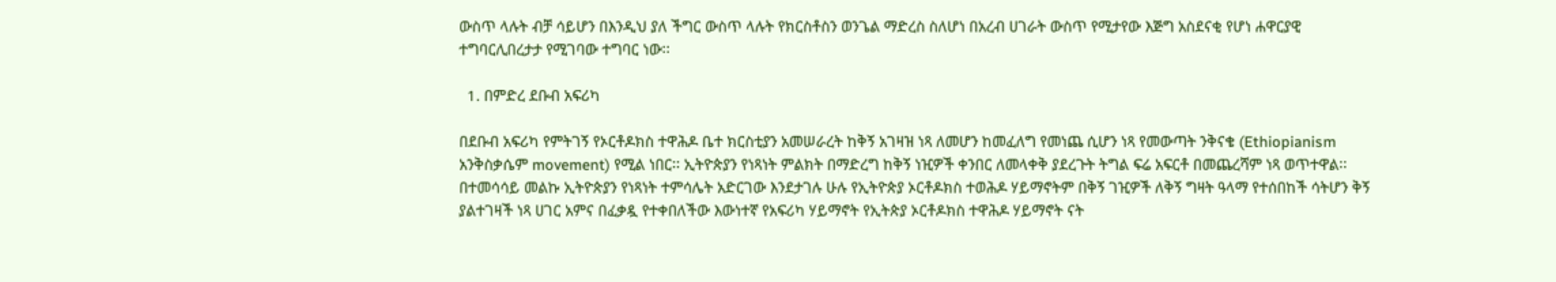ውስጥ ላሉት ብቻ ሳይሆን በእንዲህ ያለ ችግር ውስጥ ላሉት የክርስቶስን ወንጌል ማድረስ ስለሆነ በአረብ ሀገራት ውስጥ የሚታየው እጅግ አስደናቂ የሆነ ሐዋርያዊ ተግባርሊበረታታ የሚገባው ተግባር ነው፡፡

  1. በምድረ ደቡብ አፍሪካ

በደቡብ አፍሪካ የምትገኝ የኦርቶዶክስ ተዋሕዶ ቤተ ክርስቲያን አመሠራረት ከቅኝ አገዛዝ ነጻ ለመሆን ከመፈለግ የመነጨ ሲሆን ነጻ የመውጣት ንቅናቄ (Ethiopianism አንቅስቃሴም movement) የሚል ነበር፡፡ ኢትዮጵያን የነጻነት ምልክት በማድረግ ከቅኝ ነዢዎች ቀንበር ለመላቀቅ ያደረጉት ትግል ፍሬ አፍርቶ በመጨረሻም ነጻ ወጥተዋል፡፡ በተመሳሳይ መልኩ ኢትዮጵያን የነጻነት ተምሳሌት አድርገው እንደታገሉ ሁሉ የኢትዮጵያ ኦርቶዶክስ ተወሕዶ ሃይማኖትም በቅኝ ገዢዎች ለቅኝ ግዛት ዓላማ የተሰበከች ሳትሆን ቅኝ ያልተገዛች ነጻ ሀገር አምና በፈቃዷ የተቀበለችው እውነተኛ የአፍሪካ ሃይማኖት የኢትጵያ ኦርቶዶክስ ተዋሕዶ ሃይማኖት ናት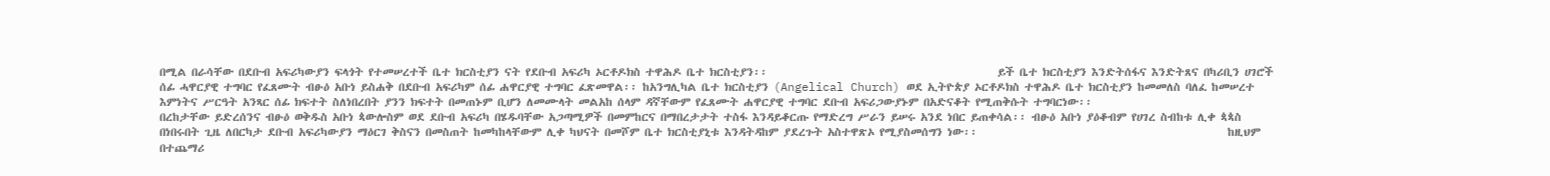በሚል በራሳቸው በደቡብ አፍሪካውያን ፍላጎት የተመሠረተች ቤተ ክርስቲያን ናት የደቡብ አፍሪካ ኦርቶዶክስ ተዋሕዶ ቤተ ክርስቲያን፡፡                                              ይች ቤተ ክርስቲያን እንድትሰፋና እንድትጸና በካሪቢን ሀገሮች ሰፊ ሓዋርያዊ ተግባር የፈጸሙት ብፁዕ አቡነ ይስሐቅ በደቡብ አፍሪካም ሰፊ ሐዋርያዊ ተግባር ፈጽመዋል፡፡ ከአንግሊካል ቤተ ክርስቲያን (Angelical Church) ወደ ኢትዮጵያ ኦርቶዶክስ ተዋሕዶ ቤተ ክርስቲያን ከመመለስ ባለፈ ከመሠረተ እምነትና ሥርዓት አንጻር ሰፊ ክፍተት ስለነበረበት ያንን ክፍተት በመጠኑም ቢሆን ለመሙላት መልአከ ሰላም ዳኛቸውም የፈጸሙት ሐዋርያዊ ተግባር ደቡብ አፍሪጋውያኑም በአድናቆት የሚጠቅሱት ተግባርነው፡፡                                                   በረከታቸው ይድረሰንና ብፁዕ ወቅዱስ አቡነ ጳውሎስም ወደ ደቡብ አፍሪካ በሄዱባቸው አጋጣሚዎች በመምከርና በማበረታታት ተስፋ እንዳይቆርጡ የማድረግ ሥራን ይሠሩ አንደ ነበር ይጠቀሳል፡፡ ብፁዕ አቡነ ያዕቆብም የሀገረ ስብከቱ ሊቀ ጳጳስ በነበሩበት ጊዜ ለበርካታ ደቡብ አፍሪካውያን ማዕርገ ቅስናን በመስጠት ከመካከላቸውም ሊቀ ካህናት በመሾም ቤተ ክርስቲያኒቱ እንዳትዳከም ያደረጉት አስተዋጽኦ የሚያስመሰግን ነው፡፡                                                  ከዚህም በተጨማሪ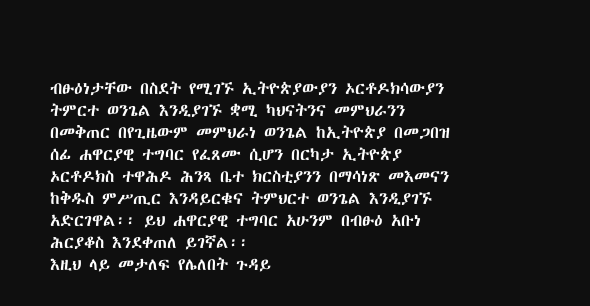ብፁዕነታቸው በስደት የሚገኙ ኢትዮጵያውያን ኦርቶዶክሳውያን ትምርተ ወንጌል እንዲያገኙ ቋሚ ካህናትንና መምህራንን በመቅጠር በየጊዜውም መምህራነ ወንጌል ከኢትዮጵያ በመጋበዝ ሰፊ ሐዋርያዊ ተግባር የፈጸሙ ሲሆን በርካታ ኢትዮጵያ ኦርቶዶክስ ተዋሕዶ ሕንጻ ቤተ ክርስቲያንን በማሳነጽ መእመናን ከቅዱስ ምሥጢር እንዳይርቁና ትምህርተ ወንጌል እንዲያገኙ አድርገዋል፡፡ ይህ ሐዋርያዊ ተግባር አሁንም በብፁዕ አቡነ ሕርያቆስ እንደቀጠለ ይገኛል፡፡                                                                               እዚህ ላይ መታለፍ የሌለበት ጉዳይ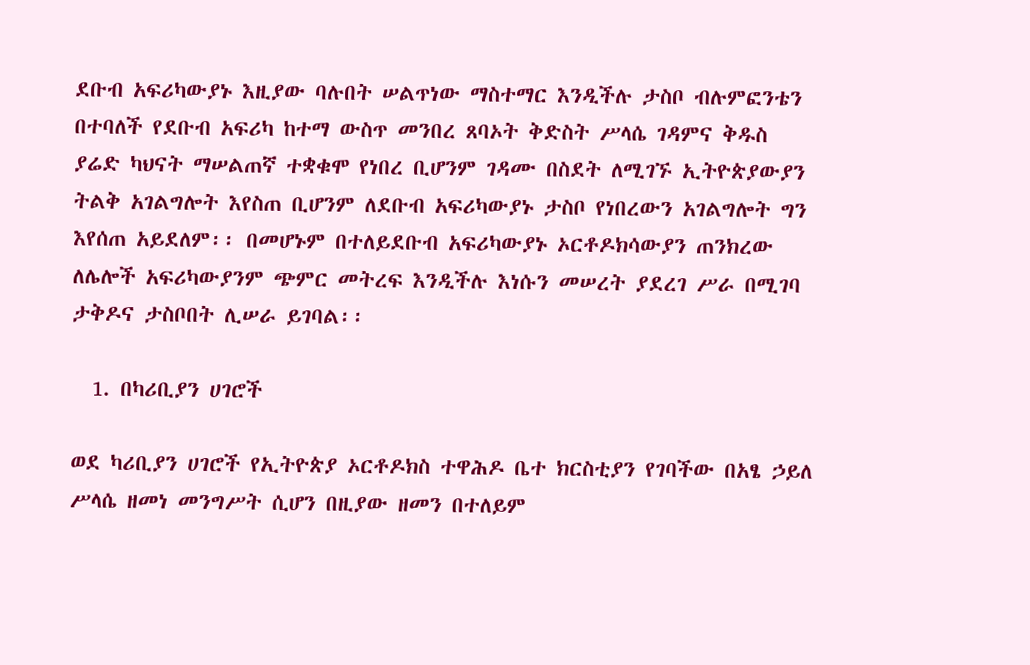ደቡብ አፍሪካውያኑ እዚያው ባሉበት ሠልጥነው ማስተማር እንዲችሉ ታስቦ ብሉምፎንቴን በተባለች የደቡብ አፍሪካ ከተማ ውስጥ መንበረ ጸባኦት ቅድስት ሥላሴ ገዳምና ቅዱስ ያሬድ ካህናት ማሠልጠኛ ተቋቁሞ የነበረ ቢሆንም ገዳሙ በስደት ለሚገኙ ኢትዮጵያውያን ትልቅ አገልግሎት እየስጠ ቢሆንም ለደቡብ አፍሪካውያኑ ታስቦ የነበረውን አገልግሎት ግን እየሰጠ አይደለም፡፡ በመሆኑም በተለይደቡብ አፍሪካውያኑ ኦርቶዶክሳውያን ጠንክረው ለሌሎች አፍሪካውያንም ጭምር መትረፍ እንዲችሉ እነሱን መሠረት ያደረገ ሥራ በሚገባ ታቅዶና ታስቦበት ሊሠራ ይገባል፡፡

  1. በካሪቢያን ሀገሮች

ወደ ካሪቢያን ሀገሮች የኢትዮጵያ ኦርቶዶክስ ተዋሕዶ ቤተ ክርስቲያን የገባችው በአፄ ኃይለ ሥላሴ ዘመነ መንግሥት ሲሆን በዚያው ዘመን በተለይም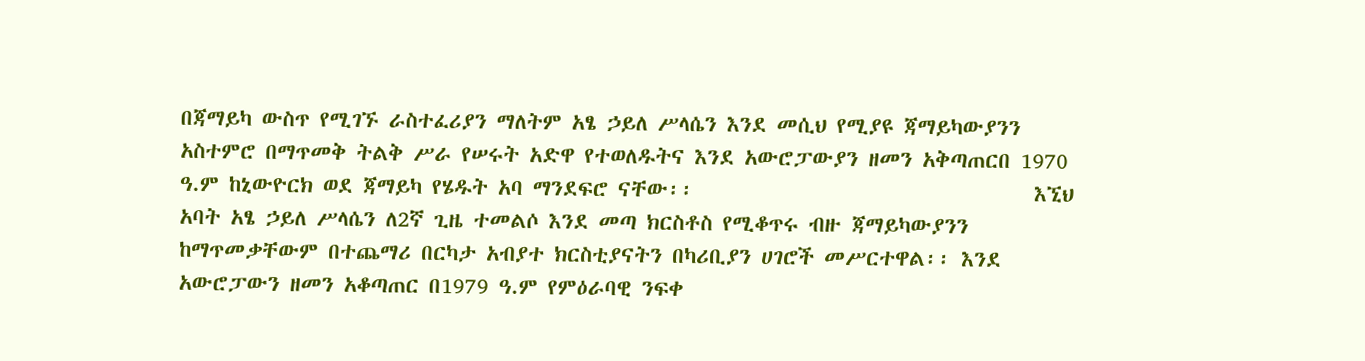በጃማይካ ውስጥ የሚገኙ ራስተፈሪያን ማለትም አፄ ኃይለ ሥላሴን እንደ መሲህ የሚያዩ ጃማይካውያንን አስተምሮ በማጥመቅ ትልቅ ሥራ የሠሩት አድዋ የተወለዱትና እንደ አውሮፓውያን ዘመን አቅጣጠርበ 1970 ዓ.ም ከኒውዮርክ ወደ ጃማይካ የሄዱት አባ ማንደፍሮ ናቸው፡፡                                  እኚህ አባት አፄ ኃይለ ሥላሴን ለ2ኛ ጊዜ ተመልሶ እንደ መጣ ክርስቶስ የሚቆጥሩ ብዙ ጃማይካውያንን ከማጥመቃቸውም በተጨማሪ በርካታ አብያተ ክርስቲያናትን በካሪቢያን ሀገሮች መሥርተዋል፡፡ እንደ አውሮፓውን ዘመን አቆጣጠር በ1979 ዓ.ም የምዕራባዊ ንፍቀ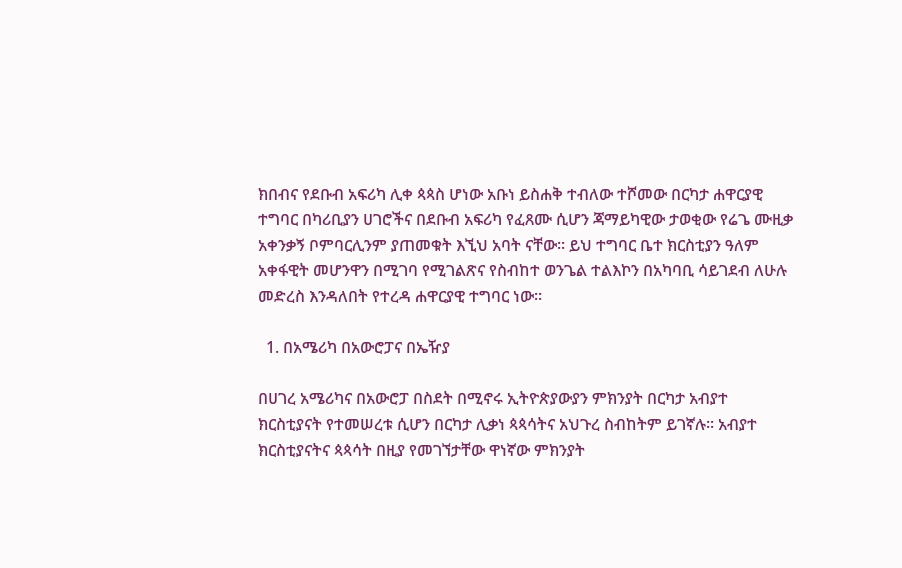ክበብና የደቡብ አፍሪካ ሊቀ ጳጳስ ሆነው አቡነ ይስሐቅ ተብለው ተሾመው በርካታ ሐዋርያዊ ተግባር በካሪቢያን ሀገሮችና በደቡብ አፍሪካ የፈጸሙ ሲሆን ጃማይካዊው ታወቂው የሬጌ ሙዚቃ አቀንቃኝ ቦምባርሊንም ያጠመቁት እኚህ አባት ናቸው፡፡ ይህ ተግባር ቤተ ክርስቲያን ዓለም አቀፋዊት መሆንዋን በሚገባ የሚገልጽና የስብከተ ወንጌል ተልእኮን በአካባቢ ሳይገደብ ለሁሉ መድረስ እንዳለበት የተረዳ ሐዋርያዊ ተግባር ነው፡፡

  1. በአሜሪካ በአውሮፓና በኤዥያ

በሀገረ አሜሪካና በአውሮፓ በስደት በሚኖሩ ኢትዮጵያውያን ምክንያት በርካታ አብያተ ክርስቲያናት የተመሠረቱ ሲሆን በርካታ ሊቃነ ጳጳሳትና አህጉረ ስብከትም ይገኛሉ፡፡ አብያተ ክርስቲያናትና ጳጳሳት በዚያ የመገኘታቸው ዋነኛው ምክንያት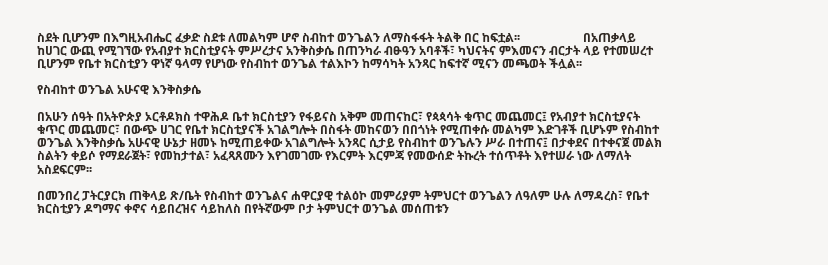ስደት ቢሆንም በእግዚአብሔር ፈቃድ ስደቱ ለመልካም ሆኖ ስብከተ ወንጌልን ለማስፋፋት ትልቅ በር ከፍቷል፡፡                     በአጠቃላይ ከሀገር ውጪ የሚገኘው የአብያተ ክርስቲያናት ምሥረታና አንቅስቃሴ በጠንካራ ብፁዓን አባቶች፣ ካህናትና ምእመናን ብርታት ላይ የተመሠረተ ቢሆንም የቤተ ክርስቲያን ዋነኛ ዓላማ የሆነው የስብከተ ወንጌል ተልእኮን ከማሳካት አንጻር ከፍተኛ ሚናን መጫወት ችሏል፡፡

የስብከተ ወንጌል አሁናዊ እንቅስቃሴ

በአሁን ሰዓት በአትዮጵያ ኦርቶዶክስ ተዋሕዶ ቤተ ክርስቲያን የፋይናስ አቅም መጠናከር፣ የጳጳሳት ቁጥር መጨመር፤ የአብያተ ክርስቲያናት ቁጥር መጨመር፣ በውጭ ሀገር የቤተ ክርስቲያናች አገልግሎት በስፋት መከናወን በበጎነት የሚጠቀሱ መልካም እድገቶች ቢሆኑም የስብከተ ወንጌል እንቅስቃሴ አሁናዊ ሁኔታ ዘመኑ ከሚጠይቀው አገልግሎት አንጻር ሲታይ የስብከተ ወንጌሉን ሥራ በተጠና፤ በታቀደና በተቀናጀ መልክ ስልትን ቀይሶ የማደራጀት፣ የመከታተል፣ አፈጻጸሙን እየገመገሙ የእርምት እርምጃ የመውሰድ ትኩረት ተሰጥቶት እየተሠራ ነው ለማለት አስደፍርም፡፡

በመንበረ ፓትርያርክ ጠቅላይ ጽ/ቤት የስብከተ ወንጌልና ሐዋርያዊ ተልዕኮ መምሪያም ትምህርተ ወንጌልን ለዓለም ሁሉ ለማዳረስ፣ የቤተ ክርስቲያን ዶግማና ቀኖና ሳይበረዝና ሳይከለስ በየትኛውም ቦታ ትምህርተ ወንጌል መሰጠቱን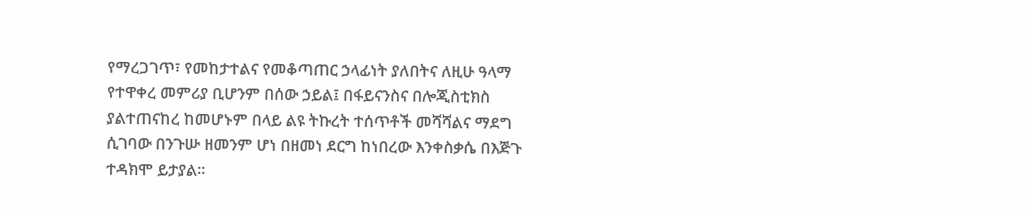የማረጋገጥ፣ የመከታተልና የመቆጣጠር ኃላፊነት ያለበትና ለዚሁ ዓላማ የተዋቀረ መምሪያ ቢሆንም በሰው ኃይል፤ በፋይናንስና በሎጂስቲክስ ያልተጠናከረ ከመሆኑም በላይ ልዩ ትኩረት ተሰጥቶች መሻሻልና ማደግ ሲገባው በንጉሡ ዘመንም ሆነ በዘመነ ደርግ ከነበረው እንቀስቃሴ በእጅጉ ተዳክሞ ይታያል፡፡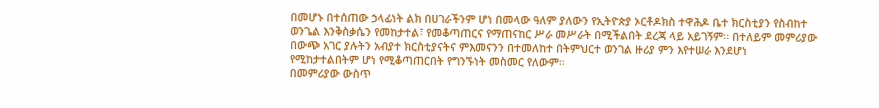በመሆኑ በተሰጠው ኃላፊነት ልክ በሀገራችንም ሆነ በመላው ዓለም ያለውን የኢትዮጵያ ኦርቶዶክስ ተዋሕዶ ቤተ ክርስቲያን የስብከተ ወንጌል እንቅስቃሴን የመከታተል፣ የመቆጣጠርና የማጠናከር ሥራ መሥራት በሚችልበት ደረጃ ላይ አይገኝም፡፡ በተለይም መምሪያው በውጭ አገር ያሉትን አብያተ ክርስቲያናትና ምእመናንን በተመለከተ በትምህርተ ወንገል ዙሪያ ምን እየተሠራ እንደሆነ የሚከታተልበትም ሆነ የሚቆጣጠርበት የግንኙነት መስመር የለውም፡፡                                                                           በመምሪያው ውስጥ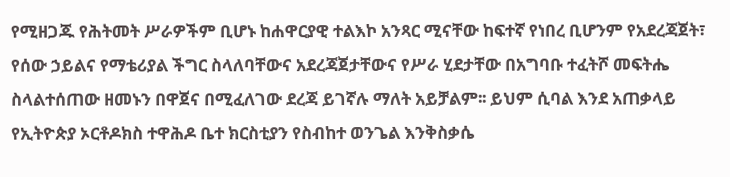የሚዘጋጁ የሕትመት ሥራዎችም ቢሆኑ ከሐዋርያዊ ተልእኮ አንጻር ሚናቸው ከፍተኛ የነበረ ቢሆንም የአደረጃጀት፣ የሰው ኃይልና የማቴሪያል ችግር ስላለባቸውና አደረጃጀታቸውና የሥራ ሂደታቸው በአግባቡ ተፈትሾ መፍትሔ ስላልተሰጠው ዘመኑን በዋጀና በሚፈለገው ደረጃ ይገኛሉ ማለት አይቻልም፡፡ ይህም ሲባል እንደ አጠቃላይ የኢትዮጵያ ኦርቶዶክስ ተዋሕዶ ቤተ ክርስቲያን የስብከተ ወንጌል እንቅስቃሴ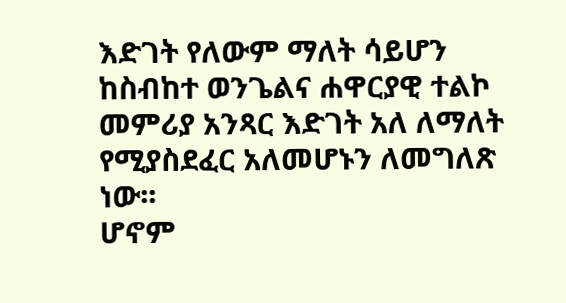እድገት የለውም ማለት ሳይሆን ከስብከተ ወንጌልና ሐዋርያዊ ተልኮ መምሪያ አንጻር እድገት አለ ለማለት የሚያስደፈር አለመሆኑን ለመግለጽ ነው፡፡                                                                           ሆኖም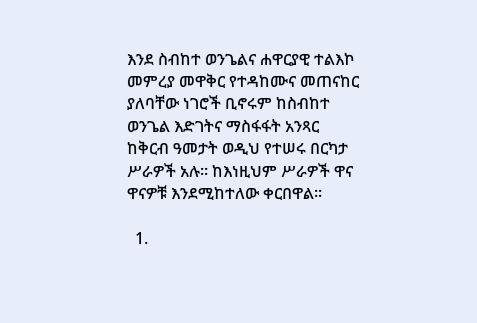እንደ ስብከተ ወንጌልና ሐዋርያዊ ተልእኮ መምረያ መዋቅር የተዳከሙና መጠናከር ያለባቸው ነገሮች ቢኖሩም ከስብከተ ወንጌል እድገትና ማስፋፋት አንጻር ከቅርብ ዓመታት ወዲህ የተሠሩ በርካታ ሥራዎች አሉ፡፡ ከእነዚህም ሥራዎች ዋና ዋናዎቹ እንደሚከተለው ቀርበዋል፡፡

  1.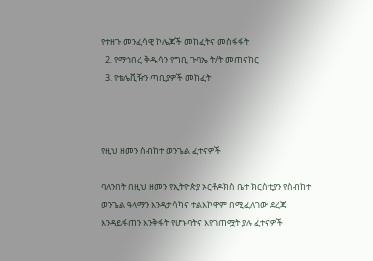የተዘጉ መንፈሳዊ ኮሌጆች መከፈትና መስፋፋት
  2. የማኅበረ ቅዱሳን የግቢ ጉባኤ ት/ት መጠናከር
  3. የቴሌቪዥን ጣቢያዎች መከፈት



የዚህ ዘመን ስብከተ ወንጌል ፈተናዎች

ባለንበት በዚህ ዘመን የኢትዮጵያ ኦርቶዶክስ ቤተ ክርስቲያን የስብከተ ወንጌል ዓላማን እንዳታሳካና ተልእኮዋም በሚፈለገው ደረጃ እንዳይፋጠን እንቅፋት የሆኑባትና እየገጠሟት ያሉ ፈተናዎች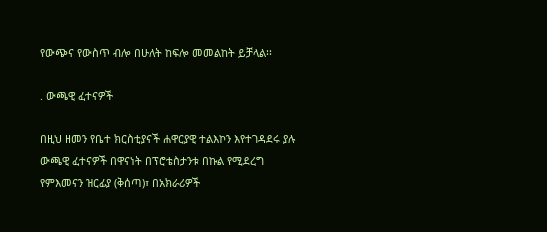የውጭና የውስጥ ብሎ በሁለት ከፍሎ መመልከት ይቻላል፡፡

. ውጫዊ ፈተናዎች

በዚህ ዘመን የቤተ ክርስቲያናች ሐዋርያዊ ተልእኮን እየተገዳደሩ ያሉ ውጫዊ ፈተናዎች በዋናነት በፕሮቴስታንቱ በኩል የሚደረግ የምእመናን ዝርፊያ (ቅሰጣ)፣ በአክራሪዎች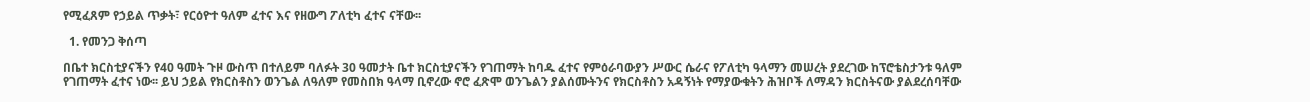የሚፈጸም የኃይል ጥቃት፣ የርዕዮተ ዓለም ፈተና እና የዘውግ ፖለቲካ ፈተና ናቸው፡፡

  1. የመንጋ ቅሰጣ

በቤተ ክርስቲያናችን የ40 ዓመት ጉዞ ውስጥ በተለይም ባለፉት 30 ዓመታት ቤተ ክርስቲያናችን የገጠማት ከባዱ ፈተና የምዕራባውያን ሥውር ሴራና የፖለቲካ ዓላማን መሠረት ያደረገው ከፕሮቴስታንቱ ዓለም የገጠማት ፈተና ነው፡፡ ይህ ኃይል የክርስቶስን ወንጌል ለዓለም የመስበክ ዓላማ ቢኖረው ኖሮ ፈጽሞ ወንጌልን ያልሰሙትንና የክርስቶስን አዳኝነት የማያውቁትን ሕዝቦች ለማዳን ክርስትናው ያልደረሰባቸው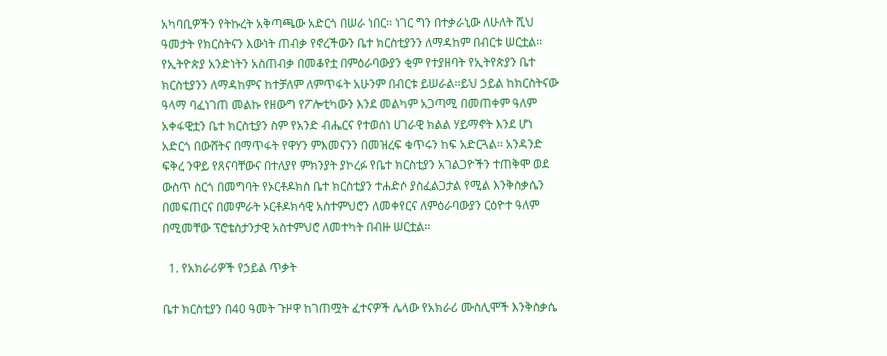አካባቢዎችን የትኩረት አቅጣጫው አድርጎ በሠራ ነበር፡፡ ነገር ግን በተቃራኒው ለሁለት ሺህ ዓመታት የክርስትናን እውነት ጠብቃ የኖረችውን ቤተ ክርስቲያንን ለማዳከም በብርቱ ሠርቷል፡፡ የኢትዮጵያ አንድነትን አስጠብቃ በመቆየቷ በምዕራባውያን ቂም የተያዘባት የኢትየጵያን ቤተ ክርስቲያንን ለማዳከምና ከተቻለም ለምጥፋት አሁንም በብርቱ ይሠራል፡፡ይህ ኃይል ከክርስትናው ዓላማ ባፈነገጠ መልኩ የዘውግ የፖሎቲካውን እንደ መልካም አጋጣሚ በመጠቀም ዓለም አቀፋዊቷን ቤተ ክርስቲያን ስም የአንድ ብሔርና የተወሰነ ሀገራዊ ክልል ሃይማኖት እንደ ሆነ አድርጎ በውሸትና በማጥፋት የዋሃን ምእመናንን በመዝረፍ ቁጥሩን ከፍ አድርጓል፡፡ አንዳንድ ፍቅረ ንዋይ የጸናባቸውና በተለያየ ምክንያት ያኮረፉ የቤተ ክርስቲያን አገልጋዮችን ተጠቅሞ ወደ ውስጥ ስርጎ በመግባት የኦርቶዶክስ ቤተ ክርስቲያን ተሐድሶ ያስፈልጋታል የሚል እንቅስቃሴን በመፍጠርና በመምራት ኦርቶዶክሳዊ አስተምህሮን ለመቀየርና ለምዕራባውያን ርዕዮተ ዓለም በሚመቸው ፕሮቴስታንታዊ አስተምህሮ ለመተካት በብዙ ሠርቷል፡፡

  1. የአክራሪዎች የኃይል ጥቃት

ቤተ ክርስቲያን በ40 ዓመት ጉዞዋ ከገጠሟት ፈተናዎች ሌላው የአክራሪ ሙስሊሞች እንቅስቃሴ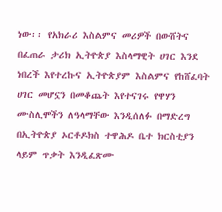ነው፡፡ የአክራሪ እስልምና መሪዎች በውሸትና በፈጠራ ታሪክ ኢትዮጵያ እስላማዊት ሀገር እንደ ነበረች እየተረኩና ኢትዮጵያም እስልምና የከሸፈባት ሀገር መሆኗን በመቆጨት እየተናገሩ የዋሃን ሙስሊሞችን ለዓላማቸው እንዲሰለፉ በማድረግ በኢትዮጵያ ኦርቶዶክስ ተዋሕዶ ቤተ ክርስቲያን ላይም ጥቃት እንዲፈጽሙ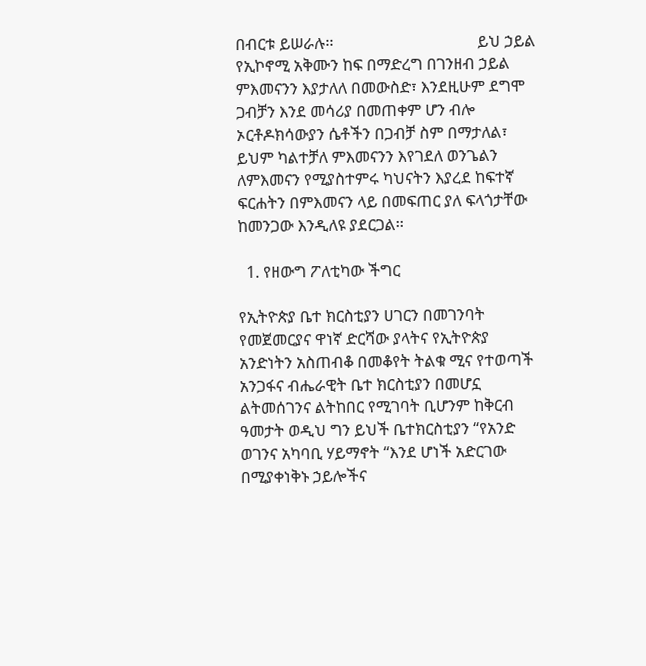በብርቱ ይሠራሉ፡፡                                    ይህ ኃይል የኢኮኖሚ አቅሙን ከፍ በማድረግ በገንዘብ ኃይል ምእመናንን እያታለለ በመውስድ፣ እንደዚሁም ደግሞ ጋብቻን እንደ መሳሪያ በመጠቀም ሆን ብሎ ኦርቶዶክሳውያን ሴቶችን በጋብቻ ስም በማታለል፣ ይህም ካልተቻለ ምእመናንን እየገደለ ወንጌልን ለምእመናን የሚያስተምሩ ካህናትን እያረደ ከፍተኛ ፍርሐትን በምእመናን ላይ በመፍጠር ያለ ፍላጎታቸው ከመንጋው እንዲለዩ ያደርጋል፡፡

  1. የዘውግ ፖለቲካው ችግር

የኢትዮጵያ ቤተ ክርስቲያን ሀገርን በመገንባት የመጀመርያና ዋነኛ ድርሻው ያላትና የኢትዮጵያ አንድነትን አስጠብቆ በመቆየት ትልቁ ሚና የተወጣች አንጋፋና ብሔራዊት ቤተ ክርስቲያን በመሆኗ ልትመሰገንና ልትከበር የሚገባት ቢሆንም ከቅርብ ዓመታት ወዲህ ግን ይህች ቤተክርስቲያን “የአንድ ወገንና አካባቢ ሃይማኖት “እንደ ሆነች አድርገው በሚያቀነቅኑ ኃይሎችና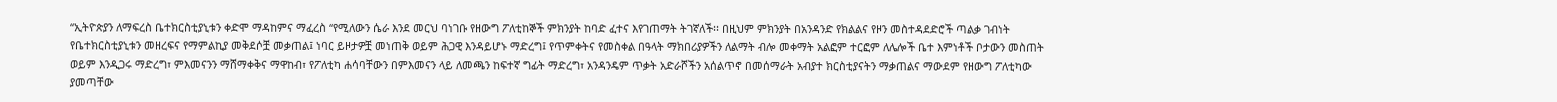“ኢትዮጵያን ለማፍረስ ቤተክርስቲያኒቱን ቀድሞ ማዳከምና ማፈረስ “የሚለውን ሴራ እንደ መርህ ባነገቡ የዘውግ ፖለቲከኞች ምክንያት ከባድ ፈተና እየገጠማት ትገኛለች፡፡ በዚህም ምክንያት በአንዳንድ የክልልና የዞን መስተዳደድሮች ጣልቃ ገብነት የቤተክርስቲያኒቱን መዘረፍና የማምልኪያ መቅደሶቿ መቃጠል፤ ነባር ይዞታዎቿ መነጠቅ ወይም ሕጋዊ እንዳይሆኑ ማድረግ፤ የጥምቀትና የመስቀል በዓላት ማክበሪያዎችን ለልማት ብሎ መቀማት አልፎም ተርፎም ለሌሎች ቤተ እምነቶች ቦታውን መስጠት ወይም እንዲጋሩ ማድረግ፣ ምእመናንን ማሸማቀቅና ማዋከብ፣ የፖለቲካ ሐሳባቸውን በምእመናን ላይ ለመጫን ከፍተኛ ግፊት ማድረግ፣ አንዳንዴም ጥቃት አድራሾችን አሰልጥኖ በመሰማራት አብያተ ክርስቲያናትን ማቃጠልና ማውደም የዘውግ ፖለቲካው ያመጣቸው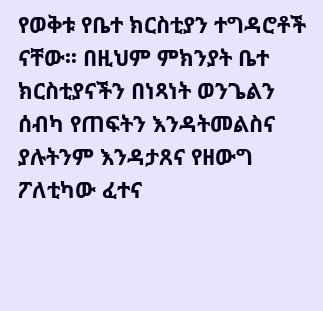የወቅቱ የቤተ ክርስቲያን ተግዳሮቶች ናቸው፡፡ በዚህም ምክንያት ቤተ ክርስቲያናችን በነጻነት ወንጌልን ሰብካ የጠፍትን እንዳትመልስና ያሉትንም እንዳታጸና የዘውግ ፖለቲካው ፈተና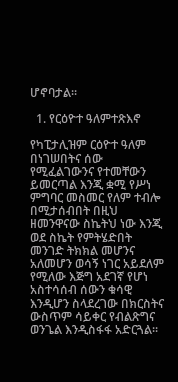ሆኖባታል፡፡

  1. የርዕዮተ ዓለምተጽእኖ

የካፒታሊዝም ርዕዮተ ዓለም በነገሠበትና ሰው የሚፈልገውንና የተመቸውን ይመርጣል እንጂ ቋሚ የሥነ ምግባር መስመር የለም ተብሎ በሚታሰብበት በዚህ ዘመንዋናው ስኬትህ ነው እንጂ ወደ ስኬት የምትሄድበት መንገድ ትክክል መሆንና አለመሆን ወሳኝ ነገር አይደለም የሚለው እጅግ አደገኛ የሆነ አስተሳሰብ ሰውን ቁሳዊ እንዲሆን ስላደረገው በክርስትና ውስጥም ሳይቀር የብልጽግና ወንጌል እንዲስፋፋ አድርጓል፡፡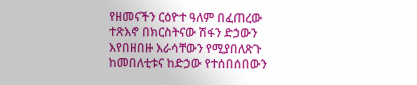የዘመናችን ርዕዮተ ዓለም በፈጠረው ተጽእኖ በክርስትናው ሽፋን ድኃውን እየበዘበዙ እራሳቸውን የሚያበለጽጉ ከመበለቲቱና ከድኃው የተሰበሰበውን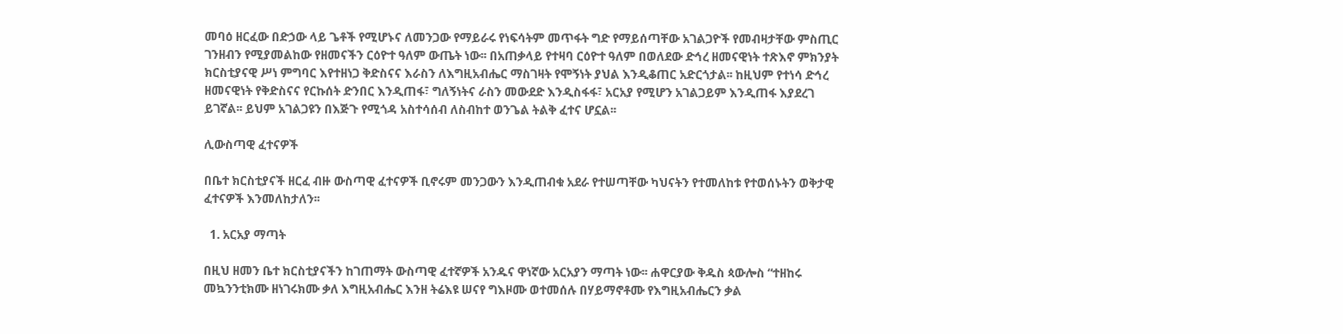መባዕ ዘርፈው በድኃው ላይ ጌቶች የሚሆኑና ለመንጋው የማይራሩ የነፍሳትም መጥፋት ግድ የማይሰጣቸው አገልጋዮች የመብዛታቸው ምስጢር ገንዘብን የሚያመልከው የዘመናችን ርዕዮተ ዓለም ውጤት ነው፡፡ በአጠቃላይ የተዛባ ርዕዮተ ዓለም በወለደው ድኅረ ዘመናዊነት ተጽእኖ ምክንያት ክርስቲያናዊ ሥነ ምግባር እየተዘነጋ ቅድስናና እራስን ለእግዚአብሔር ማስገዛት የሞኝነት ያህል እንዲቆጠር አድርጎታል፡፡ ከዚህም የተነሳ ድኅረ ዘመናዊነት የቅድስናና የርኩሰት ድንበር እንዲጠፋ፣ ግለኝነትና ራስን መውደድ እንዲስፋፋ፣ አርአያ የሚሆን አገልጋይም እንዲጠፋ እያደረገ ይገኛል፡፡ ይህም አገልጋዩን በእጅጉ የሚጎዳ አስተሳሰብ ለስብከተ ወንጌል ትልቅ ፈተና ሆኗል፡፡

ሊውስጣዊ ፈተናዎች

በቤተ ክርስቲያናች ዘርፈ ብዙ ውስጣዊ ፈተናዎች ቢኖሩም መንጋውን እንዲጠብቁ አደራ የተሠጣቸው ካህናትን የተመለከቱ የተወሰኑትን ወቅታዊ ፈተናዎች እንመለከታለን፡፡

  1. አርአያ ማጣት

በዚህ ዘመን ቤተ ክርስቲያናችን ከገጠማት ውስጣዊ ፈተኛዎች አንዱና ዋነኛው አርአያን ማጣት ነው፡፡ ሐዋርያው ቅዱስ ጳውሎስ “ተዘከሩ መኳንንቲክሙ ዘነገሩክሙ ቃለ እግዚአብሔር እንዘ ትሬእዩ ሠናየ ግእዞሙ ወተመሰሉ በሃይማኖቶሙ የእግዚአብሔርን ቃል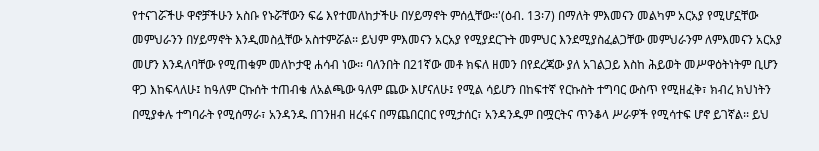የተናገሯችሁ ዋኖቻችሁን አስቡ የኑሯቸውን ፍሬ እየተመለከታችሁ በሃይማኖት ምሰሏቸው፡፡'(ዕብ. 13፡7) በማለት ምእመናን መልካም አርአያ የሚሆኗቸው መምህራንን በሃይማኖት እንዲመስሏቸው አስተምሯል፡፡ ይህም ምእመናን አርአያ የሚያደርጉት መምህር እንደሚያስፈልጋቸው መምህራንም ለምእመናን አርአያ መሆን እንዳለባቸው የሚጠቁም መለኮታዊ ሐሳብ ነው፡፡ ባለንበት በ21ኛው መቶ ክፍለ ዘመን በየደረጃው ያለ አገልጋይ እስከ ሕይወት መሥዋዕትነትም ቢሆን ዋጋ እከፍላለሁ፤ ከዓለም ርኩሰት ተጠብቄ ለአልጫው ዓለም ጨው እሆናለሁ፤ የሚል ሳይሆን በከፍተኛ የርኩስት ተግባር ውስጥ የሚዘፈቅ፣ ክብረ ክህነትን በሚያቀሉ ተግባራት የሚሰማራ፣ አንዳንዱ በገንዘብ ዘረፋና በማጨበርበር የሚታሰር፣ አንዳንዱም በሟርትና ጥንቆላ ሥራዎች የሚሳተፍ ሆኖ ይገኛል፡፡ ይህ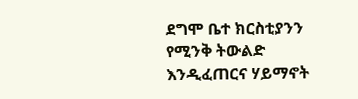ደግሞ ቤተ ክርስቲያንን የሚንቅ ትውልድ እንዲፈጠርና ሃይማኖት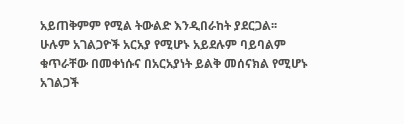አይጠቅምም የሚል ትውልድ እንዲበራከት ያደርጋል፡፡                          ሁሉም አገልጋዮች አርአያ የሚሆኑ አይደሉም ባይባልም ቁጥራቸው በመቀነሱና በአርአያነት ይልቅ መሰናክል የሚሆኑ አገልጋች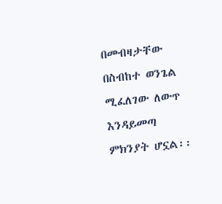በመብዛታቸው በስብከተ ወንጌል ሚፈለገው ለውጥ እንዳይመጣ ምክንያት ሆኗል፡፡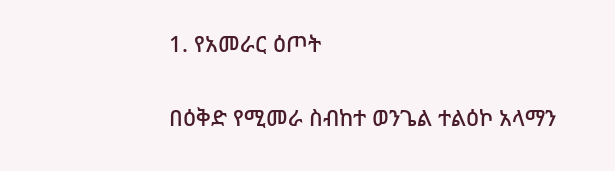1. የአመራር ዕጦት

በዕቅድ የሚመራ ስብከተ ወንጌል ተልዕኮ አላማን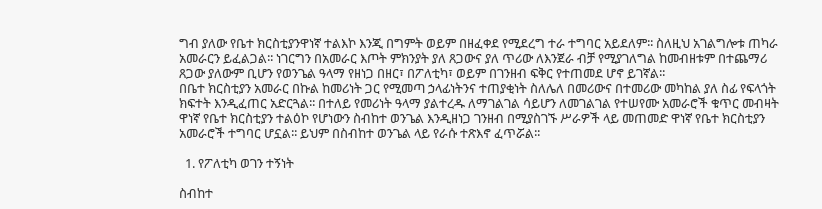ግብ ያለው የቤተ ክርስቲያንዋነኛ ተልእኮ እንጂ በግምት ወይም በዘፈቀደ የሚደረግ ተራ ተግባር አይደለም፡፡ ስለዚህ አገልግሎቱ ጠካራ አመራርን ይፈልጋል፡፡ ነገርግን በአመራር እጦት ምክንያት ያለ ጸጋውና ያለ ጥሪው ለእንጀራ ብቻ የሚያገለግል ከመብዘቱም በተጨማሪ ጸጋው ያለውም ቢሆን የወንጌል ዓላማ የዘነጋ በዘር፣ በፖለቲካ፣ ወይም በገንዘብ ፍቅር የተጠመደ ሆኖ ይገኛል፡፡                                               በቤተ ክርስቲያን አመራር በኩል ከመሪነት ጋር የሚመጣ ኃላፊነትንና ተጠያቂነት ስለሌለ በመሪውና በተመሪው መካከል ያለ ስፊ የፍላጎት ክፍተት እንዲፈጠር አድርጓል፡፡ በተለይ የመሪነት ዓላማ ያልተረዱ ለማገልገል ሳይሆን ለመገልገል የተሠየሙ አመራሮች ቁጥር መብዛት ዋነኛ የቤተ ክርስቲያን ተልዕኮ የሆነውን ስብከተ ወንጌል እንዲዘነጋ ገንዘብ በሚያስገኙ ሥራዎች ላይ መጠመድ ዋነኛ የቤተ ክርስቲያን አመራሮች ተግባር ሆኗል፡፡ ይህም በስብከተ ወንጌል ላይ የራሱ ተጽእኖ ፈጥሯል፡፡

  1. የፖለቲካ ወገን ተኝነት

ስብከተ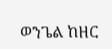ወንጌል ከዘር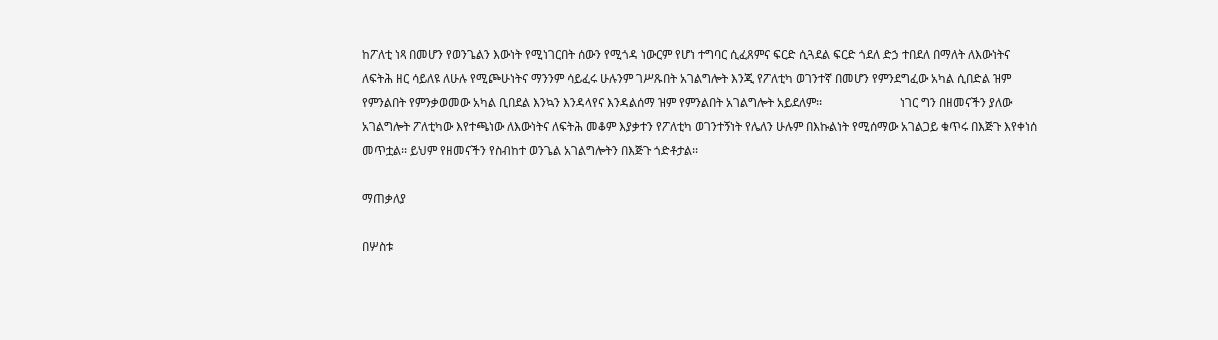ከፖለቲ ነጻ በመሆን የወንጌልን እውነት የሚነገርበት ሰውን የሚጎዳ ነውርም የሆነ ተግባር ሲፈጸምና ፍርድ ሲጓደል ፍርድ ጎደለ ድኃ ተበደለ በማለት ለእውነትና ለፍትሕ ዘር ሳይለዩ ለሁሉ የሚጮሁነትና ማንንም ሳይፈሩ ሁሉንም ገሥጹበት አገልግሎት እንጂ የፖለቲካ ወገንተኛ በመሆን የምንደግፈው አካል ሲበድል ዝም የምንልበት የምንቃወመው አካል ቢበደል እንኳን እንዳላየና እንዳልሰማ ዝም የምንልበት አገልግሎት አይደለም፡፡                          ነገር ግን በዘመናችን ያለው አገልግሎት ፖለቲካው እየተጫነው ለእውነትና ለፍትሕ መቆም እያቃተን የፖለቲካ ወገንተኝነት የሌለን ሁሉም በእኩልነት የሚሰማው አገልጋይ ቁጥሩ በእጅጉ እየቀነሰ መጥቷል፡፡ ይህም የዘመናችን የስብከተ ወንጌል አገልግሎትን በእጅጉ ጎድቶታል፡፡

ማጠቃለያ

በሦስቱ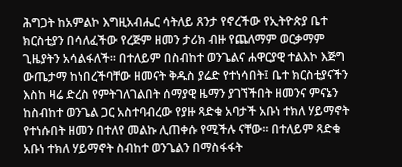ሕግጋት ከአምልኮ እግዚአብሔር ሳትለይ ጸንታ የኖረችው የኢትዮጵያ ቤተ ክርስቲያን በሳለፈችው የረጅም ዘመን ታሪክ ብዙ የጨለማም ወርቃማም ጊዜያትን አሳልፋለች፡፡ በተለይም በስብከተ ወንጌልና ሐዋርያዊ ተልእኮ እጅግ ውጤታማ ከነበረችባቸው ዘመናት ቅዱስ ያሬድ የተነሳበት፤ ቤተ ክርስቲያናችን እስከ ዛሬ ድረስ የምትገለገልበት ሰማያዊ ዜማን ያገኘችበት ዘመንና ምናኔን ከስብከተ ወንጌል ጋር አስተባብረው የያዙ ጻድቁ አባታች አቡነ ተክለ ሃይማኖት የተነሱበት ዘመን በተለየ መልኩ ሊጠቀሱ የሚችሉ ናቸው፡፡ በተለይም ጻድቁ አቡነ ተክለ ሃይማኖት ስብከተ ወንጌልን በማስፋፋት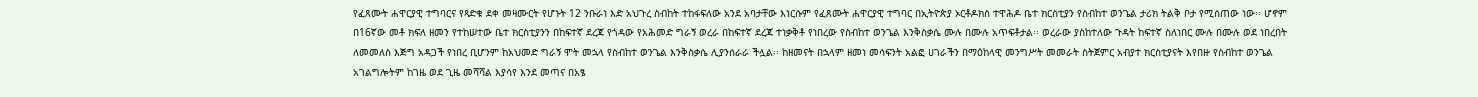የፈጸሙት ሐዋርያዊ ተግባርና የጻድቁ ደቀ መዛሙርት የሆኑት 12 ንቡራነ እድ አህጉረ ስብከት ተከፋፍለው አንደ አባታቸው እነርሱም የፈጸሙት ሐዋርያዊ ተግባር በኢትዮጵያ ኦርቶዶክስ ተዋሕዶ ቤተ ክርስቲያን የስብከተ ወንጌል ታሪክ ትልቅ ቦታ የሚሰጠው ነው፡፡ ሆኖም በ16ኛው መቶ ክፍለ ዘመን የተከሠተው ቤተ ክርስቲያንን በከፍተኛ ደረጃ የጎዳው የአሕመድ ግራኝ ወረራ በከፍተኛ ደረጃ ተነቃቅቶ የነበረው የስብከተ ወንጌል እንቅስቃሴ ሙሉ በሙሉ አጥፍቶታል፡፡ ወረራው ያስከተለው ጉዳት ከፍተኛ ስለነበር ሙሉ በሙሉ ወደ ነበረበት ለመመለስ እጅግ አዳጋች የነበረ ቢሆንም ከአህመድ ግራኝ ሞት መኋላ የስብከተ ወንጌል እንቅስቃሴ ሊያንሰራራ ችሏል፡፡ ከዘመናት በኋላም ዘመነ መሳፍንት አልፎ ሀገራችን በማዕከላዊ መንግሥት መመራት ስትጀምር አብያተ ክርስቲያናት እየበዙ የስብከተ ወንጌል አገልግሎትም ከገዜ ወደ ጊዜ መሻሻል እያሳየ እንደ መጣና በአፄ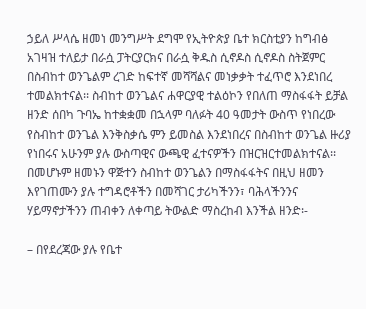ኃይለ ሥላሴ ዘመነ መንግሥት ደግሞ የኢትዮጵያ ቤተ ክርስቲያን ከግብፅ አገዛዝ ተለይታ በራሷ ፓትርያርክና በራሷ ቅዱስ ሲኖዶስ ሲኖዶስ ስትጀምር በስብከተ ወንጌልም ረገድ ከፍተኛ መሻሻልና መነቃቃት ተፈጥሮ እንደነበረ ተመልክተናል፡፡ ስብከተ ወንጌልና ሐዋርያዊ ተልዕኮን የበለጠ ማስፋፋት ይቻል ዘንድ ሰበካ ጉባኤ ከተቋቋመ በኋላም ባለፉት 40 ዓመታት ውስጥ የነበረው የስብከተ ወንጌል እንቅስቃሴ ምን ይመስል እንደነበረና በስብከተ ወንጌል ዙሪያ የነበሩና አሁንም ያሉ ውስጣዊና ውጫዊ ፈተናዎችን በዝርዝርተመልክተናል፡፡ በመሆኑም ዘመኑን ዋጅተን ስብከተ ወንጌልን በማስፋፋትና በዚህ ዘመን እየገጠሙን ያሉ ተግዳሮቶችን በመሻገር ታሪካችንን፣ ባሕላችንንና ሃይማኖታችንን ጠብቀን ለቀጣይ ትውልድ ማስረከብ እንችል ዘንድ፡-

– በየደረጃው ያሉ የቤተ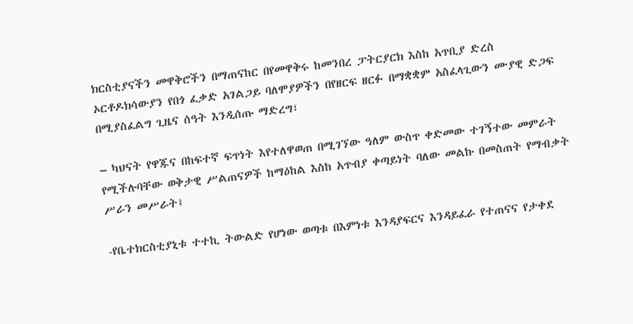ክርስቲያናችን መዋቅሮችን በማጠናከር በየመዋቅሩ ከመንበረ ፓትርያርክ እስከ አጥቢያ ድረስ ኦርቶዶክሳውያን የበጎ ፈቃድ አገልጋይ ባለሞያዎችን በየዘርፍ ዘርፉ በማቋቋም አስፈላጊውን ሙያዊ ድጋፍ በሚያስፈልግ ጊዜና ሰዓት እንዲሰጡ ማድረግ፣

– ካህናት የዋጁና በከፍተኛ ፍጥነት እየተለዋወጠ በሚገኘው ዓለም ውስጥ ቀድመው ተገኝተው መምራት የሚችሉባቸው ወቅታዊ ሥልጠናዎች ከማዕከል እስከ አጥብያ ቀጣይነት ባለው መልኩ በመስጠት የማብቃት ሥራን መሥራት፤

-የቤተክርስቲያኒቱ ተተኪ ትውልድ የሆነው ወጣቱ በእምነቱ እንዳያፍርና እንዳይፈራ የተጠናና የታቀደ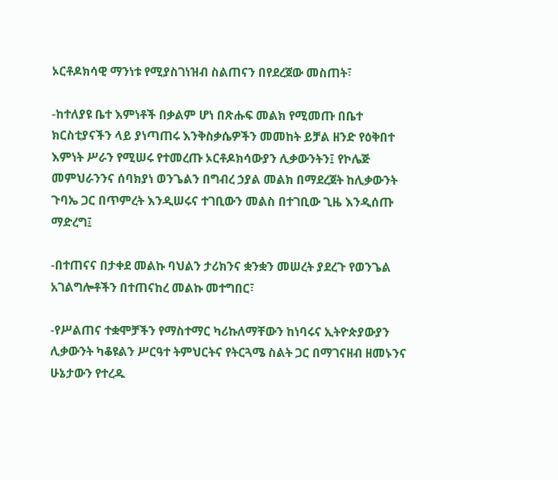ኦርቶዶክሳዊ ማንነቱ የሚያስገነዝብ ስልጠናን በየደረጀው መስጠት፣

-ከተለያዩ ቤተ እምነቶች በቃልም ሆነ በጽሑፍ መልክ የሚመጡ በቤተ ክርስቲያናችን ላይ ያነጣጠሩ እንቅስቃሴዎችን መመከት ይቻል ዘንድ የዕቅበተ እምነት ሥራን የሚሠሩ የተመረጡ ኦርቶዶክሳውያን ሊቃውንትን፤ የኮሌጅ መምህራንንና ሰባክያነ ወንጌልን በግብረ ኃያል መልክ በማደረጀት ከሊቃውንት ጉባኤ ጋር በጥምረት እንዲሠሩና ተገቢውን መልስ በተገቢው ጊዜ እንዲሰጡ ማድረግ፤

-በተጠናና በታቀደ መልኩ ባህልን ታሪክንና ቋንቋን መሠረት ያደረጉ የወንጌል አገልግሎቶችን በተጠናከረ መልኩ መተግበር፣

-የሥልጠና ተቋሞቻችን የማስተማር ካሪኩለማቸውን ከነባሩና ኢትዮጵያውያን ሊቃውንት ካቆዩልን ሥርዓተ ትምህርትና የትርጓሜ ስልት ጋር በማገናዘብ ዘመኑንና ሁኔታውን የተረዱ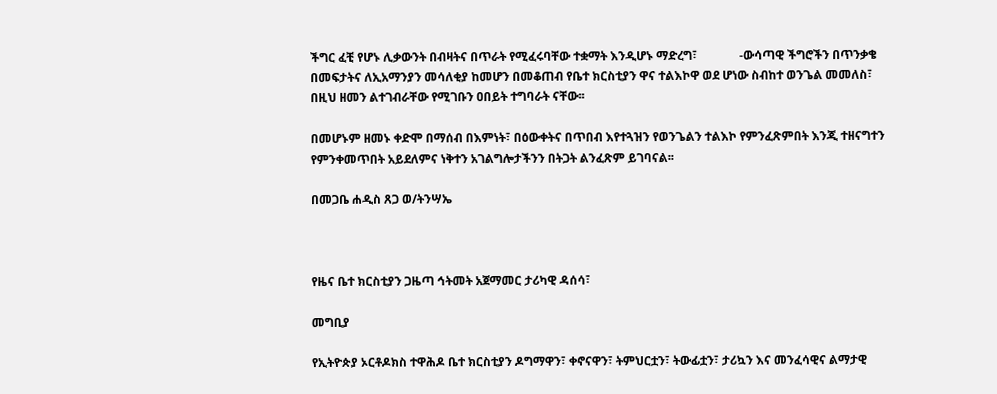ችግር ፈቺ የሆኑ ሊቃውንት በብዛትና በጥራት የሚፈሩባቸው ተቋማት እንዲሆኑ ማድረግ፣              -ውሳጣዊ ችግሮችን በጥንቃቄ በመፍታትና ለኢአማንያን መሳለቂያ ከመሆን በመቆጠብ የቤተ ክርስቲያን ዋና ተልእኮዋ ወደ ሆነው ስብከተ ወንጌል መመለስ፣ በዚህ ዘመን ልተገብራቸው የሚገቡን ዐበይት ተግባራት ናቸው፡፡

በመሆኑም ዘመኑ ቀድሞ በማሰብ በእምነት፣ በዕውቀትና በጥበብ እየተጓዝን የወንጌልን ተልእኮ የምንፈጽምበት እንጂ ተዘናግተን የምንቀመጥበት አይደለምና ነቅተን አገልግሎታችንን በትጋት ልንፈጽም ይገባናል፡፡

በመጋቤ ሐዲስ ጸጋ ወ/ትንሣኤ



የዜና ቤተ ክርስቲያን ጋዜጣ ኅትመት አጀማመር ታሪካዊ ዳሰሳ፣

መግቢያ

የኢትዮጵያ ኦርቶዶክስ ተዋሕዶ ቤተ ክርስቲያን ዶግማዋን፣ ቀኖናዋን፣ ትምህርቷን፣ ትውፊቷን፣ ታሪኳን እና መንፈሳዊና ልማታዊ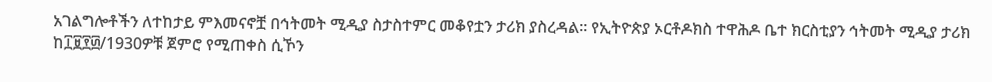አገልግሎቶችን ለተከታይ ምእመናኖቿ በኅትመት ሚዲያ ስታስተምር መቆየቷን ታሪክ ያስረዳል፡፡ የኢትዮጵያ ኦርቶዶክስ ተዋሕዶ ቤተ ክርስቲያን ኅትመት ሚዲያ ታሪክ ከ፲፱፻፴/1930ዎቹ ጀምሮ የሚጠቀስ ሲኾን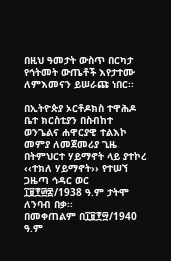በዚህ ዓመታት ውስጥ በርካታ የኅትመት ውጤቶች እየታተሙ ለምእመናን ይሠራጩ ነበር፡፡

በኢትዮጵያ ኦርቶዶክስ ተዋሕዶ ቤተ ክርስቲያን በስብከተ ወንጌልና ሐዋርያዊ ተልእኮ መምያ ለመጀመሪያ ጊዜ በትምህርተ ሃይማኖት ላይ ያተኮረ ‹‹ተክለ ሃይማኖት›› የተሠኘ ጋዜጣ ኅዳር ወር ፲፱፻፴፰/1938 ዓ.ም ታትሞ ለንባብ በቃ፡፡
በመቀጠልም በ፲፱፻፵/1940 ዓ.ም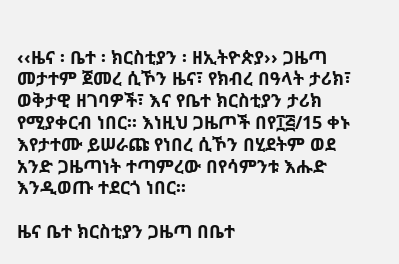‹‹ዜና ፡ ቤተ ፡ ክርስቲያን ፡ ዘኢትዮጵያ›› ጋዜጣ መታተም ጀመረ ሲኾን ዜና፣ የክብረ በዓላት ታሪክ፣ ወቅታዊ ዘገባዎች፣ እና የቤተ ክርስቲያን ታሪክ የሚያቀርብ ነበር፡፡ እነዚህ ጋዜጦች በየ፲፭/15 ቀኑ እየታተሙ ይሠራጩ የነበረ ሲኾን በሂደትም ወደ አንድ ጋዜጣነት ተጣምረው በየሳምንቱ እሑድ እንዲወጡ ተደርጎ ነበር፡፡

ዜና ቤተ ክርስቲያን ጋዜጣ በቤተ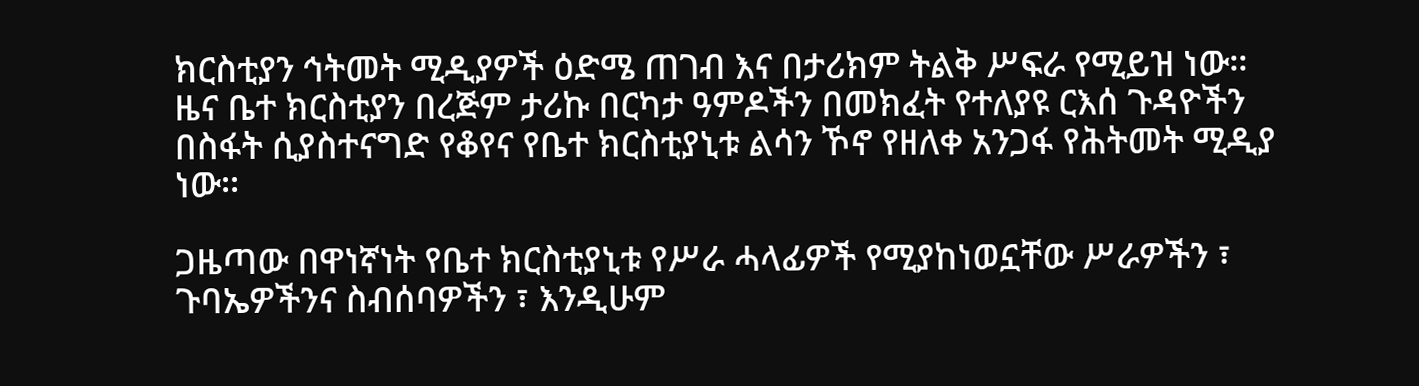ክርስቲያን ኅትመት ሚዲያዎች ዕድሜ ጠገብ እና በታሪክም ትልቅ ሥፍራ የሚይዝ ነው፡፡ ዜና ቤተ ክርስቲያን በረጅም ታሪኩ በርካታ ዓምዶችን በመክፈት የተለያዩ ርእሰ ጉዳዮችን በስፋት ሲያስተናግድ የቆየና የቤተ ክርስቲያኒቱ ልሳን ኾኖ የዘለቀ አንጋፋ የሕትመት ሚዲያ ነው፡፡

ጋዜጣው በዋነኛነት የቤተ ክርስቲያኒቱ የሥራ ሓላፊዎች የሚያከነወኗቸው ሥራዎችን ፣ ጉባኤዎችንና ስብሰባዎችን ፣ እንዲሁም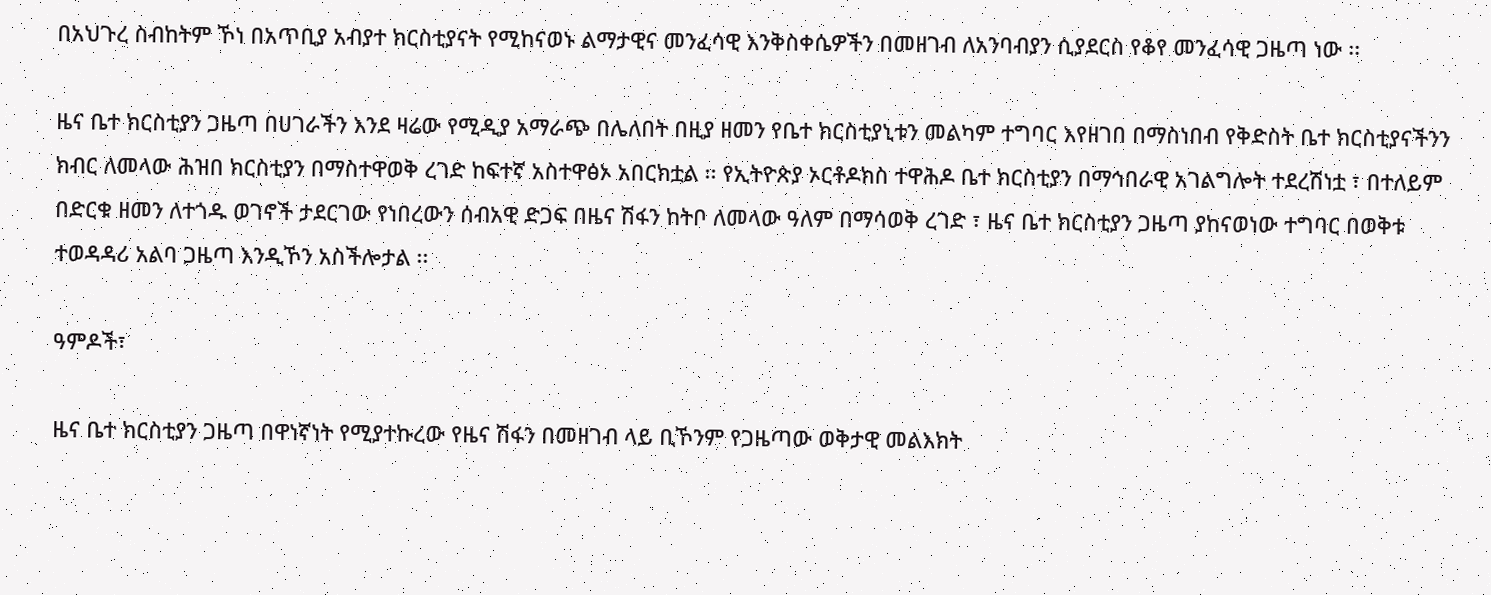በአህጉረ ስብከትም ኾነ በአጥቢያ አብያተ ክርስቲያናት የሚከናወኑ ልማታዊና መንፈሳዊ እንቅስቀሴዎችን በመዘገብ ለአንባብያን ሲያደርስ የቆየ መንፈሳዊ ጋዜጣ ነው ፡፡

ዜና ቤተ ክርስቲያን ጋዜጣ በሀገራችን እንደ ዛሬው የሚዲያ አማራጭ በሌለበት በዚያ ዘመን የቤተ ክርስቲያኒቱን መልካም ተግባር እየዘገበ በማስነበብ የቅድስት ቤተ ክርስቲያናችንን ክብር ለመላው ሕዝበ ክርስቲያን በማስተዋወቅ ረገድ ከፍተኛ አስተዋፅኦ አበርክቷል ፡፡ የኢትዮጵያ ኦርቶዶክስ ተዋሕዶ ቤተ ክርስቲያን በማኅበራዊ አገልግሎት ተደረሽነቷ ፣ በተለይም በድርቁ ዘመን ለተጎዱ ወገኖች ታደርገው የነበረውን ሰብአዊ ድጋፍ በዜና ሽፋን ከትቦ ለመላው ዓለም በማሳወቅ ረገድ ፣ ዜና ቤተ ክርስቲያን ጋዜጣ ያከናወነው ተግባር በወቅቱ ተወዳዳሪ አልባ ጋዜጣ እንዲኾን አስችሎታል ፡፡

ዓምዶች፣

ዜና ቤተ ክርስቲያን ጋዜጣ በዋነኛነት የሚያተኩረው የዜና ሽፋን በመዘገብ ላይ ቢኾንም የጋዜጣው ወቅታዊ መልእክት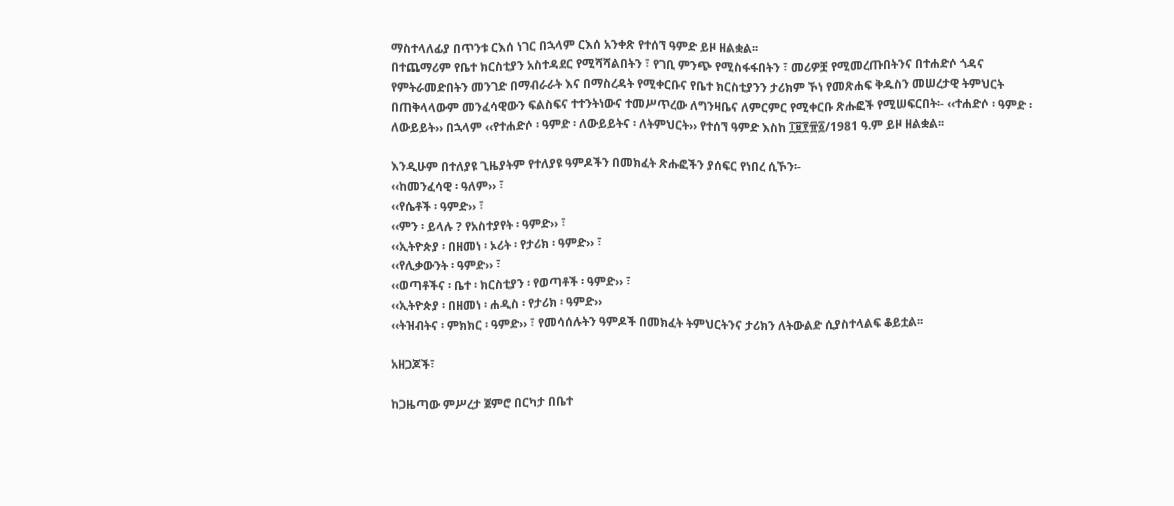ማስተላለፊያ በጥንቱ ርእሰ ነገር በኋላም ርእሰ አንቀጽ የተሰኘ ዓምድ ይዞ ዘልቋል፡፡
በተጨማሪም የቤተ ክርስቲያን አስተዳደር የሚሻሻልበትን ፣ የገቢ ምንጭ የሚስፋፋበትን ፣ መሪዎቿ የሚመረጡበትንና በተሐድሶ ጎዳና የምትራመድበትን መንገድ በማብራራት እና በማስረዳት የሚቀርቡና የቤተ ክርስቲያንን ታሪክም ኾነ የመጽሐፍ ቅዱስን መሠረታዊ ትምህርት በጠቅላላውም መንፈሳዊውን ፍልስፍና ተተንትነውና ተመሥጥረው ለግንዛቤና ለምርምር የሚቀርቡ ጽሑፎች የሚሠፍርበት፡- ‹‹ተሐድሶ ፡ ዓምድ ፡ ለውይይት›› በኋላም ‹‹የተሐድሶ ፡ ዓምድ ፡ ለውይይትና ፡ ለትምህርት›› የተሰኘ ዓምድ እስከ ፲፱፻፹፩/1981 ዓ.ም ይዞ ዘልቋል፡፡

እንዲሁም በተለያዩ ጊዜያትም የተለያዩ ዓምዶችን በመክፈት ጽሑፎችን ያሰፍር የነበረ ሲኾን፡-
‹‹ከመንፈሳዊ ፡ ዓለም›› ፣
‹‹የሴቶች ፡ ዓምድ›› ፣
‹‹ምን ፡ ይላሉ ? የአስተያየት ፡ ዓምድ›› ፣
‹‹ኢትዮጵያ ፡ በዘመነ ፡ ኦሪት ፡ የታሪክ ፡ ዓምድ›› ፣
‹‹የሊቃውንት ፡ ዓምድ›› ፣
‹‹ወጣቶችና ፡ ቤተ ፡ ክርስቲያን ፡ የወጣቶች ፡ ዓምድ›› ፣
‹‹ኢትዮጵያ ፡ በዘመነ ፡ ሐዲስ ፡ የታሪክ ፡ ዓምድ››
‹‹ትዝብትና ፡ ምክክር ፡ ዓምድ›› ፣ የመሳሰሉትን ዓምዶች በመክፈት ትምህርትንና ታሪክን ለትውልድ ሲያስተላልፍ ቆይቷል፡፡

አዘጋጆች፣

ከጋዜጣው ምሥረታ ጀምሮ በርካታ በቤተ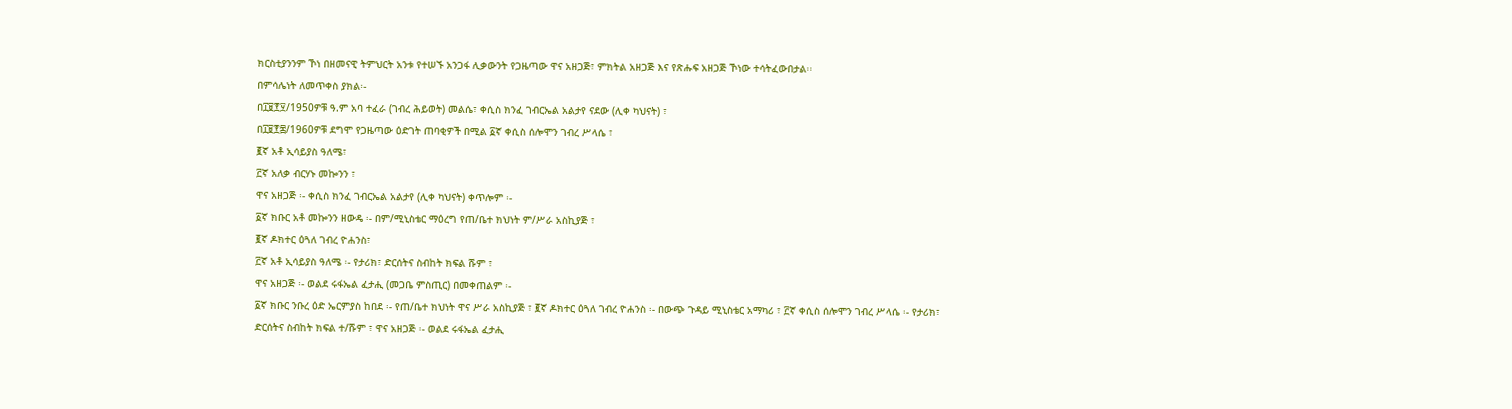ክርስቲያንንም ኾነ በዘመናዊ ትምህርት አንቱ የተሠኙ አንጋፋ ሊቃውንት የጋዜጣው ዋና አዘጋጅ፣ ምክትል አዘጋጅ እና የጽሑፍ አዘጋጅ ኾነው ተሳትፈውበታል፡፡
በምሳሌነት ለመጥቀስ ያክል፡-
በ፲፱፻፶/1950ዎቹ ዓ.ም አባ ተፈራ (ገብረ ሕይወት) መልሴ፣ ቀሲስ ክንፈ ገብርኤል አልታየ ናደው (ሊቀ ካህናት) ፣
በ፲፱፻፷/1960ዎቹ ደግሞ የጋዜጣው ዕድገት ጠባቂዎች በሚል ፩ኛ ቀሲስ ሰሎሞን ገብረ ሥላሴ ፣
፪ኛ አቶ ኢሳይያስ ዓለሜ፣
፫ኛ አለቃ ብርሃኑ መኰንን ፣
ዋና አዘጋጅ ፡- ቀሲስ ክንፈ ገብርኤል አልታየ (ሊቀ ካህናት) ቀጥሎም ፡-
፩ኛ ክቡር አቶ መኰንን ዘውዴ ፡- በም/ሚኒስቴር ማዕረግ የጠ/ቤተ ክህነት ም/ሥራ አስኪያጅ ፣
፪ኛ ዶክተር ዕጓለ ገብረ ዮሐንስ፣
፫ኛ አቶ ኢሳይያስ ዓለሜ ፡- የታሪክ፣ ድርሰትና ስብከት ክፍል ሹም ፣
ዋና አዘጋጅ ፡- ወልደ ሩፋኤል ፈታሒ (መጋቤ ምስጢር) በመቀጠልም ፡-
፩ኛ ክቡር ንቡረ ዕድ ኤርምያስ ከበደ ፡- የጠ/ቤተ ክህነት ዋና ሥራ አስኪያጅ ፣ ፪ኛ ዶክተር ዕጓለ ገብረ ዮሐንስ ፡- በውጭ ጉዳይ ሚኒስቴር አማካሪ ፣ ፫ኛ ቀሲስ ሰሎሞን ገብረ ሥላሴ ፡- የታሪክ፣ ድርሰትና ስብከት ክፍል ተ/ሹም ፣ ዋና አዘጋጅ ፡- ወልደ ሩፋኤል ፈታሒ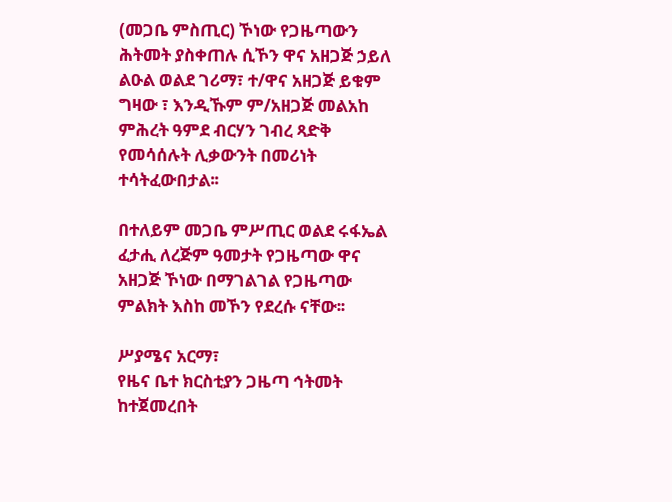(መጋቤ ምስጢር) ኾነው የጋዜጣውን ሕትመት ያስቀጠሉ ሲኾን ዋና አዘጋጅ ኃይለ ልዑል ወልደ ገሪማ፣ ተ/ዋና አዘጋጅ ይቁም ግዛው ፣ እንዲኹም ም/አዘጋጅ መልአከ ምሕረት ዓምደ ብርሃን ገብረ ጻድቅ የመሳሰሉት ሊቃውንት በመሪነት ተሳትፈውበታል፡፡

በተለይም መጋቤ ምሥጢር ወልደ ሩፋኤል ፈታሒ ለረጅም ዓመታት የጋዜጣው ዋና አዘጋጅ ኾነው በማገልገል የጋዜጣው ምልክት እስከ መኾን የደረሱ ናቸው፡፡

ሥያሜና አርማ፣
የዜና ቤተ ክርስቲያን ጋዜጣ ኅትመት ከተጀመረበት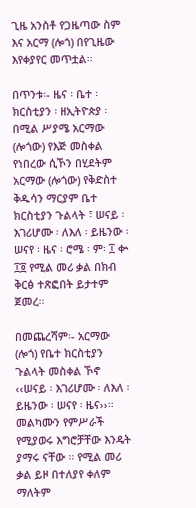ጊዜ አንስቶ የጋዜጣው ስም እና አርማ (ሎጎ) በየጊዜው እየቀያየር መጥቷል፡፡

በጥንቱ፡- ዜና ፡ ቤተ ፡ ክርስቲያን ፡ ዘኢትዮጵያ ፡ በሚል ሥያሜ አርማው (ሎጎው) የእጅ መስቀል የነበረው ሲኾን በሂደትም አርማው (ሎጎው) የቅድስተ ቅዱሳን ማርያም ቤተ ክርስቲያን ጉልላት ፣ ሠናይ ፡ እገሪሆሙ ፡ ለእለ ፡ ይዜንው ፡ ሠናየ ፡ ዜና ፡ ሮሜ ፡ ም፡ ፲ ቍ ፲፬ የሚል መሪ ቃል በክብ ቅርፅ ተጽፎበት ይታተም ጀመረ፡፡

በመጨረሻም፡- አርማው (ሎጎ) የቤተ ክርስቲያን ጉልላት መስቀል ኾኖ ‹‹ሠናይ ፡ እገሪሆሙ ፡ ለእለ ፡ ይዜንው ፡ ሠናየ ፡ ዜና››፡፡ መልካሙን የምሥራች የሚያወሩ እግሮቻቸው እንዴት ያማሩ ናቸው ፡፡ የሚል መሪ ቃል ይዞ በተለያየ ቀለም ማለትም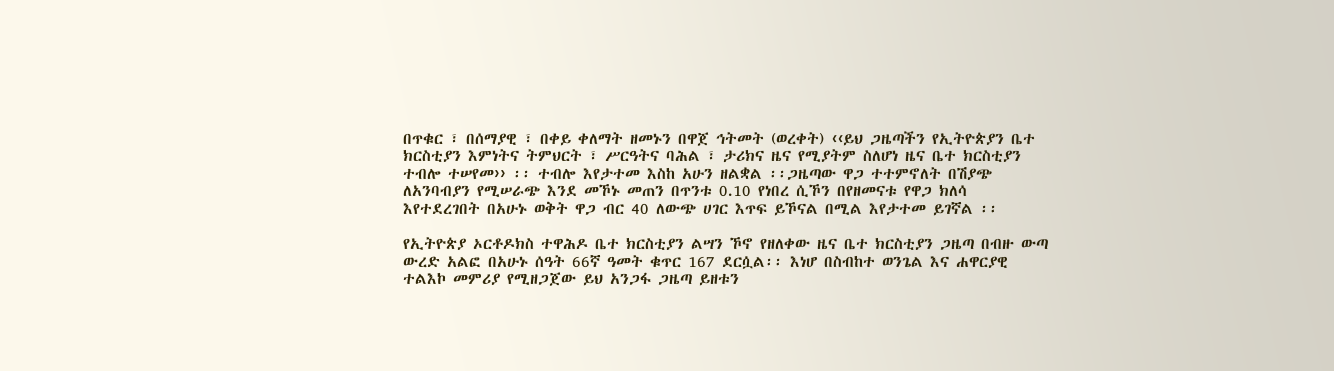በጥቁር ፣ በሰማያዊ ፣ በቀይ ቀለማት ዘመኑን በዋጀ ኅትመት (ወረቀት) ‹‹ይህ ጋዜጣችን የኢትዮጵያን ቤተ ክርስቲያን እምነትና ትምህርት ፣ ሥርዓትና ባሕል ፣ ታሪክና ዜና የሚያትም ስለሆነ ዜና ቤተ ክርስቲያን ተብሎ ተሠየመ›› ፡፡ ተብሎ እየታተመ እስከ አሁን ዘልቋል ፡፡ጋዜጣው ዋጋ ተተምኖለት በሽያጭ ለአንባብያን የሚሠራጭ እንደ መኾኑ መጠን በጥንቱ 0.10 የነበረ ሲኾን በየዘመናቱ የዋጋ ክለሳ እየተደረገበት በአሁኑ ወቅት ዋጋ ብር 40 ለውጭ ሀገር እጥፍ ይኾናል በሚል እየታተመ ይገኛል ፡፡

የኢትዮጵያ ኦርቶዶክስ ተዋሕዶ ቤተ ክርስቲያን ልሣን ኾኖ የዘለቀው ዜና ቤተ ክርስቲያን ጋዜጣ በብዙ ውጣ ውረድ አልፎ በአሁኑ ሰዓት 66ኛ ዓመት ቁጥር 167 ደርሷል፡፡ እነሆ በስብከተ ወንጌል እና ሐዋርያዊ ተልእኮ መምሪያ የሚዘጋጀው ይህ አንጋፋ ጋዜጣ ይዘቱን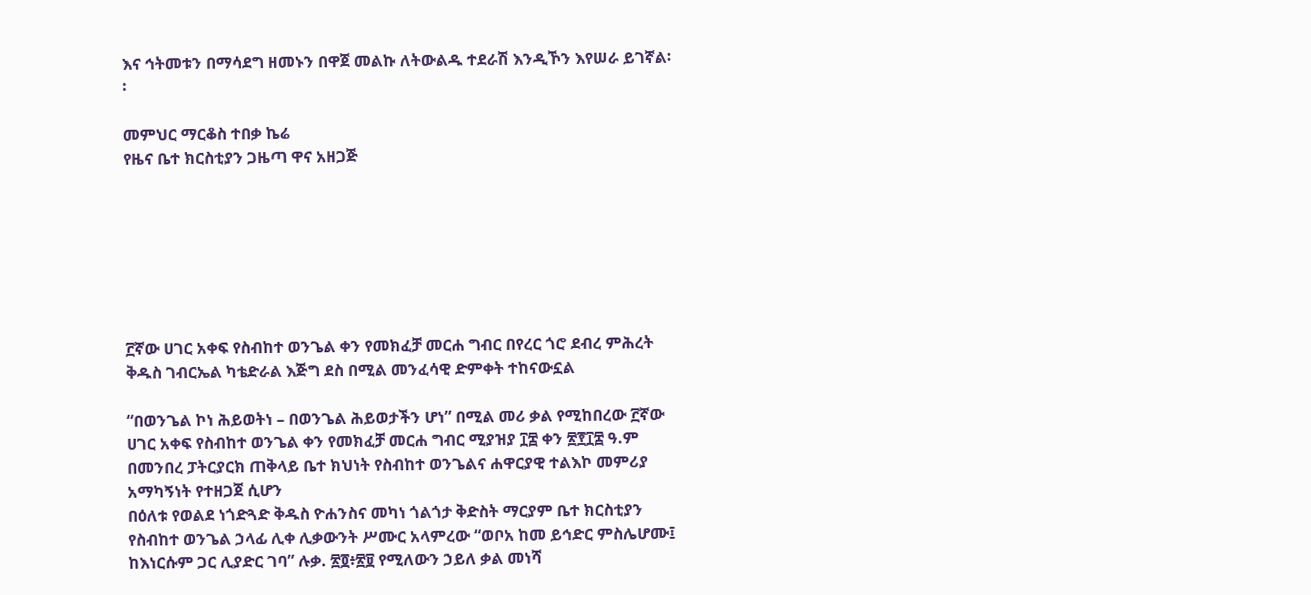እና ኅትመቱን በማሳደግ ዘመኑን በዋጀ መልኩ ለትውልዱ ተደራሽ እንዲኾን እየሠራ ይገኛል፡፡

መምህር ማርቆስ ተበቃ ኬሬ
የዜና ቤተ ክርስቲያን ጋዜጣ ዋና አዘጋጅ







፫ኛው ሀገር አቀፍ የስብከተ ወንጌል ቀን የመክፈቻ መርሐ ግብር በየረር ጎሮ ደብረ ምሕረት ቅዱስ ገብርኤል ካቴድራል እጅግ ደስ በሚል መንፈሳዊ ድምቀት ተከናውኗል

“በወንጌል ኮነ ሕይወትነ – በወንጌል ሕይወታችን ሆነ” በሚል መሪ ቃል የሚከበረው ፫ኛው ሀገር አቀፍ የስብከተ ወንጌል ቀን የመክፈቻ መርሐ ግብር ሚያዝያ ፲፰ ቀን ፳፻፲፰ ዓ.ም በመንበረ ፓትርያርክ ጠቅላይ ቤተ ክህነት የስብከተ ወንጌልና ሐዋርያዊ ተልእኮ መምሪያ አማካኝነት የተዘጋጀ ሲሆን
በዕለቱ የወልደ ነጎድጓድ ቅዱስ ዮሐንስና መካነ ጎልጎታ ቅድስት ማርያም ቤተ ክርስቲያን የስብከተ ወንጌል ኃላፊ ሊቀ ሊቃውንት ሥሙር አላምረው “ወቦአ ከመ ይኅድር ምስሌሆሙ፤ ከእነርሱም ጋር ሊያድር ገባ” ሉቃ. ፳፬፥፳፱ የሚለውን ኃይለ ቃል መነሻ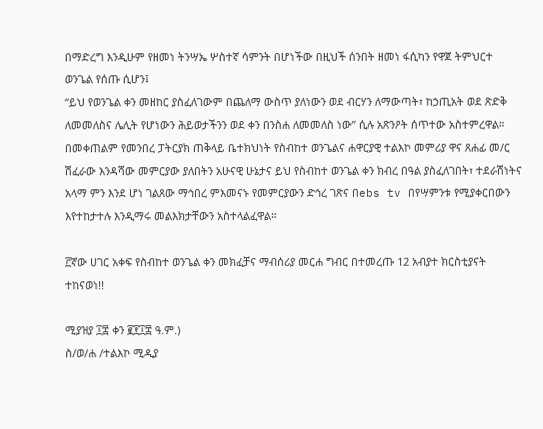በማድረግ እንዲሁም የዘመነ ትንሣኤ ሦስተኛ ሳምንት በሆነችው በዚህች ሰንበት ዘመነ ፋሲካን የዋጀ ትምህርተ ወንጌል የሰጡ ሲሆን፤
“ይህ የወንጌል ቀን መዘከር ያስፈለገውም በጨለማ ውስጥ ያለነውን ወደ ብርሃን ለማውጣት፣ ከኃጢአት ወደ ጽድቅ ለመመለስና ሌሊት የሆነውን ሕይወታችንን ወደ ቀን በንስሐ ለመመለስ ነው” ሲሉ አጽንዖት ሰጥተው አስተምረዋል።
በመቀጠልም የመንበረ ፓትርያክ ጠቅላይ ቤተክህነት የስብከተ ወንጌልና ሐዋርያዊ ተልእኮ መምሪያ ዋና ጸሐፊ መ/ር ሽፈራው እንዳሻው መምርያው ያለበትን አሁናዊ ሁኔታና ይህ የስብከተ ወንጌል ቀን ክብረ በዓል ያስፈለገበት፣ ተደራሽነትና አላማ ምን እንደ ሆነ ገልጸው ማኅበረ ምእመናኑ የመምርያውን ድኅረ ገጽና በebs tv በየሣምንቱ የሚያቀርበውን እየተከታተሉ እንዲማሩ መልእክታቸውን አስተላልፈዋል።

፫ኛው ሀገር አቀፍ የስብከተ ወንጌል ቀን መክፈቻና ማብሰሪያ መርሐ ግብር በተመረጡ 12 አብያተ ክርስቲያናት ተከናወነ!!

ሚያዝያ ፲፰ ቀን ፪፻፲፰ ዓ.ም.)
ስ/ወ/ሐ /ተልእኮ ሚዲያ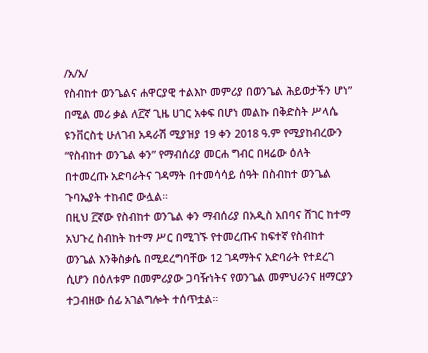/አ/አ/
የስብከተ ወንጌልና ሐዋርያዊ ተልእኮ መምሪያ በወንጌል ሕይወታችን ሆነ” በሚል መሪ ቃል ለ፫ኛ ጊዜ ሀገር አቀፍ በሆነ መልኩ በቅድስት ሥላሴ ዩንቨርስቲ ሁለገብ አዳራሽ ሚያዝያ 19 ቀን 2018 ዓ.ም የሚያከብረውን “የስብከተ ወንጌል ቀን” የማብሰሪያ መርሐ ግብር በዛሬው ዕለት በተመረጡ አድባራትና ገዳማት በተመሳሳይ ሰዓት በስብከተ ወንጌል ጉባኤያት ተከብሮ ውሏል።
በዚህ ፫ኛው የስብከተ ወንጌል ቀን ማብሰሪያ በአዲስ አበባና ሸገር ከተማ አህጉረ ስብከት ከተማ ሥር በሚገኙ የተመረጡና ከፍተኛ የስብከተ ወንጌል እንቅስቃሴ በሚደረግባቸው 12 ገዳማትና አድባራት የተደረገ ሲሆን በዕለቱም በመምሪያው ጋባዥነትና የወንጌል መምህራንና ዘማርያን ተጋብዘው ሰፊ አገልግሎት ተሰጥቷል።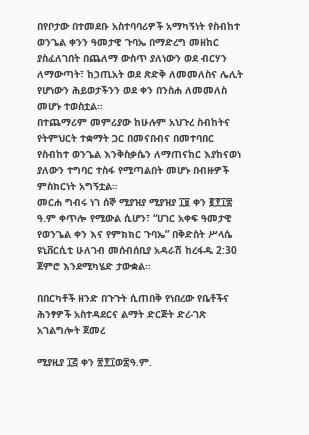በየቦታው በተመደቡ አስተባባሪዎች አማካኝነት የስብከተ ወንጌል ቀንን ዓመታዊ ጉባኤ በማድረግ መዘከር ያስፈለገበት በጨለማ ውስጥ ያለነውን ወደ ብርሃን ለማውጣት፣ ከኃጢአት ወደ ጽድቅ ለመመለስና ሌሊት የሆነውን ሕይወታችንን ወደ ቀን በንስሐ ለመመለስ
መሆኑ ተወስቷል።
በተጨማሪም መምሪያው ከሁሉም አህጉረ ስብከትና የትምህርት ተቋማት ጋር በመናበብና በመተባበር የስብከተ ወንጌል እንቅስቃሴን ለማጠናከር እያከናወነ ያለውን ተግባር ተስፋ የሚጣልበት መሆኑ በብዙዎች ምስክርነት አግኝቷል።
መርሐ ግብሩ ነገ ሰኞ ሚያዝያ ሚያዝያ ፲፱ ቀን ፪፻፲፰ ዓ.ም ቀጥሎ የሚውል ሲሆን፣ “ሀገር አቀፍ ዓመታዊ የወንጌል ቀን እና የምክክር ጉባኤ” በቅድስት ሥላሴ ዩኒቨርሲቲ ሁለገብ መሰብሰቢያ አዳራሽ ከረፋዱ 2:30 ጀምሮ እንደሚካሄድ ታውቋል።

በበርካቶች ዘንድ በጉጉት ሲጠበቅ የነበረው የቤቶችና ሕንፃዎች አስተዳደርና ልማት ድርጅት ድረ-ገጽ አገልግሎት ጀመረ

ሚያዚያ ፲፭ ቀን ፳፻፲ወ፰ዓ.ም.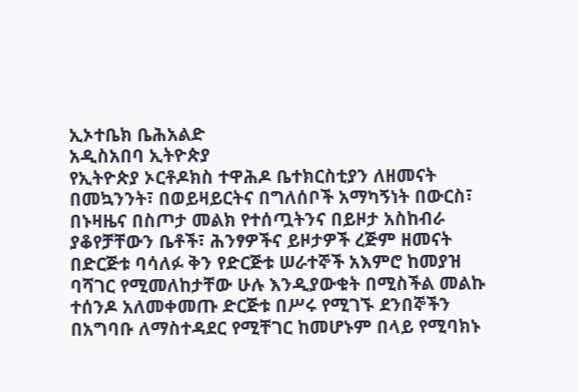ኢኦተቤክ ቤሕአልድ
አዲስአበባ ኢትዮጵያ
የኢትዮጵያ ኦርቶዶክስ ተዋሕዶ ቤተክርስቲያን ለዘመናት በመኳንንት፣ በወይዛይርትና በግለሰቦች አማካኝነት በውርስ፣ በኑዛዜና በስጦታ መልክ የተሰጧትንና በይዞታ አስከብራ ያቆየቻቸውን ቤቶች፣ ሕንፃዎችና ይዞታዎች ረጅም ዘመናት በድርጅቱ ባሳለፉ ቅን የድርጅቱ ሠራተኞች አእምሮ ከመያዝ ባሻገር የሚመለከታቸው ሁሉ እንዲያውቁት በሚስችል መልኩ ተሰንዶ አለመቀመጡ ድርጅቱ በሥሩ የሚገኙ ደንበኞችን በአግባቡ ለማስተዳደር የሚቸገር ከመሆኑም በላይ የሚባክኑ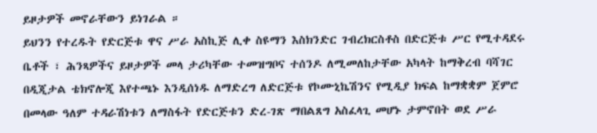ይዞታዎች መኖራቸውን ይነገራል ።
ይህንን የተረዱት የድርጅቱ ዋና ሥራ አስኪጅ ሊቀ ስዩማን እስክንድር ገብረክርስቶስ በድርጅቱ ሥር የሚተዳደሩ ቤቶች ፣ ሕንጻዎችና ይዞታዎች መላ ታሪካቸው ተመዝግቦና ተሰንዶ ለሚመለከታቸው አካላት ከማቅረብ ባሻገር በዲጂታል ቴክኖሎጂ እየተጫኑ እንዲሰነዱ ለማድረግ ለድርጅቱ የኮሙኒኬሽንና የሚዲያ ክፍል ከማቋቋም ጀምሮ በመላው ዓለም ተዳራሽነቱን ለማስፋት የድርጅቱን ድረ-ገጽ ማበልጸግ አስፈላጊ መሆኑ ታምኖበት ወደ ሥራ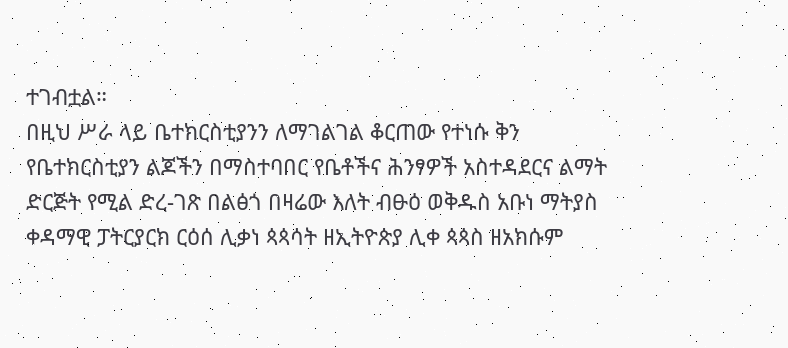ተገብቷል።
በዚህ ሥራ ላይ ቤተክርስቲያንን ለማገልገል ቆርጠው የተነሱ ቅን የቤተክርስቲያን ልጆችን በማስተባበር የቤቶችና ሕንፃዎች አስተዳደርና ልማት ድርጅት የሚል ድረ-ገጽ በልፅጎ በዛሬው እለት ብፁዕ ወቅዱስ አቡነ ማትያስ ቀዳማዊ ፓትርያርክ ርዕሰ ሊቃነ ጳጳሳት ዘኢትዮጵያ ሊቀ ጳጳስ ዘአክሱም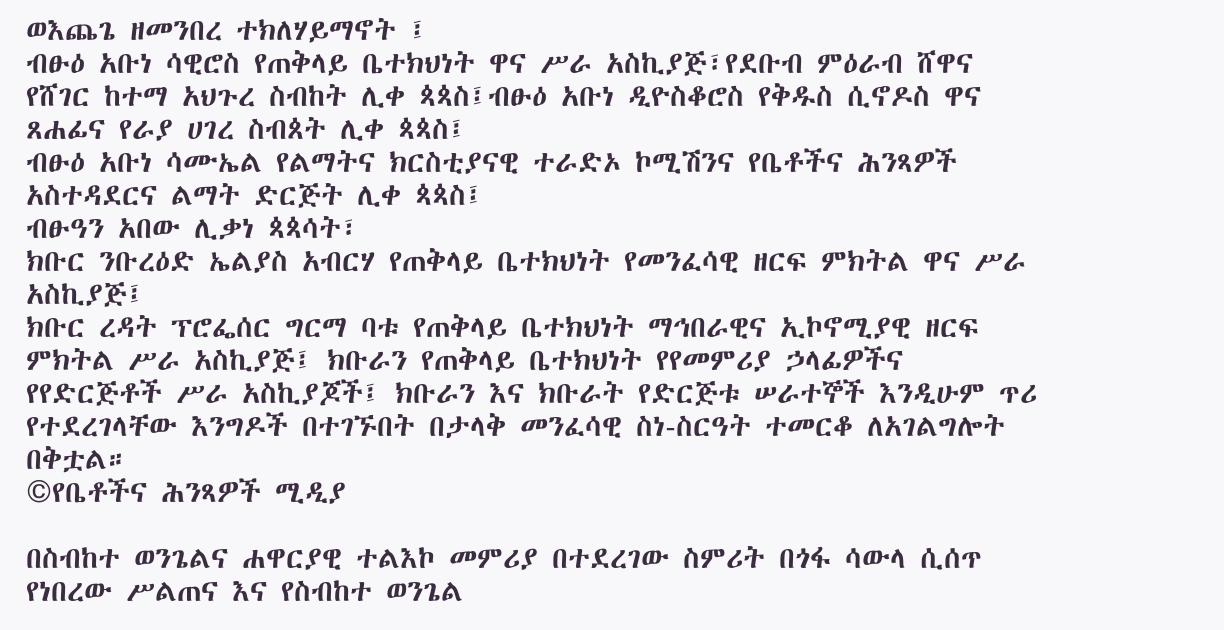ወእጨጌ ዘመንበረ ተክለሃይማኖት ፤
ብፁዕ አቡነ ሳዊሮስ የጠቅላይ ቤተክህነት ዋና ሥራ አስኪያጅ፣የደቡብ ምዕራብ ሸዋና የሸገር ከተማ አህጉረ ስብከት ሊቀ ጳጳስ፤ብፁዕ አቡነ ዲዮስቆሮስ የቅዱስ ሲኖዶስ ዋና ጸሐፊና የራያ ሀገረ ስብጰት ሊቀ ጳጳስ፤
ብፁዕ አቡነ ሳሙኤል የልማትና ክርስቲያናዊ ተራድኦ ኮሚሽንና የቤቶችና ሕንጻዎች አስተዳደርና ልማት ድርጅት ሊቀ ጳጳስ፤
ብፁዓን አበው ሊቃነ ጳጳሳት፣
ክቡር ንቡረዕድ ኤልያስ አብርሃ የጠቅላይ ቤተክህነት የመንፈሳዊ ዘርፍ ምክትል ዋና ሥራ አስኪያጅ፤
ክቡር ረዳት ፕሮፌሰር ግርማ ባቱ የጠቅላይ ቤተክህነት ማኅበራዊና ኢኮኖሚያዊ ዘርፍ ምክትል ሥራ አስኪያጅ፤ ክቡራን የጠቅላይ ቤተክህነት የየመምሪያ ኃላፊዎችና የየድርጅቶች ሥራ አስኪያጆች፤ ክቡራን እና ክቡራት የድርጅቱ ሠራተኞች እንዲሁም ጥሪ የተደረገላቸው እንግዶች በተገኙበት በታላቅ መንፈሳዊ ስነ-ስርዓት ተመርቆ ለአገልግሎት በቅቷል።
©የቤቶችና ሕንጻዎች ሚዲያ

በስብከተ ወንጌልና ሐዋርያዊ ተልእኮ መምሪያ በተደረገው ስምሪት በጎፋ ሳውላ ሲሰጥ የነበረው ሥልጠና እና የስብከተ ወንጌል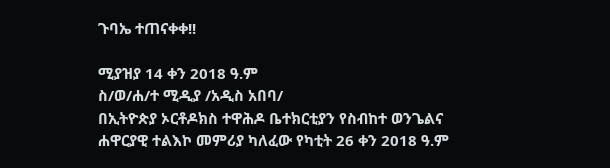ጉባኤ ተጠናቀቀ!!

ሚያዝያ 14 ቀን 2018 ዓ.ም
ስ/ወ/ሐ/ተ ሚዲያ /አዲስ አበባ/
በኢትዮጵያ ኦርቶዶክስ ተዋሕዶ ቤተክርቲያን የስብከተ ወንጌልና ሐዋርያዊ ተልእኮ መምሪያ ካለፈው የካቲት 26 ቀን 2018 ዓ.ም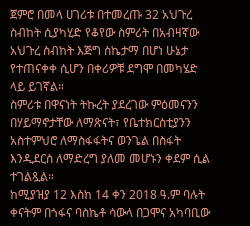ጀምሮ በመላ ሀገሪቱ በተመረጡ 32 አህጉረ ስብከት ሲያካሂድ የቆየው ስምሪት በአብዛኛው አህጉረ ስብከት እጅግ ስኬታማ በሆነ ሁኔታ የተጠናቀቀ ሲሆን በቀሪዎቹ ደግሞ በመካሄድ ላይ ይገኛል።
ስምሪቱ በዋናነት ትኩረት ያደረገው ምዕመናንን በሃይማኖታቸው ለማጽናት፣ የቤተክርስቲያንን አስተምህሮ ለማስፋፋትና ወንጌል በስፋት እንዲደርስ ለማድረግ ያለመ መሆኑን ቀደም ሲል ተገልጿል።
ከሚያዝያ 12 እስከ 14 ቀን 2018 ዓ.ም ባሉት ቀናትም በጎፋና ባስኬቶ ሳውላ በጋሞና አካባቢው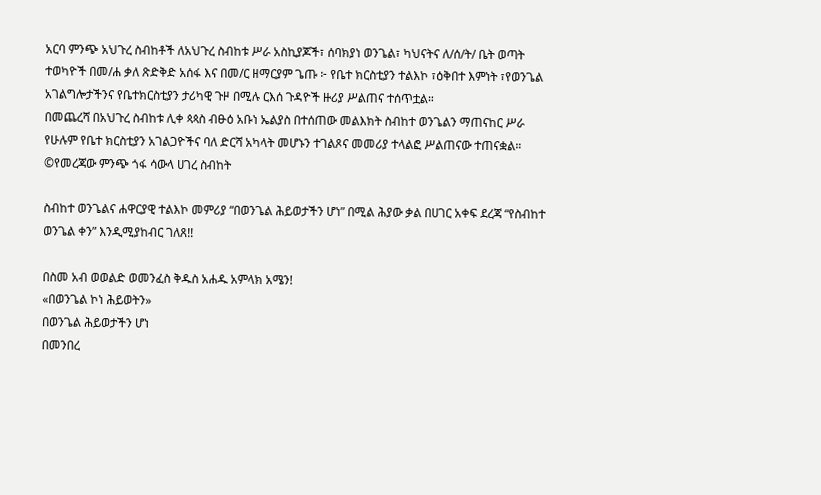አርባ ምንጭ አህጉረ ስብከቶች ለአህጉረ ስብከቱ ሥራ አስኪያጆች፣ ሰባክያነ ወንጌል፣ ካህናትና ለ/ሰ/ት/ ቤት ወጣት ተወካዮች በመ/ሐ ቃለ ጽድቅድ አሰፋ እና በመ/ር ዘማርያም ጌጡ ፦ የቤተ ክርስቲያን ተልእኮ ፣ዕቅበተ እምነት ፣የወንጌል አገልግሎታችንና የቤተክርስቲያን ታሪካዊ ጉዞ በሚሉ ርእሰ ጉዳዮች ዙሪያ ሥልጠና ተሰጥቷል።
በመጨረሻ በአህጉረ ስብከቱ ሊቀ ጳጳስ ብፁዕ አቡነ ኤልያስ በተሰጠው መልእክት ስብከተ ወንጌልን ማጠናከር ሥራ የሁሉም የቤተ ክርስቲያን አገልጋዮችና ባለ ድርሻ አካላት መሆኑን ተገልጾና መመሪያ ተላልፎ ሥልጠናው ተጠናቋል።
©የመረጃው ምንጭ ጎፋ ሳውላ ሀገረ ስብከት

ስብከተ ወንጌልና ሐዋርያዊ ተልእኮ መምሪያ “በወንጌል ሕይወታችን ሆነ” በሚል ሕያው ቃል በሀገር አቀፍ ደረጃ “የስብከተ ወንጌል ቀን” እንዲሚያከብር ገለጸ!!

በስመ አብ ወወልድ ወመንፈስ ቅዱስ አሐዱ አምላክ አሜን!
«በወንጌል ኮነ ሕይወትን»
በወንጌል ሕይወታችን ሆነ
በመንበረ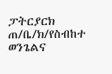ፓትርያርክ ጠ/ቤ/ክ/የስብከተ ወንጌልና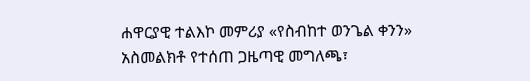ሐዋርያዊ ተልእኮ መምሪያ «የስብከተ ወንጌል ቀንን» አስመልክቶ የተሰጠ ጋዜጣዊ መግለጫ፣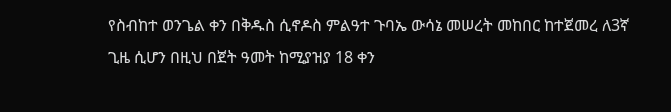የስብከተ ወንጌል ቀን በቅዱስ ሲኖዶስ ምልዓተ ጉባኤ ውሳኔ መሠረት መከበር ከተጀመረ ለ3ኛ ጊዜ ሲሆን በዚህ በጀት ዓመት ከሚያዝያ 18 ቀን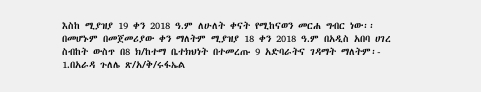እስከ ሚያዝያ 19 ቀን 2018 ዓ.ም ለሁለት ቀናት የሚከናወን መርሐ ግብር ነው፡፡
በመሆኑም በመጀመሪያው ቀን ማለትም ሚያዝያ 18 ቀን 2018 ዓ.ም በአዲስ አበባ ሀገረ ስብከት ውስጥ በ8 ክ/ከተማ ቤተክህነት በተመረጡ 9 አድባራትና ገዳማት ማለትም፡-
1.በአራዳ ጉለሌ ጽ/አ/ቅ/ሩፋኤል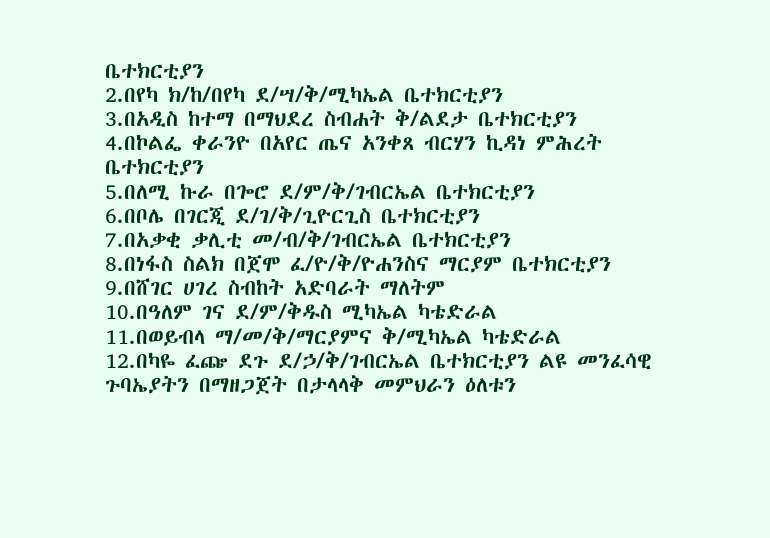ቤተክርቲያን
2.በየካ ክ/ከ/በየካ ደ/ሣ/ቅ/ሚካኤል ቤተክርቲያን
3.በአዲስ ከተማ በማህደረ ስብሐት ቅ/ልደታ ቤተክርቲያን
4.በኮልፌ ቀራንዮ በአየር ጤና አንቀጸ ብርሃን ኪዳነ ምሕረት ቤተክርቲያን
5.በለሚ ኩራ በጐሮ ደ/ም/ቅ/ገብርኤል ቤተክርቲያን
6.በቦሌ በገርጂ ደ/ገ/ቅ/ጊዮርጊስ ቤተክርቲያን
7.በአቃቂ ቃሊቲ መ/ብ/ቅ/ገብርኤል ቤተክርቲያን
8.በነፋስ ስልክ በጀሞ ፈ/ዮ/ቅ/ዮሐንስና ማርያም ቤተክርቲያን
9.በሸገር ሀገረ ስብከት አድባራት ማለትም
10.በዓለም ገና ደ/ም/ቅዱስ ሚካኤል ካቴድራል
11.በወይብላ ማ/መ/ቅ/ማርያምና ቅ/ሚካኤል ካቴድራል
12.በካዬ ፈጬ ደጉ ደ/ኃ/ቅ/ገብርኤል ቤተክርቲያን ልዩ መንፈሳዊ ጉባኤያትን በማዘጋጀት በታላላቅ መምህራን ዕለቱን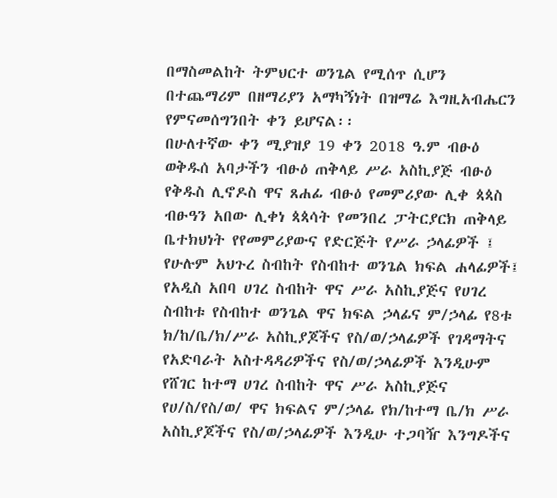በማስመልከት ትምህርተ ወንጌል የሚሰጥ ሲሆን በተጨማሪም በዘማሪያን አማካኝነት በዝማሬ እግዚአብሔርን የምናመሰግንበት ቀን ይሆናል፡፡
በሁለተኛው ቀን ሚያዝያ 19 ቀን 2018 ዓ.ም ብፁዕ ወቅዱሰ አባታችን ብፁዕ ጠቅላይ ሥራ አስኪያጅ ብፁዕ የቅዱስ ሊኖዶስ ዋና ጸሐፊ ብፁዕ የመምሪያው ሊቀ ጳጳስ ብፁዓን አበው ሊቀነ ጳጳሳት የመንበረ ፓትርያርክ ጠቅላይ ቤተክህነት የየመምሪያውና የድርጅት የሥራ ኃላፊዎች ፤ የሁሉም አህጉረ ስብከት የስብከተ ወንጌል ክፍል ሐላፊዎች፤ የአዲስ አበባ ሀገረ ስብከት ዋና ሥራ አስኪያጅና የሀገረ ስብከቱ የስብከተ ወንጌል ዋና ክፍል ኃላፊና ም/ኃላፊ የ8ቱ ክ/ከ/ቤ/ክ/ሥራ አስኪያጆችና የስ/ወ/ኃላፊዎች የገዳማትና የአድባራት አስተዳዳሪዎችና የስ/ወ/ኃላፊዎች እንዲሁም የሸገር ከተማ ሀገረ ስብከት ዋና ሥራ አስኪያጅና የሀ/ስ/የስ/ወ/ ዋና ክፍልና ም/ኃላፊ የክ/ከተማ ቤ/ክ ሥራ አስኪያጆችና የስ/ወ/ኃላፊዎች እንዲሁ ተጋባዥ እንግዶችና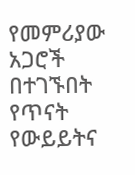የመምሪያው አጋሮች በተገኙበት የጥናት የውይይትና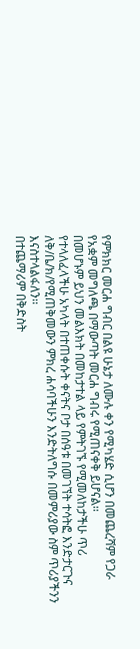የምክክር መርሐ ግብር በልዩ ሁኔታ ለሙሉ ቀን የሚካሄድ ሲሆን በመጨረሻም የጋራ የአቋም መግለጫ በማውጣት መርሐ ግብሩ የሚጠናቀቅ ይሆናል፡፡
በመሆኑም ይህን መልእክት በመከታተል ላይ የምትገኙ የሚመለከታችሁ ጥሪ የተላለፈላችሁ አካላት በተጠቀሱት ቀናትና ቦታ በሰዓቱ በመገኘት ተሳትፎ እንድታርጉና ለቅ/ቤ/ክ/የሚጠቅመውን ምክረ ሐሳባችሁን እንድትለግሱ በመምሪያው ስም ጥሪያችንን እናስተላልፋለን፡፡
በተጨማሪም በቅድስት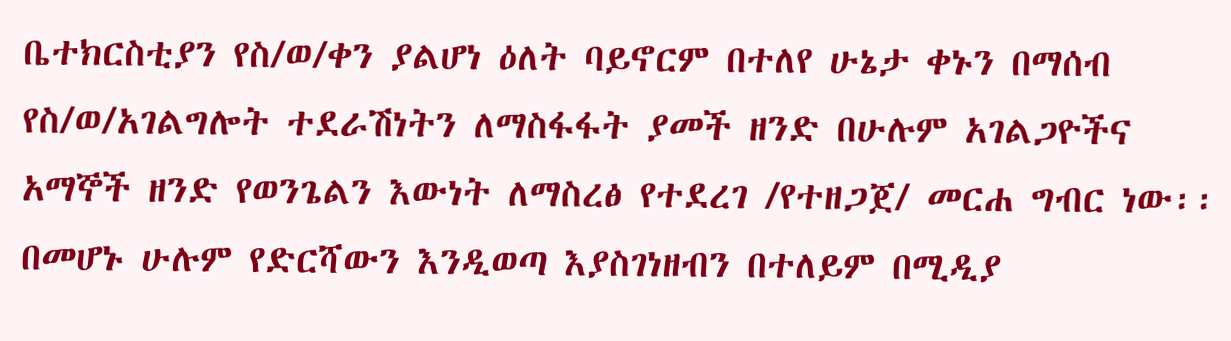ቤተክርስቲያን የስ/ወ/ቀን ያልሆነ ዕለት ባይኖርም በተለየ ሁኔታ ቀኑን በማሰብ የስ/ወ/አገልግሎት ተደራሽነትን ለማስፋፋት ያመች ዘንድ በሁሉም አገልጋዮችና አማኞች ዘንድ የወንጌልን እውነት ለማስረፅ የተደረገ /የተዘጋጀ/ መርሐ ግብር ነው፡፡
በመሆኑ ሁሉም የድርሻውን እንዲወጣ እያስገነዘብን በተለይም በሚዲያ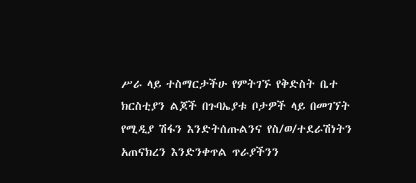ሥራ ላይ ተስማርታችሁ የምትገኙ የቅድስት ቤተ ክርስቲያን ልጆች በጉባኤያቱ ቦታዎች ላይ በመገኘት የሚዲያ ሽፋን እንድትሰጡልንና የስ/ወ/ተደራሽነትን አጠናክረን እንድንቀጥል ጥራያችንን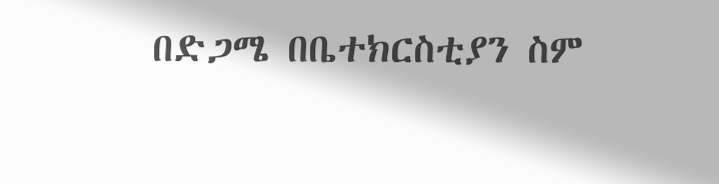በድጋሜ በቤተክርስቲያን ስም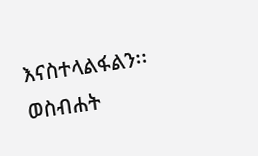እናስተላልፋልን፡፡
ወስብሐት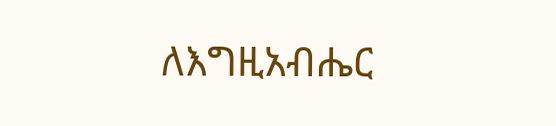ለእግዚአብሔር